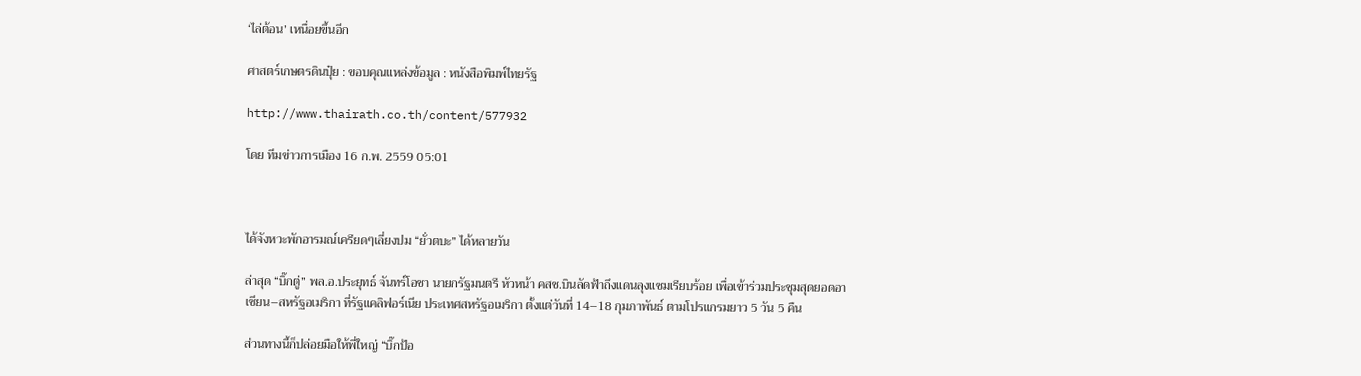‘ไล่ต้อน’ เหนื่อยขึ้นอีก

ศาสตร์เกษตรดินปุ๋ย : ขอบคุณแหล่งข้อมูล : หนังสือพิมพ์ไทยรัฐ

http://www.thairath.co.th/content/577932

โดย ทีมข่าวการเมือง 16 ก.พ. 2559 05:01



ได้จังหวะพักอารมณ์เครียดๆเลี่ยงปม “ยั่วตบะ” ได้หลายวัน

ล่าสุด “บิ๊กตู่” พล.อ.ประยุทธ์ จันทร์โอชา นายกรัฐมนตรี หัวหน้า คสช.บินลัดฟ้าถึงแดนลุงแซมเรียบร้อย เพื่อเข้าร่วมประชุมสุดยอดอาเซียน–สหรัฐอเมริกา ที่รัฐแคลิฟอร์เนีย ประเทศสหรัฐอเมริกา ตั้งแต่วันที่ 14–18 กุมภาพันธ์ ตามโปรแกรมยาว 5 วัน 5 คืน

ส่วนทางนี้ก็ปล่อยมือให้พี่ใหญ่ “บิ๊กป้อ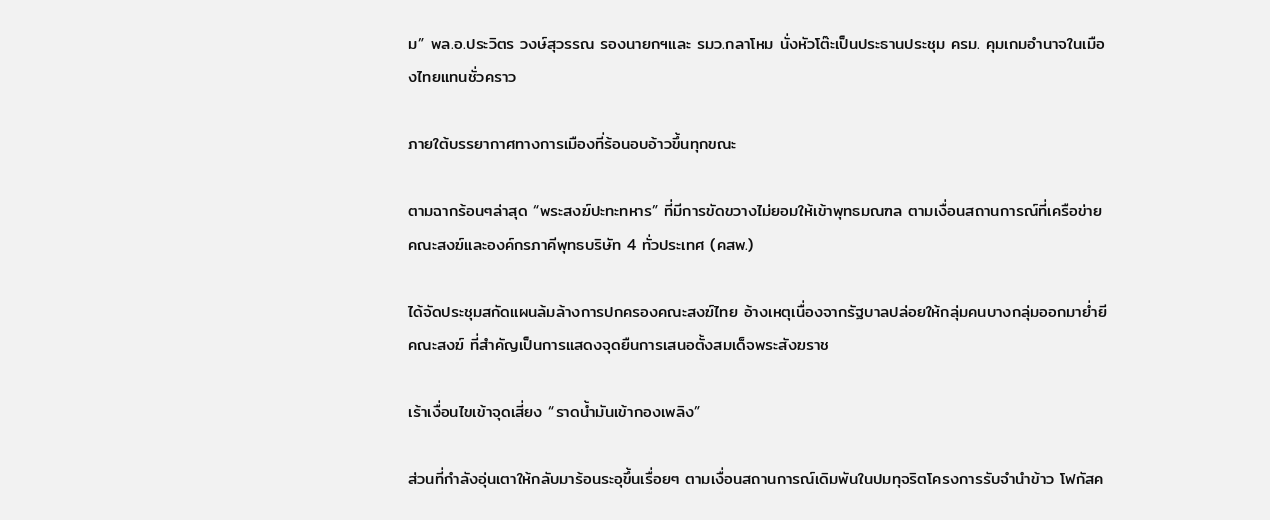ม” พล.อ.ประวิตร วงษ์สุวรรณ รองนายกฯและ รมว.กลาโหม นั่งหัวโต๊ะเป็นประธานประชุม ครม. คุมเกมอำนาจในเมืองไทยแทนชั่วคราว

ภายใต้บรรยากาศทางการเมืองที่ร้อนอบอ้าวขึ้นทุกขณะ

ตามฉากร้อนๆล่าสุด “พระสงฆ์ปะทะทหาร” ที่มีการขัดขวางไม่ยอมให้เข้าพุทธมณฑล ตามเงื่อนสถานการณ์ที่เครือข่ายคณะสงฆ์และองค์กรภาคีพุทธบริษัท 4 ทั่วประเทศ (คสพ.)

ได้จัดประชุมสกัดแผนล้มล้างการปกครองคณะสงฆ์ไทย อ้างเหตุเนื่องจากรัฐบาลปล่อยให้กลุ่มคนบางกลุ่มออกมาย่ำยีคณะสงฆ์ ที่สำคัญเป็นการแสดงจุดยืนการเสนอตั้งสมเด็จพระสังฆราช

เร้าเงื่อนไขเข้าจุดเสี่ยง “ราดน้ำมันเข้ากองเพลิง”

ส่วนที่กำลังอุ่นเตาให้กลับมาร้อนระอุขึ้นเรื่อยๆ ตามเงื่อนสถานการณ์เดิมพันในปมทุจริตโครงการรับจำนำข้าว โฟกัสค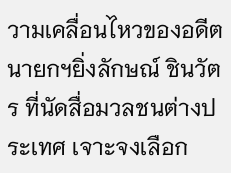วามเคลื่อนไหวของอดีตนายกฯยิ่งลักษณ์ ชินวัตร ที่นัดสื่อมวลชนต่างประเทศ เจาะจงเลือก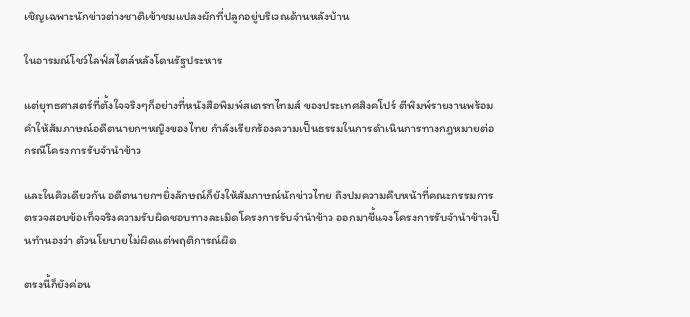เชิญเฉพาะนักข่าวต่างชาติเข้าชมแปลงผักที่ปลูกอยู่บริเวณด้านหลังบ้าน

ในอารมณ์โชว์ไลฟ์สไตล์หลังโดนรัฐประหาร

แต่ยุทธศาสตร์ที่ตั้งใจจริงๆก็อย่างที่หนังสือพิมพ์สเตรทไทมส์ ของประเทศสิงคโปร์ ตีพิมพ์รายงานพร้อมคำให้สัมภาษณ์อดีตนายกฯหญิงของไทย กำลังเรียกร้องความเป็นธรรมในการดำเนินการทางกฎหมายต่อกรณีโครงการรับจำนำข้าว

และในคิวเดียวกัน อดีตนายกฯยิ่งลักษณ์ก็ยังให้สัมภาษณ์นักข่าวไทย ถึงปมความคืบหน้าที่คณะกรรมการตรวจสอบข้อเท็จจริงความรับผิดชอบทางละเมิดโครงการรับจำนำข้าว ออกมาชี้แจงโครงการรับจำนำข้าวเป็นทำนองว่า ตัวนโยบายไม่ผิดแต่พฤติการณ์ผิด

ตรงนี้ก็ยังค่อน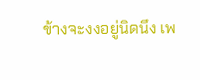ข้างจะงงอยู่นิดนึง เพ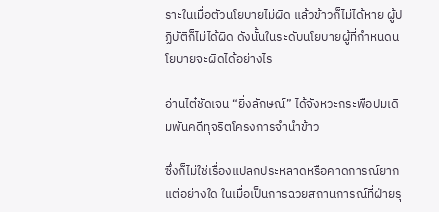ราะในเมื่อตัวนโยบายไม่ผิด แล้วข้าวก็ไม่ได้หาย ผู้ปฏิบัติก็ไม่ได้ผิด ดังนั้นในระดับนโยบายผู้ที่กำหนดนโยบายจะผิดได้อย่างไร

อ่านไต๋ชัดเจน “ยิ่งลักษณ์” ได้จังหวะกระพือปมเดิมพันคดีทุจริตโครงการจำนำข้าว

ซึ่งก็ไม่ใช่เรื่องแปลกประหลาดหรือคาดการณ์ยากแต่อย่างใด ในเมื่อเป็นการฉวยสถานการณ์ที่ฝ่ายรุ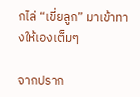กไล่ “เขี่ยลูก” มาเข้าทางให้เองเต็มๆ

จากปราก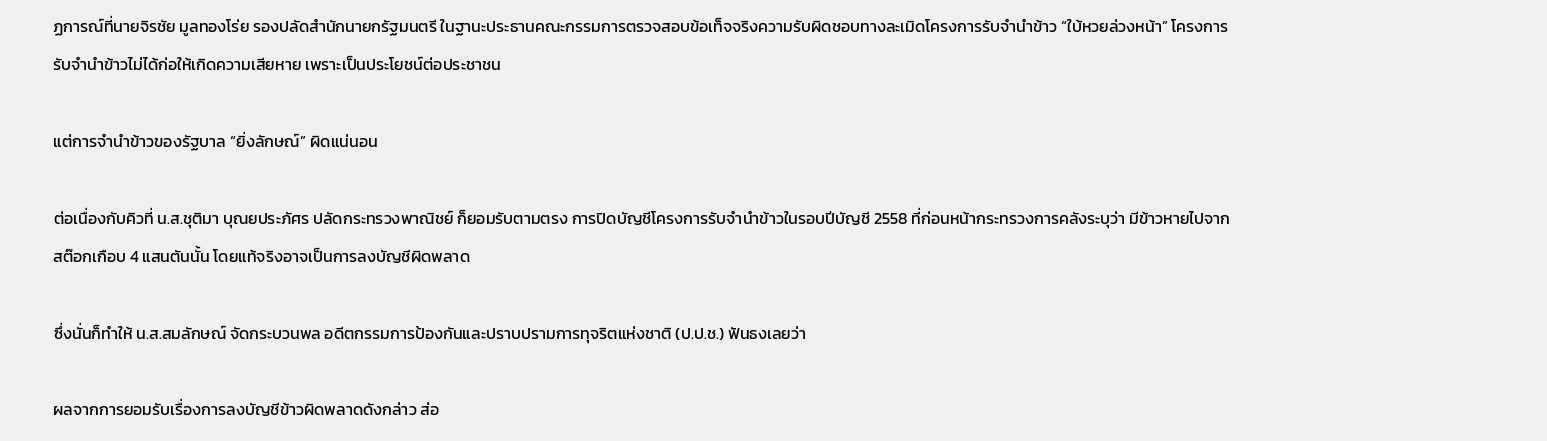ฏการณ์ที่นายจิรชัย มูลทองโร่ย รองปลัดสำนักนายกรัฐมนตรี ในฐานะประธานคณะกรรมการตรวจสอบข้อเท็จจริงความรับผิดชอบทางละเมิดโครงการรับจำนำข้าว “ใบ้หวยล่วงหน้า” โครงการรับจำนำข้าวไม่ได้ก่อให้เกิดความเสียหาย เพราะเป็นประโยชน์ต่อประชาชน

แต่การจำนำข้าวของรัฐบาล “ยิ่งลักษณ์” ผิดแน่นอน

ต่อเนื่องกับคิวที่ น.ส.ชุติมา บุณยประภัศร ปลัดกระทรวงพาณิชย์ ก็ยอมรับตามตรง การปิดบัญชีโครงการรับจำนำข้าวในรอบปีบัญชี 2558 ที่ก่อนหน้ากระทรวงการคลังระบุว่า มีข้าวหายไปจากสต๊อกเกือบ 4 แสนตันนั้น โดยแท้จริงอาจเป็นการลงบัญชีผิดพลาด

ซึ่งนั่นก็ทำให้ น.ส.สมลักษณ์ จัดกระบวนพล อดีตกรรมการป้องกันและปราบปรามการทุจริตแห่งชาติ (ป.ป.ช.) ฟันธงเลยว่า

ผลจากการยอมรับเรื่องการลงบัญชีข้าวผิดพลาดดังกล่าว ส่อ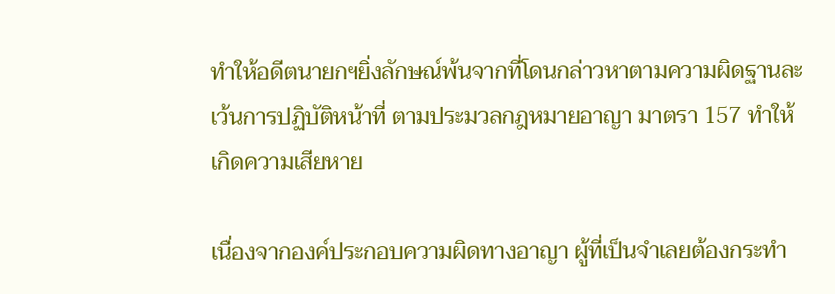ทำให้อดีตนายกฯยิ่งลักษณ์พ้นจากที่โดนกล่าวหาตามความผิดฐานละเว้นการปฏิบัติหน้าที่ ตามประมวลกฎหมายอาญา มาตรา 157 ทำให้เกิดความเสียหาย

เนื่องจากองค์ประกอบความผิดทางอาญา ผู้ที่เป็นจำเลยต้องกระทำ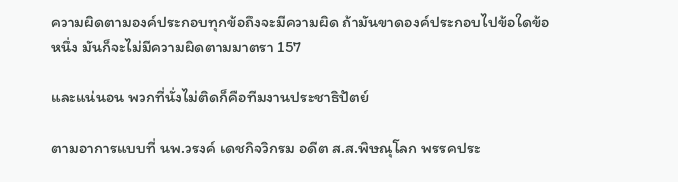ความผิดตามองค์ประกอบทุกข้อถึงจะมีความผิด ถ้ามันขาดองค์ประกอบไปข้อใดข้อหนึ่ง มันก็จะไม่มีความผิดตามมาตรา 157

และแน่นอน พวกที่นั่งไม่ติดก็คือทีมงานประชาธิปัตย์

ตามอาการแบบที่ นพ.วรงค์ เดชกิจวิกรม อดีต ส.ส.พิษณุโลก พรรคประ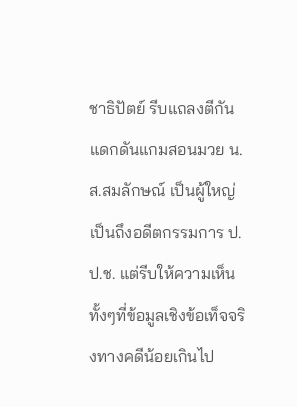ชาธิปัตย์ รีบแถลงตีกัน แดกดันแกมสอนมวย น.ส.สมลักษณ์ เป็นผู้ใหญ่ เป็นถึงอดีตกรรมการ ป.ป.ช. แต่รีบให้ความเห็นทั้งๆที่ข้อมูลเชิงข้อเท็จจริงทางคดีน้อยเกินไป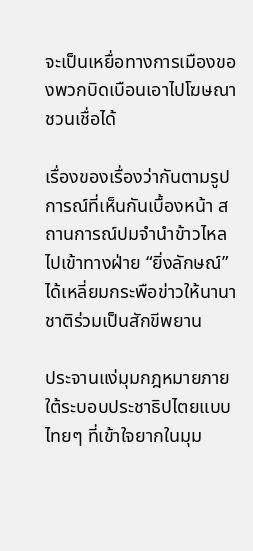จะเป็นเหยื่อทางการเมืองของพวกบิดเบือนเอาไปโฆษณาชวนเชื่อได้

เรื่องของเรื่องว่ากันตามรูปการณ์ที่เห็นกันเบื้องหน้า สถานการณ์ปมจำนำข้าวไหลไปเข้าทางฝ่าย “ยิ่งลักษณ์” ได้เหลี่ยมกระพือข่าวให้นานาชาติร่วมเป็นสักขีพยาน

ประจานแง่มุมกฎหมายภายใต้ระบอบประชาธิปไตยแบบไทยๆ ที่เข้าใจยากในมุม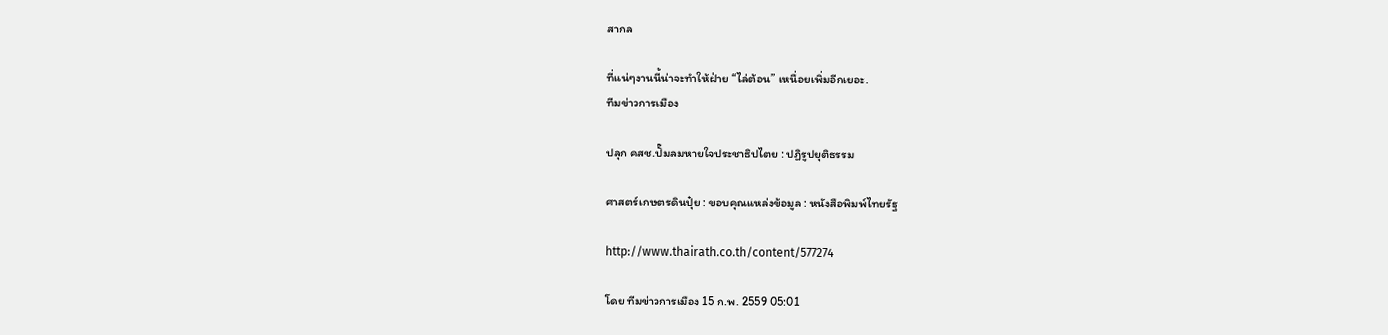สากล

ที่แน่ๆงานนี้น่าจะทำให้ฝ่าย “ไล่ต้อน” เหนื่อยเพิ่มอีกเยอะ.
ทีมข่าวการเมือง

ปลุก คสช.ปั๊มลมหายใจประชาธิปไตย : ปฏิรูปยุติธรรม

ศาสตร์เกษตรดินปุ๋ย : ขอบคุณแหล่งข้อมูล : หนังสือพิมพ์ไทยรัฐ

http://www.thairath.co.th/content/577274

โดย ทีมข่าวการเมือง 15 ก.พ. 2559 05:01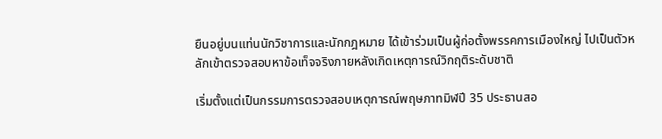ยืนอยู่บนแท่นนักวิชาการและนักกฎหมาย ได้เข้าร่วมเป็นผู้ก่อตั้งพรรคการเมืองใหญ่ ไปเป็นตัวหลักเข้าตรวจสอบหาข้อเท็จจริงภายหลังเกิดเหตุการณ์วิกฤติระดับชาติ

เริ่มตั้งแต่เป็นกรรมการตรวจสอบเหตุการณ์พฤษภาทมิฬปี 35 ประธานสอ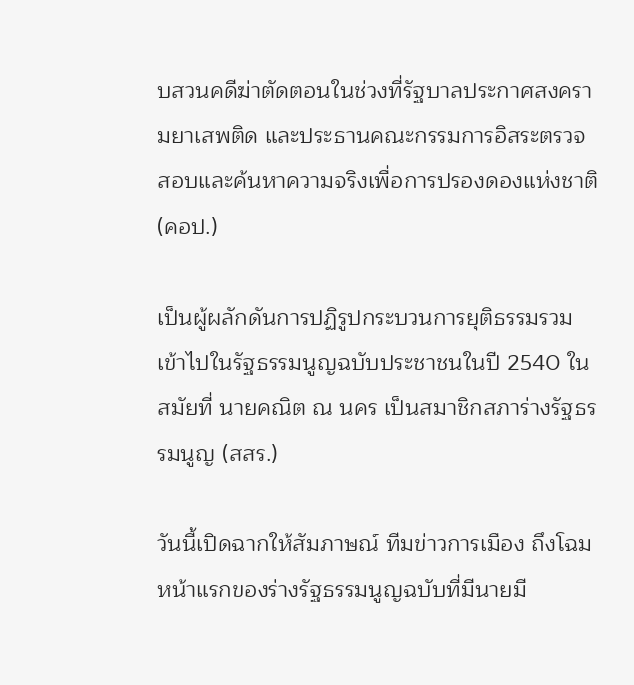บสวนคดีฆ่าตัดตอนในช่วงที่รัฐบาลประกาศสงครามยาเสพติด และประธานคณะกรรมการอิสระตรวจสอบและค้นหาความจริงเพื่อการปรองดองแห่งชาติ (คอป.)

เป็นผู้ผลักดันการปฏิรูปกระบวนการยุติธรรมรวมเข้าไปในรัฐธรรมนูญฉบับประชาชนในปี 2540 ในสมัยที่ นายคณิต ณ นคร เป็นสมาชิกสภาร่างรัฐธรรมนูญ (สสร.)

วันนี้เปิดฉากให้สัมภาษณ์ ทีมข่าวการเมือง ถึงโฉมหน้าแรกของร่างรัฐธรรมนูญฉบับที่มีนายมี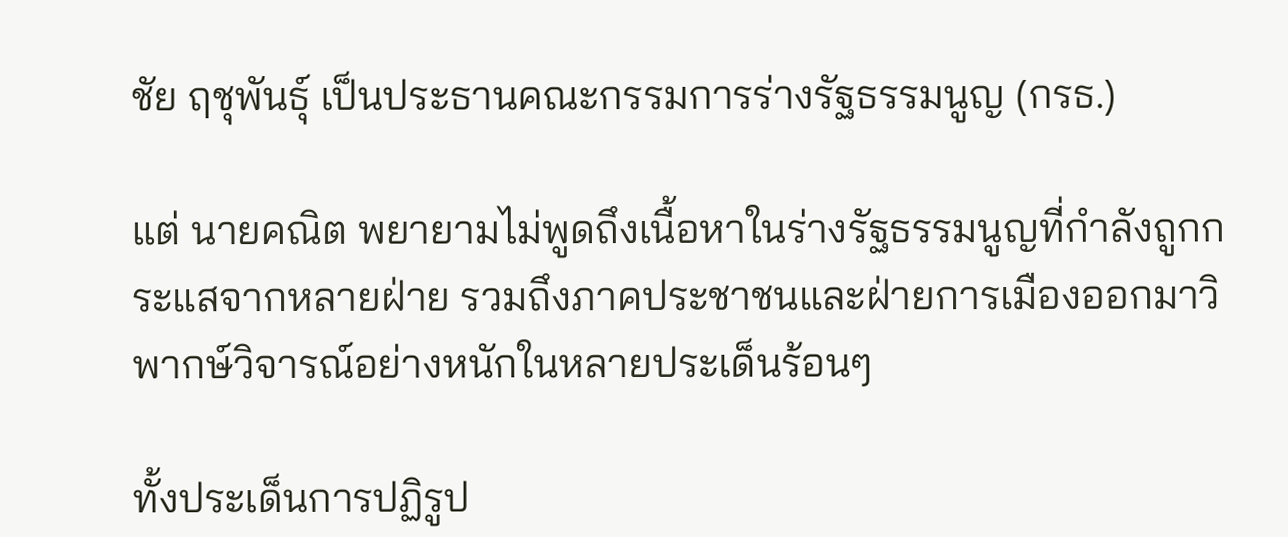ชัย ฤชุพันธุ์ เป็นประธานคณะกรรมการร่างรัฐธรรมนูญ (กรธ.)

แต่ นายคณิต พยายามไม่พูดถึงเนื้อหาในร่างรัฐธรรมนูญที่กำลังถูกกระแสจากหลายฝ่าย รวมถึงภาคประชาชนและฝ่ายการเมืองออกมาวิพากษ์วิจารณ์อย่างหนักในหลายประเด็นร้อนๆ

ทั้งประเด็นการปฏิรูป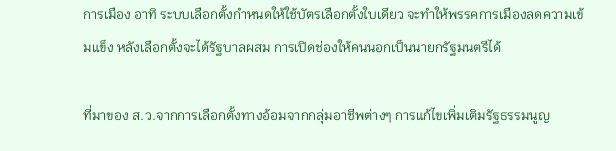การเมือง อาทิ ระบบเลือกตั้งกำหนดให้ใช้บัตรเลือกตั้งใบเดียว จะทำให้พรรคการเมืองลดความเข้มแข็ง หลังเลือกตั้งจะได้รัฐบาลผสม การเปิดช่องให้คนนอกเป็นนายกรัฐมนตรีได้

ที่มาของ ส.ว.จากการเลือกตั้งทางอ้อมจากกลุ่มอาชีพต่างๆ การแก้ไขเพิ่มเติมรัฐธรรมนูญ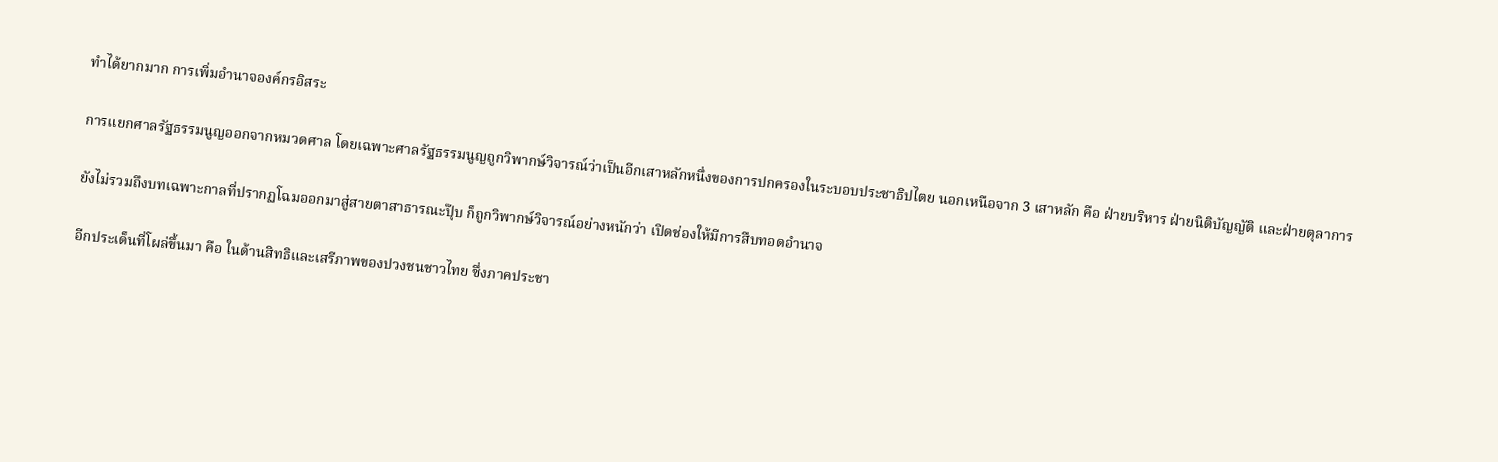ทำได้ยากมาก การเพิ่มอำนาจองค์กรอิสระ

การแยกศาลรัฐธรรมนูญออกจากหมวดศาล โดยเฉพาะศาลรัฐธรรมนูญถูกวิพากษ์วิจารณ์ว่าเป็นอีกเสาหลักหนึ่งของการปกครองในระบอบประชาธิปไตย นอกเหนือจาก 3 เสาหลัก คือ ฝ่ายบริหาร ฝ่ายนิติบัญญัติ และฝ่ายตุลาการ

ยังไม่รวมถึงบทเฉพาะกาลที่ปรากฏโฉมออกมาสู่สายตาสาธารณะปุ๊บ ก็ถูกวิพากษ์วิจารณ์อย่างหนักว่า เปิดช่องให้มีการสืบทอดอำนาจ

อีกประเด็นที่โผล่ขึ้นมา คือ ในด้านสิทธิและเสรีภาพของปวงชนชาวไทย ซึ่งภาคประชา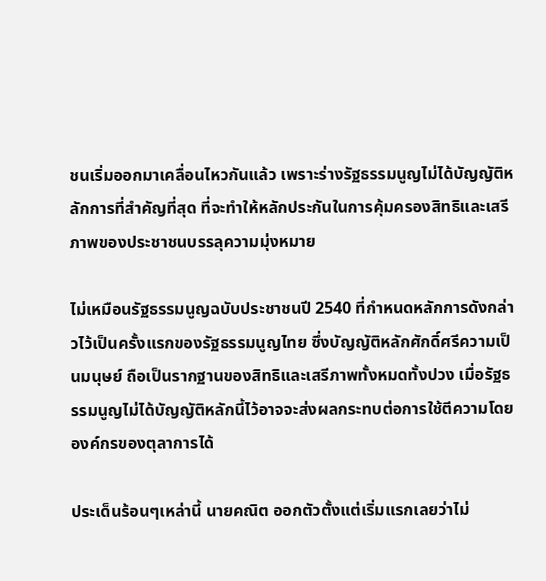ชนเริ่มออกมาเคลื่อนไหวกันแล้ว เพราะร่างรัฐธรรมนูญไม่ได้บัญญัติหลักการที่สำคัญที่สุด ที่จะทำให้หลักประกันในการคุ้มครองสิทธิและเสรีภาพของประชาชนบรรลุความมุ่งหมาย

ไม่เหมือนรัฐธรรมนูญฉบับประชาชนปี 2540 ที่กำหนดหลักการดังกล่าวไว้เป็นครั้งแรกของรัฐธรรมนูญไทย ซึ่งบัญญัติหลักศักดิ์ศรีความเป็นมนุษย์ ถือเป็นรากฐานของสิทธิและเสรีภาพทั้งหมดทั้งปวง เมื่อรัฐธรรมนูญไม่ได้บัญญัติหลักนี้ไว้อาจจะส่งผลกระทบต่อการใช้ตีความโดยองค์กรของตุลาการได้

ประเด็นร้อนๆเหล่านี้ นายคณิต ออกตัวตั้งแต่เริ่มแรกเลยว่าไม่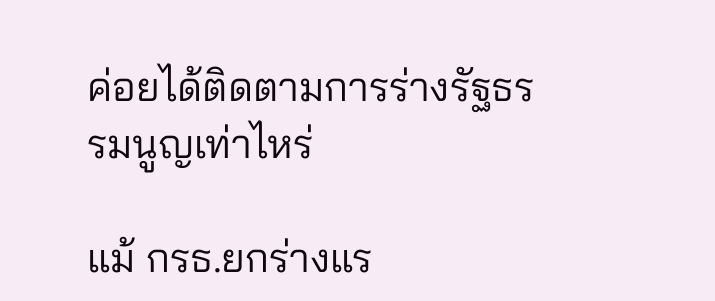ค่อยได้ติดตามการร่างรัฐธรรมนูญเท่าไหร่

แม้ กรธ.ยกร่างแร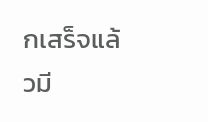กเสร็จแล้วมี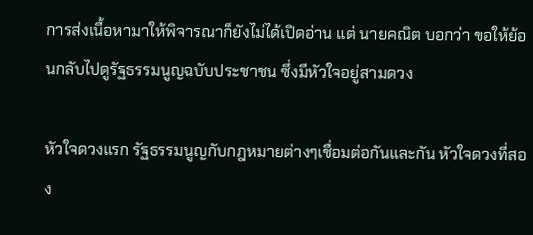การส่งเนื้อหามาให้พิจารณาก็ยังไม่ได้เปิดอ่าน แต่ นายคณิต บอกว่า ขอให้ย้อนกลับไปดูรัฐธรรมนูญฉบับประชาชน ซึ่งมีหัวใจอยู่สามดวง

หัวใจดวงแรก รัฐธรรมนูญกับกฎหมายต่างๆเชื่อมต่อกันและกัน หัวใจดวงที่สอง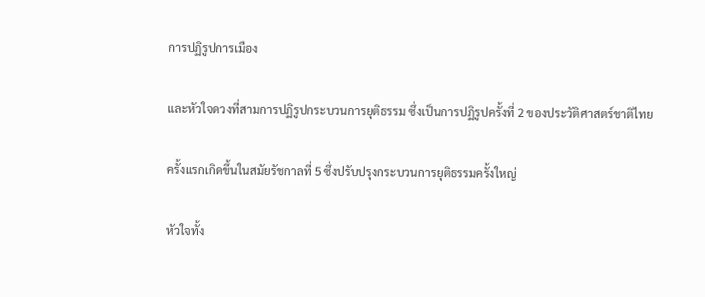การปฏิรูปการเมือง

และหัวใจดวงที่สามการปฏิรูปกระบวนการยุติธรรม ซึ่งเป็นการปฏิรูปครั้งที่ 2 ของประวัติศาสตร์ชาติไทย

ครั้งแรกเกิดขึ้นในสมัยรัชกาลที่ 5 ซึ่งปรับปรุงกระบวนการยุติธรรมครั้งใหญ่

หัวใจทั้ง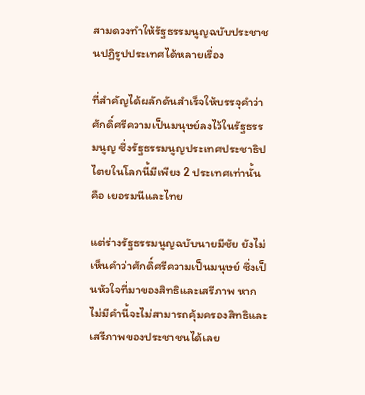สามดวงทำให้รัฐธรรมนูญฉบับประชาชนปฏิรูปประเทศได้หลายเรื่อง

ที่สำคัญได้ผลักดันสำเร็จให้บรรจุคำว่า ศักดิ์ศรีความเป็นมนุษย์ลงไว้ในรัฐธรรมนูญ ซึ่งรัฐธรรมนูญประเทศประชาธิปไตยในโลกนี้มีเพียง 2 ประเทศเท่านั้น คือ เยอรมนีและไทย

แต่ร่างรัฐธรรมนูญฉบับนายมีชัย ยังไม่เห็นคำว่าศักดิ์ศรีความเป็นมนุษย์ ซึ่งเป็นหัวใจที่มาของสิทธิและเสรีภาพ หากไม่มีคำนี้จะไม่สามารถคุ้มครองสิทธิและเสรีภาพของประชาชนได้เลย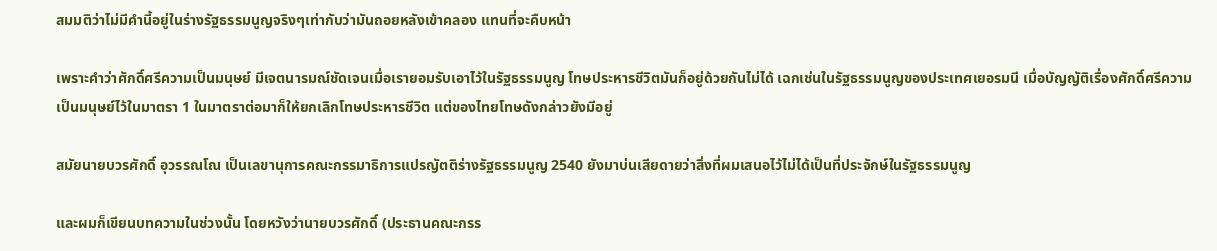สมมติว่าไม่มีคำนี้อยู่ในร่างรัฐธรรมนูญจริงๆเท่ากับว่ามันถอยหลังเข้าคลอง แทนที่จะคืบหน้า

เพราะคำว่าศักดิ์ศรีความเป็นมนุษย์ มีเจตนารมณ์ชัดเจนเมื่อเรายอมรับเอาไว้ในรัฐธรรมนูญ โทษประหารชีวิตมันก็อยู่ด้วยกันไม่ได้ เฉกเช่นในรัฐธรรมนูญของประเทศเยอรมนี เมื่อบัญญัติเรื่องศักดิ์ศรีความเป็นมนุษย์ไว้ในมาตรา 1 ในมาตราต่อมาก็ให้ยกเลิกโทษประหารชีวิต แต่ของไทยโทษดังกล่าวยังมีอยู่

สมัยนายบวรศักดิ์ อุวรรณโณ เป็นเลขานุการคณะกรรมาธิการแปรญัตติร่างรัฐธรรมนูญ 2540 ยังมาบ่นเสียดายว่าสิ่งที่ผมเสนอไว้ไม่ได้เป็นที่ประจักษ์ในรัฐธรรมนูญ

และผมก็เขียนบทความในช่วงนั้น โดยหวังว่านายบวรศักดิ์ (ประธานคณะกรร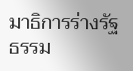มาธิการร่างรัฐธรรม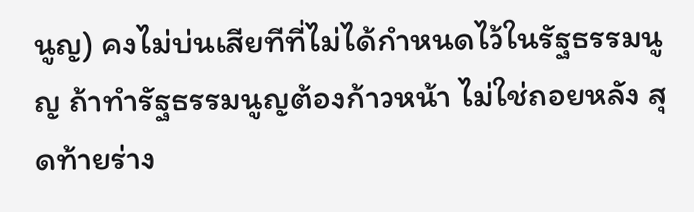นูญ) คงไม่บ่นเสียทีที่ไม่ได้กำหนดไว้ในรัฐธรรมนูญ ถ้าทำรัฐธรรมนูญต้องก้าวหน้า ไม่ใช่ถอยหลัง สุดท้ายร่าง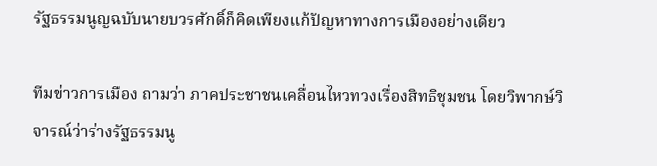รัฐธรรมนูญฉบับนายบวรศักดิ์ก็คิดเพียงแก้ปัญหาทางการเมืองอย่างเดียว

ทีมข่าวการเมือง ถามว่า ภาคประชาชนเคลื่อนไหวทวงเรื่องสิทธิชุมชน โดยวิพากษ์วิจารณ์ว่าร่างรัฐธรรมนู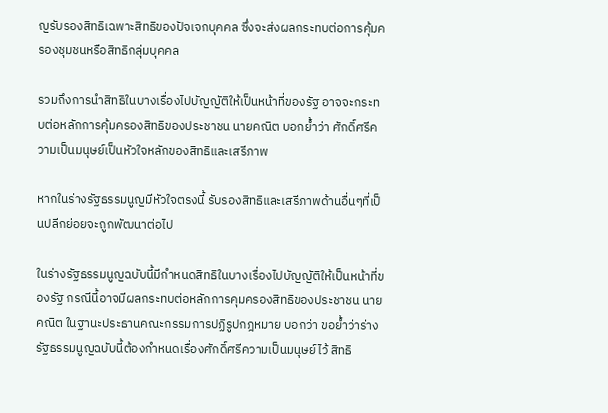ญรับรองสิทธิเฉพาะสิทธิของปัจเจกบุคคล ซึ่งจะส่งผลกระทบต่อการคุ้มครองชุมชนหรือสิทธิกลุ่มบุคคล

รวมถึงการนำสิทธิในบางเรื่องไปบัญญัติให้เป็นหน้าที่ของรัฐ อาจจะกระทบต่อหลักการคุ้มครองสิทธิของประชาชน นายคณิต บอกย้ำว่า ศักดิ์ศรีความเป็นมนุษย์เป็นหัวใจหลักของสิทธิและเสรีภาพ

หากในร่างรัฐธรรมนูญมีหัวใจตรงนี้ รับรองสิทธิและเสรีภาพด้านอื่นๆที่เป็นปลีกย่อยจะถูกพัฒนาต่อไป

ในร่างรัฐธรรมนูญฉบับนี้มีกำหนดสิทธิในบางเรื่องไปบัญญัติให้เป็นหน้าที่ของรัฐ กรณีนี้อาจมีผลกระทบต่อหลักการคุมครองสิทธิของประชาชน นายคณิต ในฐานะประธานคณะกรรมการปฏิรูปกฎหมาย บอกว่า ขอย้ำว่าร่างรัฐธรรมนูญฉบับนี้ต้องกำหนดเรื่องศักดิ์ศรีความเป็นมนุษย์ไว้ สิทธิ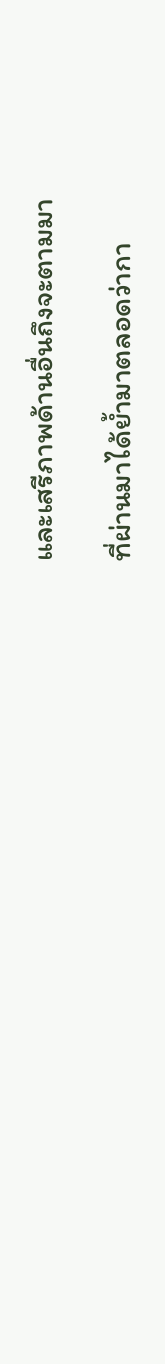และเสรีภาพด้านอื่นถึงจะตามมา

ที่ผ่านมาได้ย้ำมาตลอดว่ากา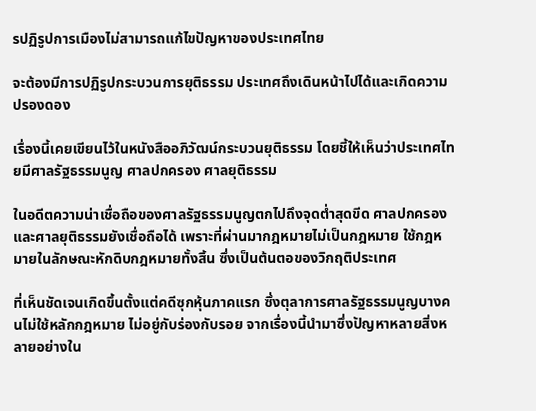รปฏิรูปการเมืองไม่สามารถแก้ไขปัญหาของประเทศไทย

จะต้องมีการปฏิรูปกระบวนการยุติธรรม ประเทศถึงเดินหน้าไปได้และเกิดความปรองดอง

เรื่องนี้เคยเขียนไว้ในหนังสืออภิวัฒน์กระบวนยุติธรรม โดยชี้ให้เห็นว่าประเทศไทยมีศาลรัฐธรรมนูญ ศาลปกครอง ศาลยุติธรรม

ในอดีตความน่าเชื่อถือของศาลรัฐธรรมนูญตกไปถึงจุดต่ำสุดขีด ศาลปกครองและศาลยุติธรรมยังเชื่อถือได้ เพราะที่ผ่านมากฎหมายไม่เป็นกฎหมาย ใช้กฎหมายในลักษณะหักดิบกฎหมายทั้งสิ้น ซึ่งเป็นต้นตอของวิกฤติประเทศ

ที่เห็นชัดเจนเกิดขึ้นตั้งแต่คดีซุกหุ้นภาคแรก ซึ่งตุลาการศาลรัฐธรรมนูญบางคนไม่ใช้หลักกฎหมาย ไม่อยู่กับร่องกับรอย จากเรื่องนี้นำมาซึ่งปัญหาหลายสิ่งหลายอย่างใน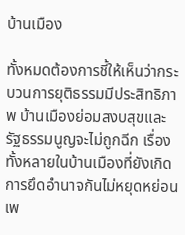บ้านเมือง

ทั้งหมดต้องการชี้ให้เห็นว่ากระบวนการยุติธรรมมีประสิทธิภาพ บ้านเมืองย่อมสงบสุขและรัฐธรรมนูญจะไม่ถูกฉีก เรื่องทั้งหลายในบ้านเมืองที่ยังเกิดการยึดอำนาจกันไม่หยุดหย่อน เพ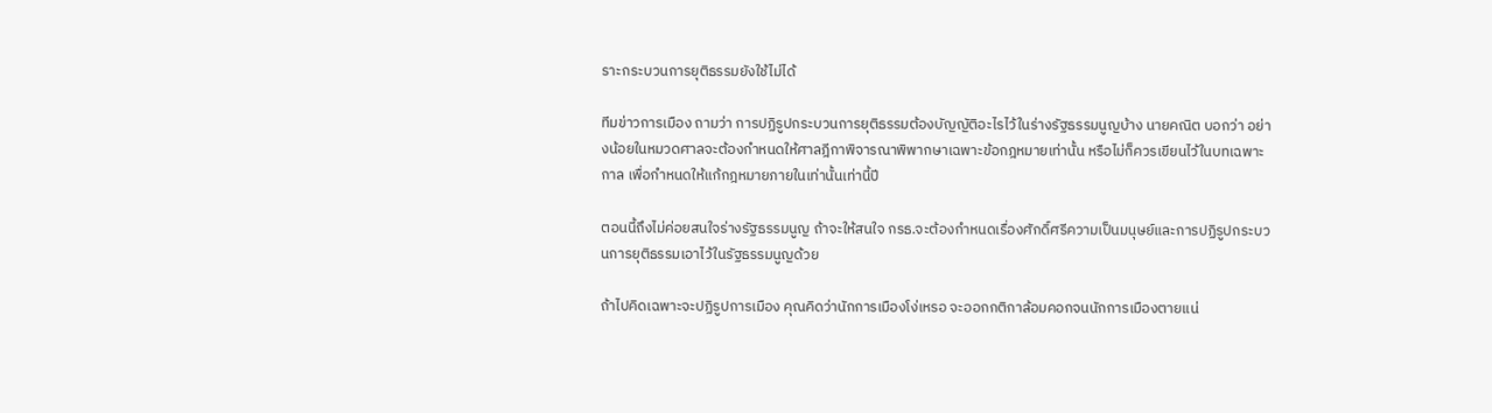ราะกระบวนการยุติธรรมยังใช้ไม่ได้

ทีมข่าวการเมือง ถามว่า การปฏิรูปกระบวนการยุติธรรมต้องบัญญัติอะไรไว้ในร่างรัฐธรรมนูญบ้าง นายคณิต บอกว่า อย่างน้อยในหมวดศาลจะต้องกำหนดให้ศาลฎีกาพิจารณาพิพากษาเฉพาะข้อกฎหมายเท่านั้น หรือไม่ก็ควรเขียนไว้ในบทเฉพาะกาล เพื่อกำหนดให้แก้กฎหมายภายในเท่านั้นเท่านี้ปี

ตอนนี้ถึงไม่ค่อยสนใจร่างรัฐธรรมนูญ ถ้าจะให้สนใจ กรธ.จะต้องกำหนดเรื่องศักดิ์ศรีความเป็นมนุษย์และการปฏิรูปกระบวนการยุติธรรมเอาไว้ในรัฐธรรมนูญด้วย

ถ้าไปคิดเฉพาะจะปฏิรูปการเมือง คุณคิดว่านักการเมืองโง่เหรอ จะออกกติกาล้อมคอกจนนักการเมืองตายแน่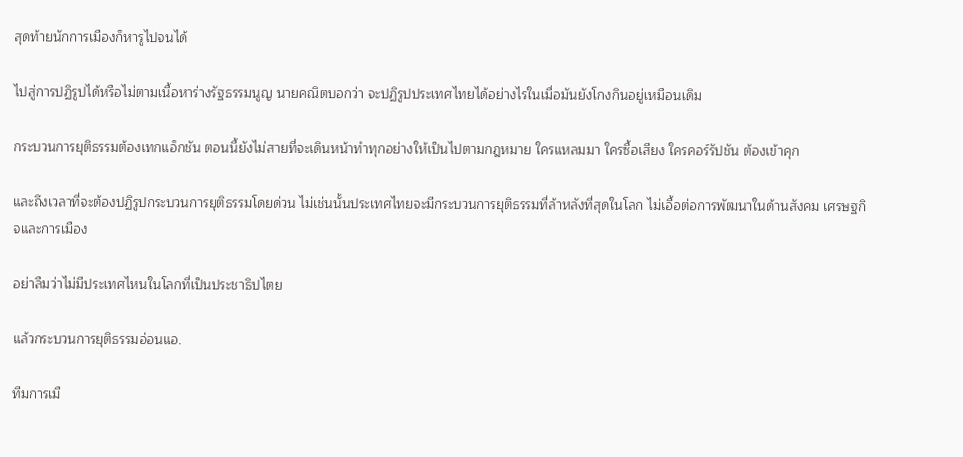สุดท้ายนักการเมืองก็หารูไปจนได้

ไปสู่การปฏิรูปได้หรือไม่ตามเนื้อหาร่างรัฐธรรมนูญ นายคณิตบอกว่า จะปฏิรูปประเทศไทยได้อย่างไรในเมื่อมันยังโกงกินอยู่เหมือนเดิม

กระบวนการยุติธรรมต้องเทกแอ็กชัน ตอนนี้ยังไม่สายที่จะเดินหน้าทำทุกอย่างให้เป็นไปตามกฎหมาย ใครแหลมมา ใครซื้อเสียง ใครคอร์รัปชัน ต้องเข้าคุก

และถึงเวลาที่จะต้องปฏิรูปกระบวนการยุติธรรมโดยด่วน ไม่เช่นนั้นประเทศไทยจะมีกระบวนการยุติธรรมที่ล้าหลังที่สุดในโลก ไม่เอื้อต่อการพัฒนาในด้านสังคม เศรษฐกิจและการเมือง

อย่าลืมว่าไม่มีประเทศไหนในโลกที่เป็นประชาธิปไตย

แล้วกระบวนการยุติธรรมอ่อนแอ.

ทีมการเมื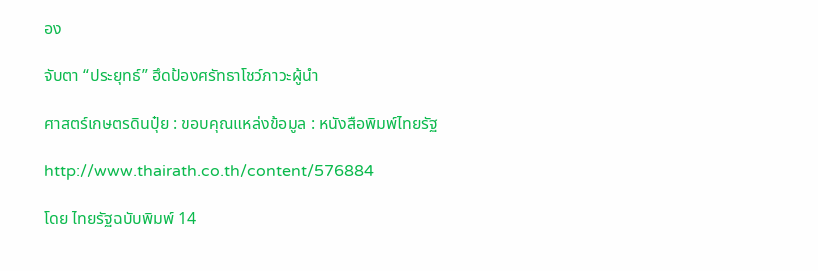อง

จับตา “ประยุทธ์” ฮึดป้องศรัทธาโชว์ภาวะผู้นำ

ศาสตร์เกษตรดินปุ๋ย : ขอบคุณแหล่งข้อมูล : หนังสือพิมพ์ไทยรัฐ

http://www.thairath.co.th/content/576884

โดย ไทยรัฐฉบับพิมพ์ 14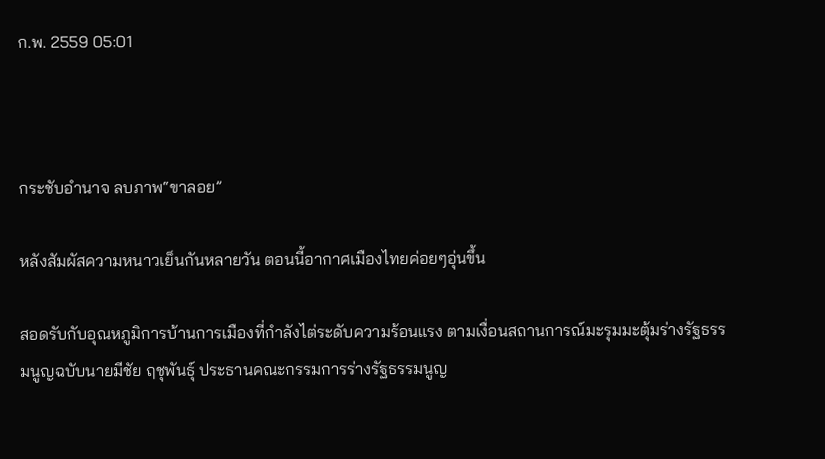ก.พ. 2559 05:01



กระชับอำนาจ ลบภาพ“ขาลอย”

หลังสัมผัสความหนาวเย็นกันหลายวัน ตอนนี้อากาศเมืองไทยค่อยๆอุ่นขึ้น

สอดรับกับอุณหภูมิการบ้านการเมืองที่กำลังไต่ระดับความร้อนแรง ตามเงื่อนสถานการณ์มะรุมมะตุ้มร่างรัฐธรรมนูญฉบับนายมีชัย ฤชุพันธุ์ ประธานคณะกรรมการร่างรัฐธรรมนูญ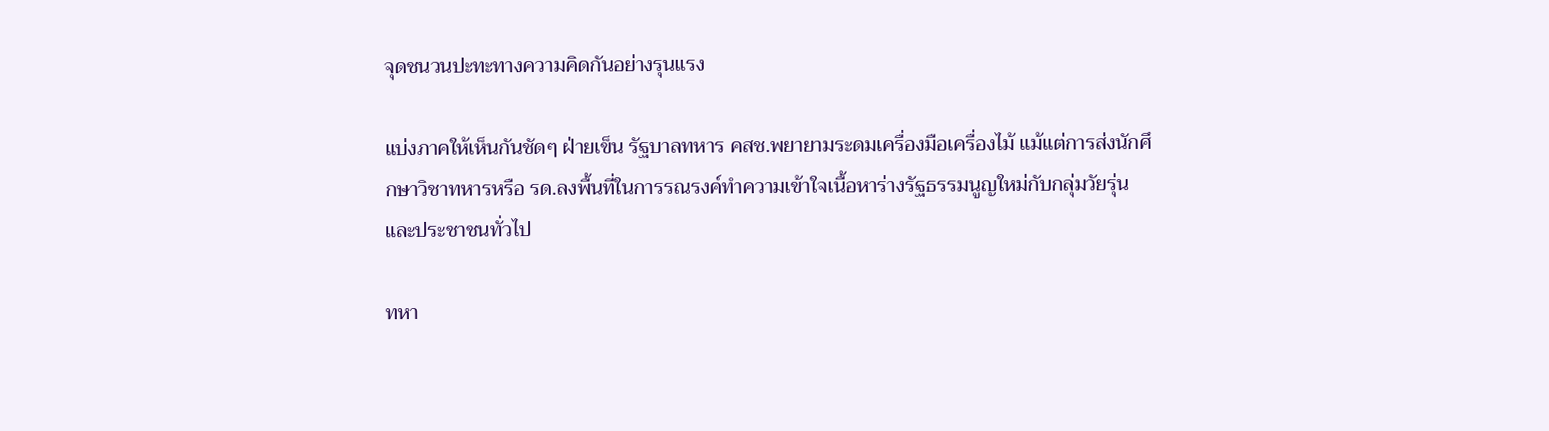จุดชนวนปะทะทางความคิดกันอย่างรุนแรง

แบ่งภาคให้เห็นกันชัดๆ ฝ่ายเข็น รัฐบาลทหาร คสช.พยายามระดมเครื่องมือเครื่องไม้ แม้แต่การส่งนักศึกษาวิชาทหารหรือ รด.ลงพื้นที่ในการรณรงค์ทำความเข้าใจเนื้อหาร่างรัฐธรรมนูญใหม่กับกลุ่มวัยรุ่นและประชาชนทั่วไป

ทหา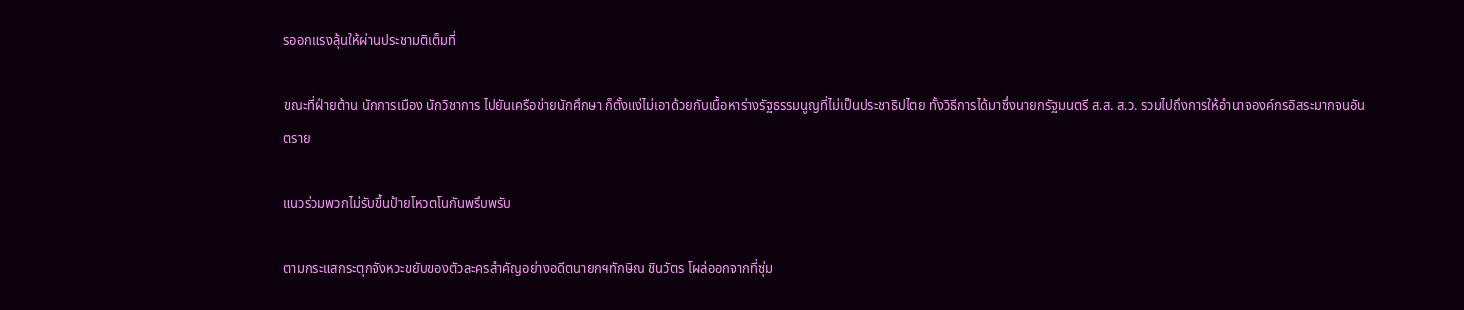รออกแรงลุ้นให้ผ่านประชามติเต็มที่

ขณะที่ฝ่ายต้าน นักการเมือง นักวิชาการ ไปยันเครือข่ายนักศึกษา ก็ตั้งแง่ไม่เอาด้วยกับเนื้อหาร่างรัฐธรรมนูญที่ไม่เป็นประชาธิปไตย ทั้งวิธีการได้มาซึ่งนายกรัฐมนตรี ส.ส. ส.ว. รวมไปถึงการให้อำนาจองค์กรอิสระมากจนอันตราย

แนวร่วมพวกไม่รับขึ้นป้ายโหวตโนกันพรึบพรับ

ตามกระแสกระตุกจังหวะขยับของตัวละครสำคัญอย่างอดีตนายกฯทักษิณ ชินวัตร โผล่ออกจากที่ซุ่ม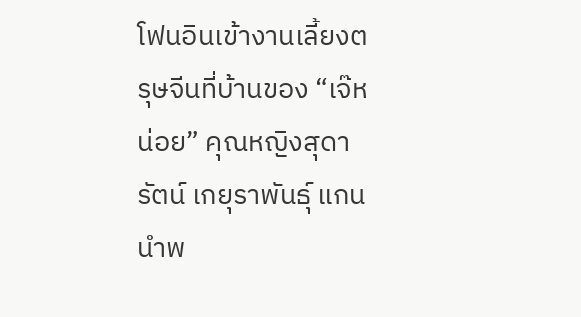โฟนอินเข้างานเลี้ยงตรุษจีนที่บ้านของ “เจ๊หน่อย” คุณหญิงสุดารัตน์ เกยุราพันธุ์ แกนนำพ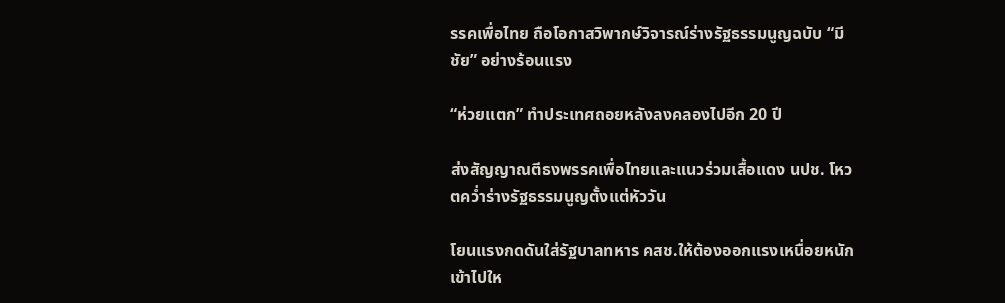รรคเพื่อไทย ถือโอกาสวิพากษ์วิจารณ์ร่างรัฐธรรมนูญฉบับ “มีชัย” อย่างร้อนแรง

“ห่วยแตก” ทำประเทศถอยหลังลงคลองไปอีก 20 ปี

ส่งสัญญาณตีธงพรรคเพื่อไทยและแนวร่วมเสื้อแดง นปช. โหวตคว่ำร่างรัฐธรรมนูญตั้งแต่หัววัน

โยนแรงกดดันใส่รัฐบาลทหาร คสช.ให้ต้องออกแรงเหนื่อยหนักเข้าไปให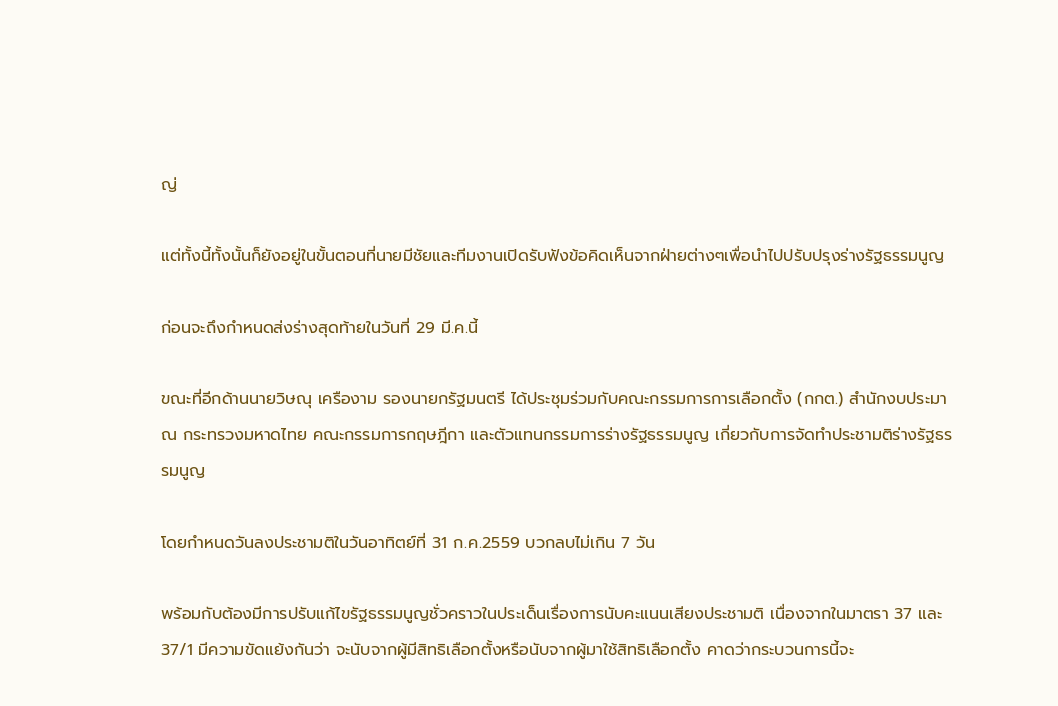ญ่

แต่ทั้งนี้ทั้งนั้นก็ยังอยู่ในขั้นตอนที่นายมีชัยและทีมงานเปิดรับฟังข้อคิดเห็นจากฝ่ายต่างๆเพื่อนำไปปรับปรุงร่างรัฐธรรมนูญ

ก่อนจะถึงกำหนดส่งร่างสุดท้ายในวันที่ 29 มี.ค.นี้

ขณะที่อีกด้านนายวิษณุ เครืองาม รองนายกรัฐมนตรี ได้ประชุมร่วมกับคณะกรรมการการเลือกตั้ง (กกต.) สำนักงบประมาณ กระทรวงมหาดไทย คณะกรรมการกฤษฎีกา และตัวแทนกรรมการร่างรัฐธรรมนูญ เกี่ยวกับการจัดทำประชามติร่างรัฐธรรมนูญ

โดยกำหนดวันลงประชามติในวันอาทิตย์ที่ 31 ก.ค.2559 บวกลบไม่เกิน 7 วัน

พร้อมกับต้องมีการปรับแก้ไขรัฐธรรมนูญชั่วคราวในประเด็นเรื่องการนับคะแนนเสียงประชามติ เนื่องจากในมาตรา 37 และ 37/1 มีความขัดแย้งกันว่า จะนับจากผู้มีสิทธิเลือกตั้งหรือนับจากผู้มาใช้สิทธิเลือกตั้ง คาดว่ากระบวนการนี้จะ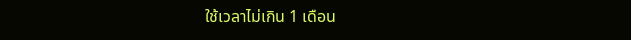ใช้เวลาไม่เกิน 1 เดือน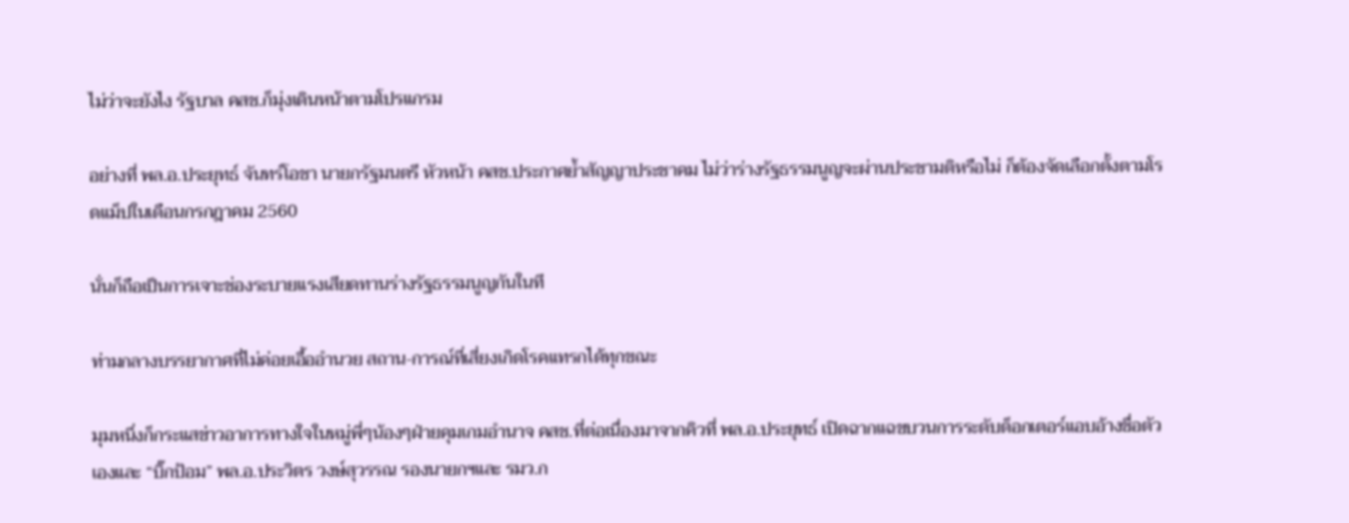ไม่ว่าจะยังไง รัฐบาล คสช.ก็มุ่งเดินหน้าตามโปรแกรม

อย่างที่ พล.อ.ประยุทธ์ จันทร์โอชา นายกรัฐมนตรี หัวหน้า คสช.ประกาศย้ำสัญญาประชาคม ไม่ว่าร่างรัฐธรรมนูญจะผ่านประชามติหรือไม่ ก็ต้องจัดเลือกตั้งตามโรดแม็ปในเดือนกรกฎาคม 2560

นั่นก็ถือเป็นการเจาะช่องระบายแรงเสียดทานร่างรัฐธรรมนูญกันในที

ท่ามกลางบรรยากาศที่ไม่ค่อยเอื้ออำนวย สถาน-การณ์ที่เสี่ยงเกิดโรคแทรกได้ทุกขณะ

มุมหนึ่งก็กระแสข่าวอาการทางใจในหมู่พี่ๆน้องๆฝ่ายคุมเกมอำนาจ คสช.ที่ต่อเนื่องมาจากคิวที่ พล.อ.ประยุทธ์ เปิดฉากแฉขบวนการระดับด็อกเตอร์แอบอ้างชื่อตัวเองและ “บิ๊กป้อม” พล.อ.ประวิตร วงษ์สุวรรณ รองนายกฯและ รมว.ก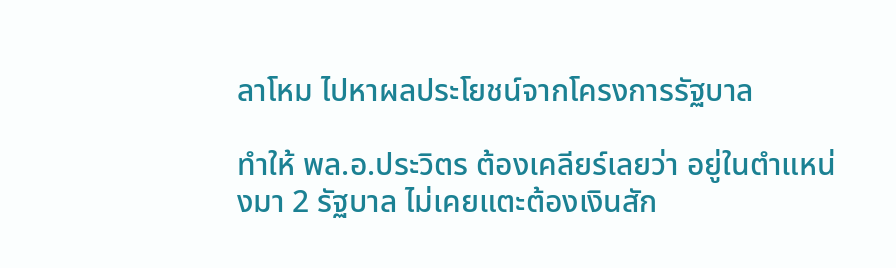ลาโหม ไปหาผลประโยชน์จากโครงการรัฐบาล

ทำให้ พล.อ.ประวิตร ต้องเคลียร์เลยว่า อยู่ในตำแหน่งมา 2 รัฐบาล ไม่เคยแตะต้องเงินสัก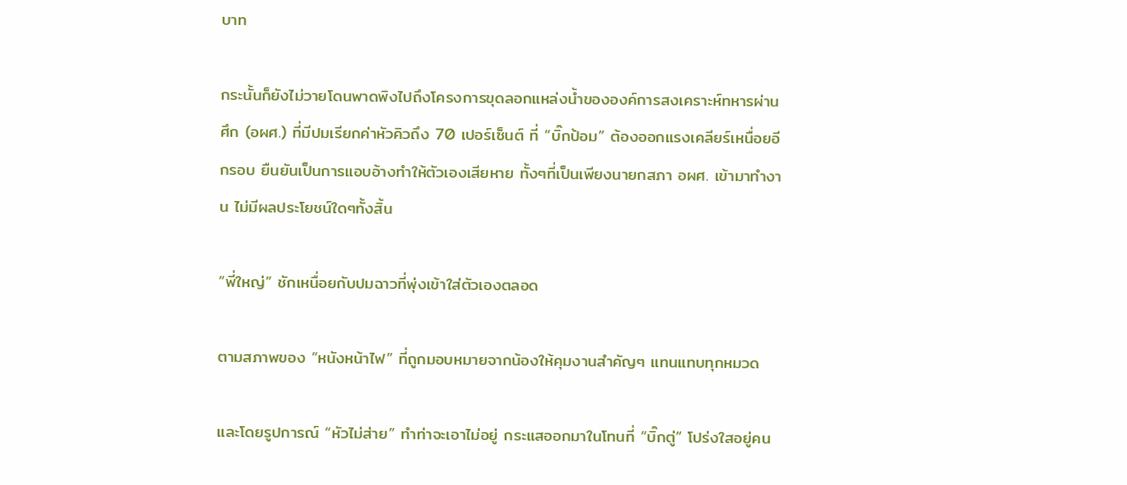บาท

กระนั้นก็ยังไม่วายโดนพาดพิงไปถึงโครงการขุดลอกแหล่งน้ำขององค์การสงเคราะห์ทหารผ่านศึก (อผศ.) ที่มีปมเรียกค่าหัวคิวถึง 70 เปอร์เซ็นต์ ที่ “บิ๊กป้อม” ต้องออกแรงเคลียร์เหนื่อยอีกรอบ ยืนยันเป็นการแอบอ้างทำให้ตัวเองเสียหาย ทั้งๆที่เป็นเพียงนายกสภา อผศ. เข้ามาทำงาน ไม่มีผลประโยชน์ใดๆทั้งสิ้น

“พี่ใหญ่” ชักเหนื่อยกับปมฉาวที่พุ่งเข้าใส่ตัวเองตลอด

ตามสภาพของ “หนังหน้าไฟ” ที่ถูกมอบหมายจากน้องให้คุมงานสำคัญๆ แทนแทบทุกหมวด

และโดยรูปการณ์ “หัวไม่ส่าย” ทำท่าจะเอาไม่อยู่ กระแสออกมาในโทนที่ “บิ๊กตู่” โปร่งใสอยู่คน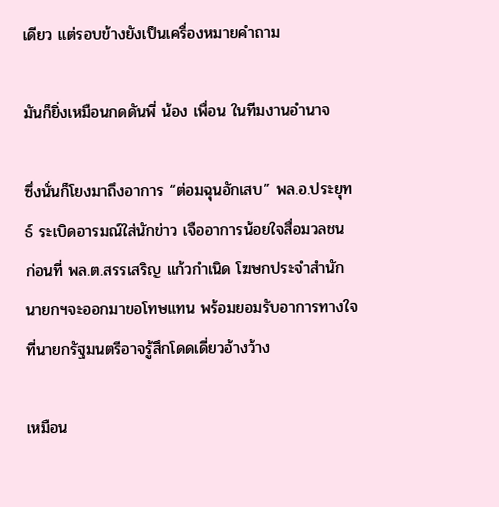เดียว แต่รอบข้างยังเป็นเครื่องหมายคำถาม

มันก็ยิ่งเหมือนกดดันพี่ น้อง เพื่อน ในทีมงานอำนาจ

ซึ่งนั่นก็โยงมาถึงอาการ “ต่อมฉุนอักเสบ” พล.อ.ประยุทธ์ ระเบิดอารมณ์ใส่นักข่าว เจืออาการน้อยใจสื่อมวลชน ก่อนที่ พล.ต.สรรเสริญ แก้วกำเนิด โฆษกประจำสำนักนายกฯจะออกมาขอโทษแทน พร้อมยอมรับอาการทางใจที่นายกรัฐมนตรีอาจรู้สึกโดดเดี่ยวอ้างว้าง

เหมือน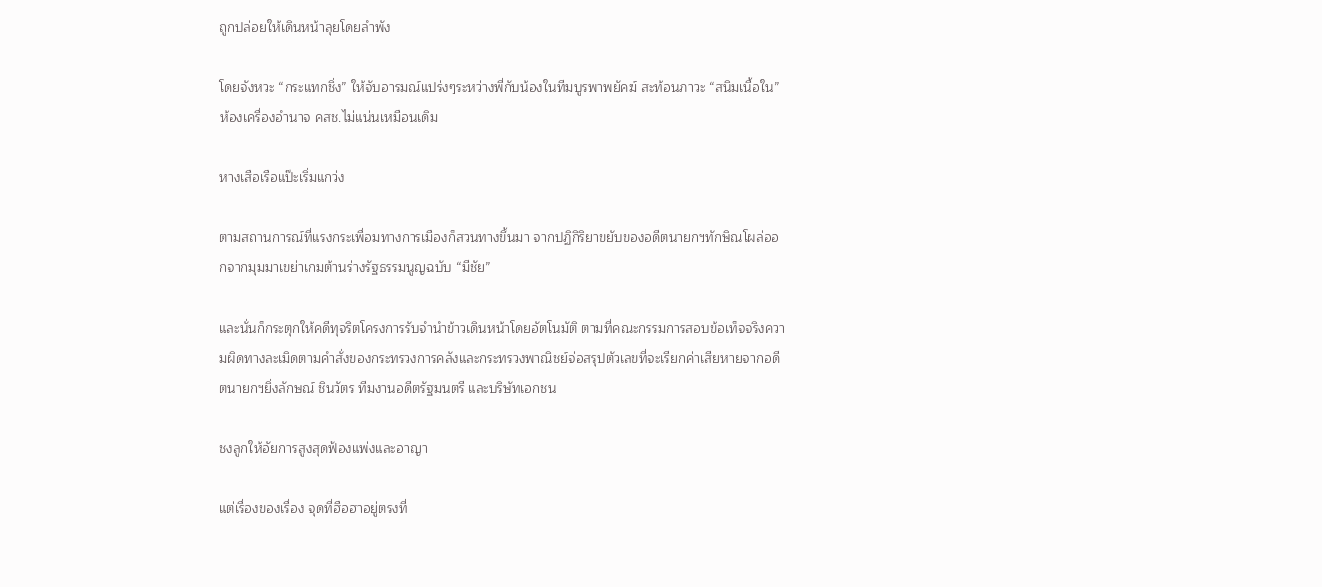ถูกปล่อยให้เดินหน้าลุยโดยลำพัง

โดยจังหวะ “กระแทกชิ่ง” ให้จับอารมณ์แปร่งๆระหว่างพี่กับน้องในทีมบูรพาพยัคฆ์ สะท้อนภาวะ “สนิมเนื้อใน” ห้องเครื่องอำนาจ คสช.ไม่แน่นเหมือนเดิม

หางเสือเรือแป๊ะเริ่มแกว่ง

ตามสถานการณ์ที่แรงกระเพื่อมทางการเมืองก็สวนทางขึ้นมา จากปฏิกิริยาขยับของอดีตนายกฯทักษิณโผล่ออกจากมุมมาเขย่าเกมต้านร่างรัฐธรรมนูญฉบับ “มีชัย”

และนั่นก็กระตุกให้คดีทุจริตโครงการรับจำนำข้าวเดินหน้าโดยอัตโนมัติ ตามที่คณะกรรมการสอบข้อเท็จจริงความผิดทางละเมิดตามคำสั่งของกระทรวงการคลังและกระทรวงพาณิชย์จ่อสรุปตัวเลขที่จะเรียกค่าเสียหายจากอดีตนายกฯยิ่งลักษณ์ ชินวัตร ทีมงานอดีตรัฐมนตรี และบริษัทเอกชน

ชงลูกให้อัยการสูงสุดฟ้องแพ่งและอาญา

แต่เรื่องของเรื่อง จุดที่ฮือฮาอยู่ตรงที่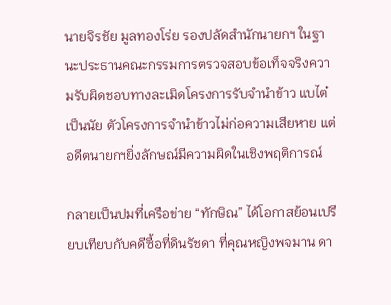นายจิรชัย มูลทองโร่ย รองปลัดสำนักนายกฯ ในฐานะประธานคณะกรรมการตรวจสอบข้อเท็จจริงความรับผิดชอบทางละเมิดโครงการรับจำนำข้าว แบไต๋เป็นนัย ตัวโครงการจำนำข้าวไม่ก่อความเสียหาย แต่อดีตนายกฯยิ่งลักษณ์มีความผิดในเชิงพฤติการณ์

กลายเป็นปมที่เครือข่าย “ทักษิณ” ได้โอกาสย้อนเปรียบเทียบกับคดีซื้อที่ดินรัชดา ที่คุณหญิงพจมาน ดา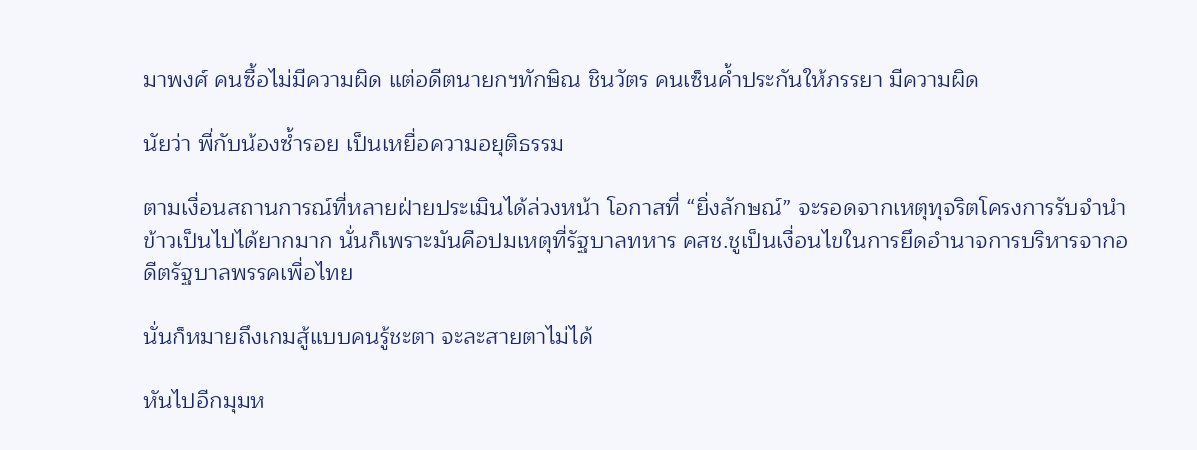มาพงศ์ คนซื้อไม่มีความผิด แต่อดีตนายกฯทักษิณ ชินวัตร คนเซ็นค้ำประกันให้ภรรยา มีความผิด

นัยว่า พี่กับน้องซ้ำรอย เป็นเหยื่อความอยุติธรรม

ตามเงื่อนสถานการณ์ที่หลายฝ่ายประเมินได้ล่วงหน้า โอกาสที่ “ยิ่งลักษณ์” จะรอดจากเหตุทุจริตโครงการรับจำนำข้าวเป็นไปได้ยากมาก นั่นก็เพราะมันคือปมเหตุที่รัฐบาลทหาร คสช.ชูเป็นเงื่อนไขในการยึดอำนาจการบริหารจากอดีตรัฐบาลพรรคเพื่อไทย

นั่นก็หมายถึงเกมสู้แบบคนรู้ชะตา จะละสายตาไม่ได้

หันไปอีกมุมห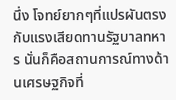นึ่ง โจทย์ยากๆที่แปรผันตรงกับแรงเสียดทานรัฐบาลทหาร นั่นก็คือสถานการณ์ทางด้านเศรษฐกิจที่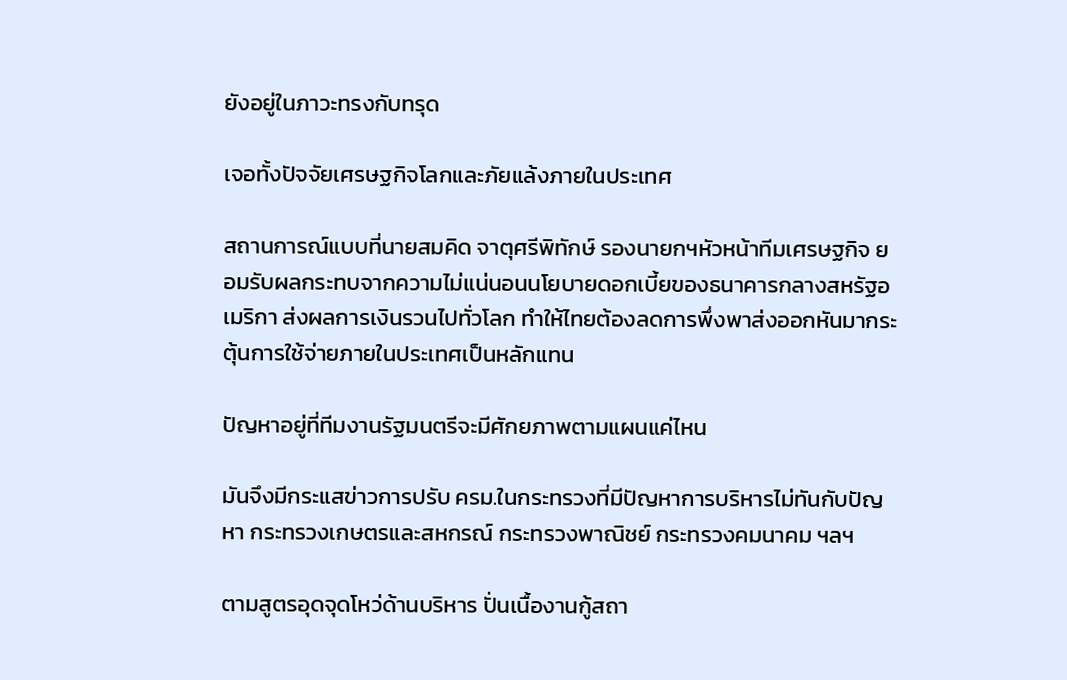ยังอยู่ในภาวะทรงกับทรุด

เจอทั้งปัจจัยเศรษฐกิจโลกและภัยแล้งภายในประเทศ

สถานการณ์แบบที่นายสมคิด จาตุศรีพิทักษ์ รองนายกฯหัวหน้าทีมเศรษฐกิจ ยอมรับผลกระทบจากความไม่แน่นอนนโยบายดอกเบี้ยของธนาคารกลางสหรัฐอเมริกา ส่งผลการเงินรวนไปทั่วโลก ทำให้ไทยต้องลดการพึ่งพาส่งออกหันมากระตุ้นการใช้จ่ายภายในประเทศเป็นหลักแทน

ปัญหาอยู่ที่ทีมงานรัฐมนตรีจะมีศักยภาพตามแผนแค่ไหน

มันจึงมีกระแสข่าวการปรับ ครม.ในกระทรวงที่มีปัญหาการบริหารไม่ทันกับปัญหา กระทรวงเกษตรและสหกรณ์ กระทรวงพาณิชย์ กระทรวงคมนาคม ฯลฯ

ตามสูตรอุดจุดโหว่ด้านบริหาร ปั่นเนื้องานกู้สถา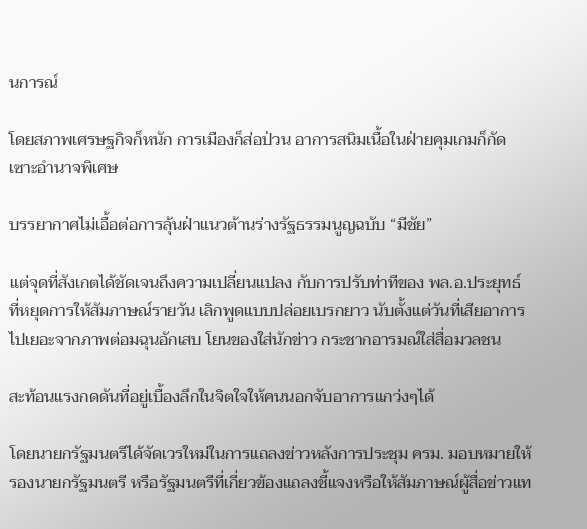นการณ์

โดยสภาพเศรษฐกิจก็หนัก การเมืองก็ส่อป่วน อาการสนิมเนื้อในฝ่ายคุมเกมก็กัดเซาะอำนาจพิเศษ

บรรยากาศไม่เอื้อต่อการลุ้นฝ่าแนวต้านร่างรัฐธรรมนูญฉบับ “มีชัย”

แต่จุดที่สังเกตได้ชัดเจนถึงความเปลี่ยนแปลง กับการปรับท่าทีของ พล.อ.ประยุทธ์ ที่หยุดการให้สัมภาษณ์รายวัน เลิกพูดแบบปล่อยเบรกยาว นับตั้งแต่วันที่เสียอาการไปเยอะจากภาพต่อมฉุนอักเสบ โยนของใส่นักข่าว กระชากอารมณ์ใส่สื่อมวลชน

สะท้อนแรงกดดันที่อยู่เบื้องลึกในจิตใจให้คนนอกจับอาการแกว่งๆได้

โดยนายกรัฐมนตรีได้จัดเวรใหม่ในการแถลงข่าวหลังการประชุม ครม. มอบหมายให้รองนายกรัฐมนตรี หรือรัฐมนตรีที่เกี่ยวข้องแถลงชี้แจงหรือให้สัมภาษณ์ผู้สื่อข่าวแท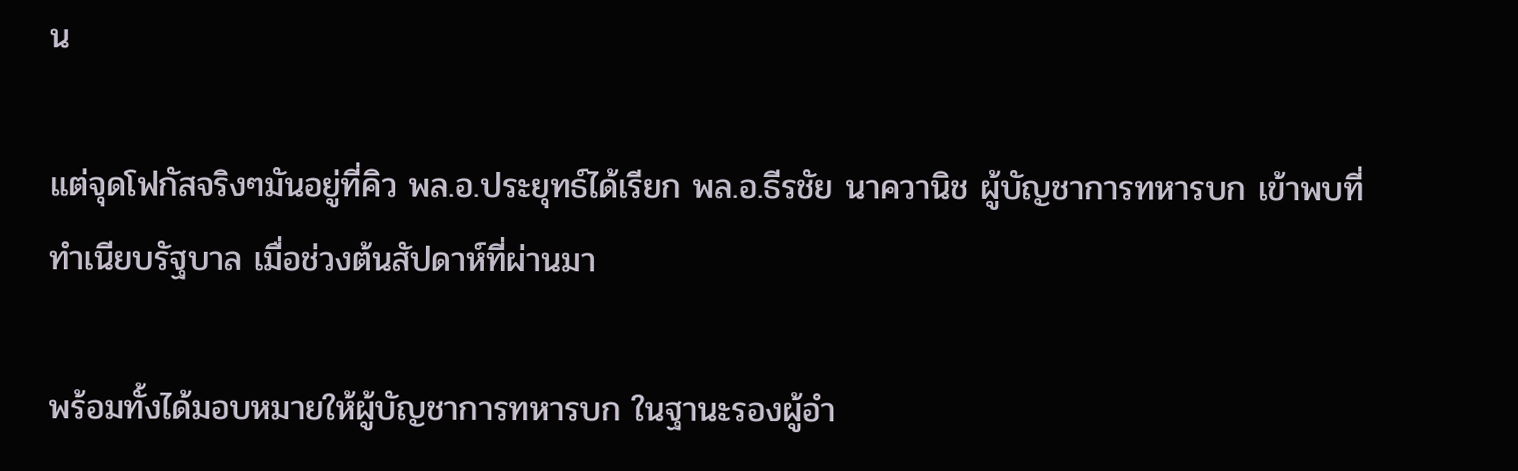น

แต่จุดโฟกัสจริงๆมันอยู่ที่คิว พล.อ.ประยุทธ์ได้เรียก พล.อ.ธีรชัย นาควานิช ผู้บัญชาการทหารบก เข้าพบที่ทำเนียบรัฐบาล เมื่อช่วงต้นสัปดาห์ที่ผ่านมา

พร้อมทั้งได้มอบหมายให้ผู้บัญชาการทหารบก ในฐานะรองผู้อำ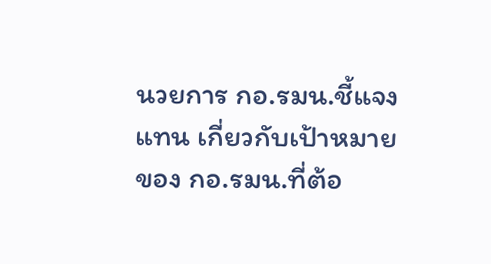นวยการ กอ.รมน.ชี้แจงแทน เกี่ยวกับเป้าหมายของ กอ.รมน.ที่ต้อ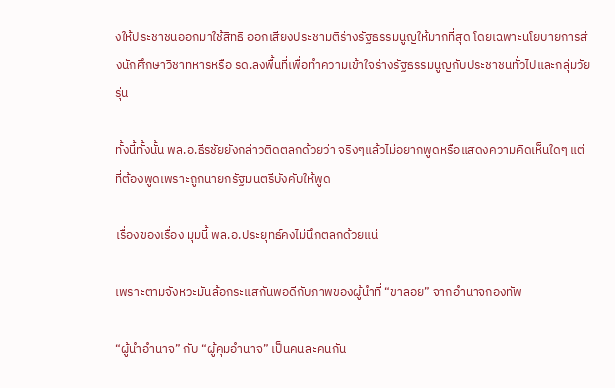งให้ประชาชนออกมาใช้สิทธิ ออกเสียงประชามติร่างรัฐธรรมนูญให้มากที่สุด โดยเฉพาะนโยบายการส่งนักศึกษาวิชาทหารหรือ รด.ลงพื้นที่เพื่อทำความเข้าใจร่างรัฐธรรมนูญกับประชาชนทั่วไปและกลุ่มวัยรุ่น

ทั้งนี้ทั้งนั้น พล.อ.ธีรชัยยังกล่าวติดตลกด้วยว่า จริงๆแล้วไม่อยากพูดหรือแสดงความคิดเห็นใดๆ แต่ที่ต้องพูดเพราะถูกนายกรัฐมนตรีบังคับให้พูด

เรื่องของเรื่อง มุมนี้ พล.อ.ประยุทธ์คงไม่นึกตลกด้วยแน่

เพราะตามจังหวะมันล้อกระแสกันพอดีกับภาพของผู้นำที่ “ขาลอย” จากอำนาจกองทัพ

“ผู้นำอำนาจ” กับ “ผู้คุมอำนาจ” เป็นคนละคนกัน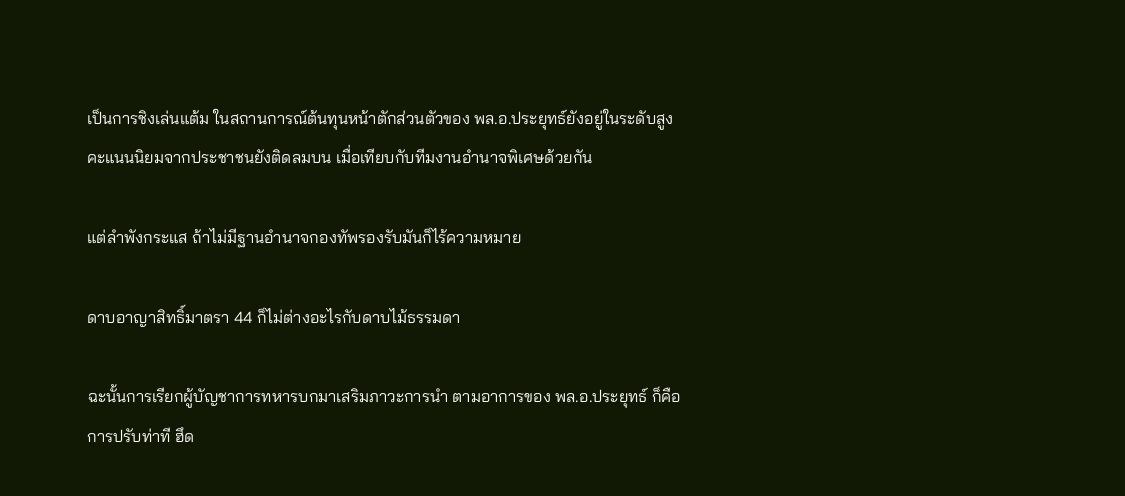เป็นการชิงเล่นแต้ม ในสถานการณ์ต้นทุนหน้าตักส่วนตัวของ พล.อ.ประยุทธ์ยังอยู่ในระดับสูง คะแนนนิยมจากประชาชนยังติดลมบน เมื่อเทียบกับทีมงานอำนาจพิเศษด้วยกัน

แต่ลำพังกระแส ถ้าไม่มีฐานอำนาจกองทัพรองรับมันก็ไร้ความหมาย

ดาบอาญาสิทธิ์มาตรา 44 ก็ไม่ต่างอะไรกับดาบไม้ธรรมดา

ฉะนั้นการเรียกผู้บัญชาการทหารบกมาเสริมภาวะการนำ ตามอาการของ พล.อ.ประยุทธ์ ก็คือการปรับท่าที ฮึด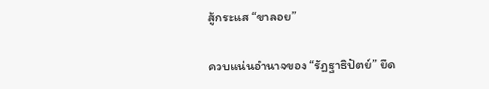สู้กระแส “ขาลอย”

ควบแน่นอำนาจของ “รัฏฐาธิปัตย์” ยึด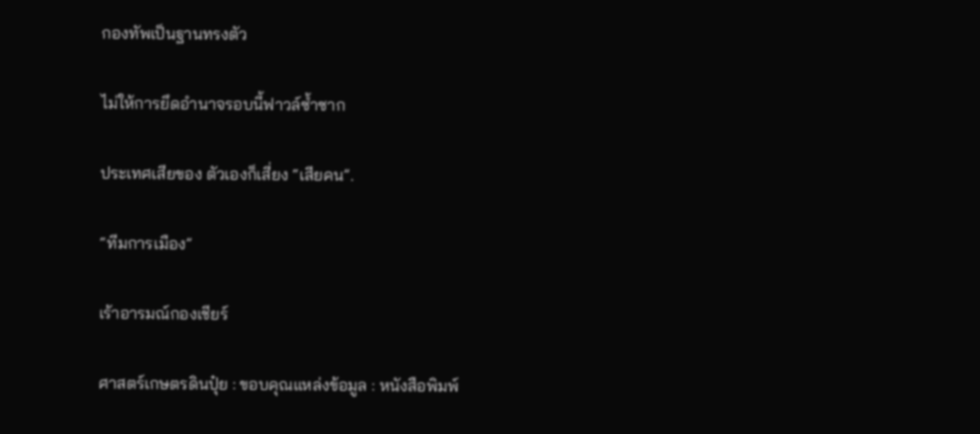กองทัพเป็นฐานทรงตัว

ไม่ให้การยึดอำนาจรอบนี้ฟาวล์ซ้ำซาก

ประเทศเสียของ ตัวเองก็เสี่ยง “เสียคน”.

“ทีมการเมือง”

เร้าอารมณ์กองเชียร์

ศาสตร์เกษตรดินปุ๋ย : ขอบคุณแหล่งข้อมูล : หนังสือพิมพ์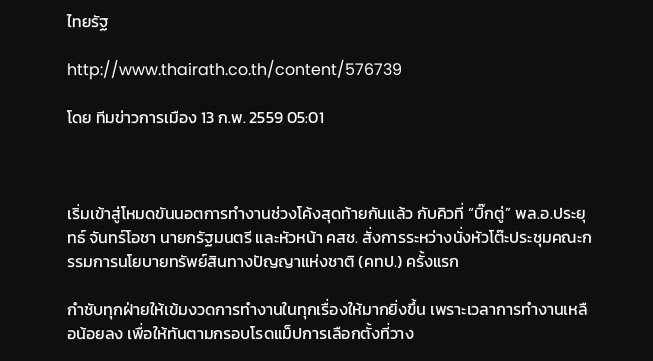ไทยรัฐ

http://www.thairath.co.th/content/576739

โดย ทีมข่าวการเมือง 13 ก.พ. 2559 05:01



เริ่มเข้าสู่โหมดขันนอตการทำงานช่วงโค้งสุดท้ายกันแล้ว กับคิวที่ “บิ๊กตู่” พล.อ.ประยุทธ์ จันทร์โอชา นายกรัฐมนตรี และหัวหน้า คสช. สั่งการระหว่างนั่งหัวโต๊ะประชุมคณะกรรมการนโยบายทรัพย์สินทางปัญญาแห่งชาติ (คทป.) ครั้งแรก

กำชับทุกฝ่ายให้เข้มงวดการทำงานในทุกเรื่องให้มากยิ่งขึ้น เพราะเวลาการทำงานเหลือน้อยลง เพื่อให้ทันตามกรอบโรดแม็ปการเลือกตั้งที่วาง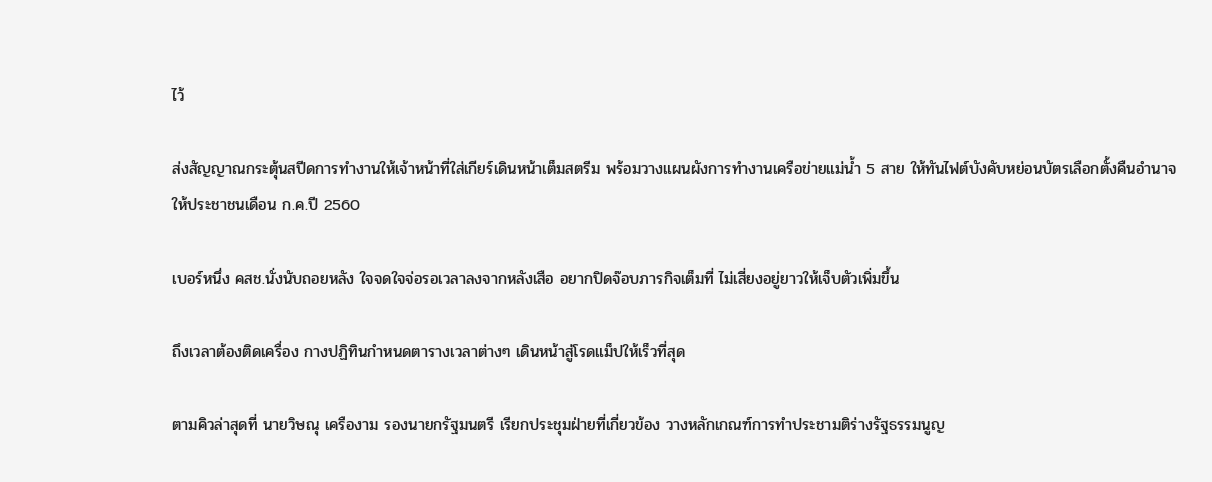ไว้

ส่งสัญญาณกระตุ้นสปีดการทำงานให้เจ้าหน้าที่ใส่เกียร์เดินหน้าเต็มสตรีม พร้อมวางแผนผังการทำงานเครือข่ายแม่น้ำ 5 สาย ให้ทันไฟต์บังคับหย่อนบัตรเลือกตั้งคืนอำนาจให้ประชาชนเดือน ก.ค.ปี 2560

เบอร์หนึ่ง คสช.นั่งนับถอยหลัง ใจจดใจจ่อรอเวลาลงจากหลังเสือ อยากปิดจ๊อบภารกิจเต็มที่ ไม่เสี่ยงอยู่ยาวให้เจ็บตัวเพิ่มขึ้น

ถึงเวลาต้องติดเครื่อง กางปฏิทินกำหนดตารางเวลาต่างๆ เดินหน้าสู่โรดแม็ปให้เร็วที่สุด

ตามคิวล่าสุดที่ นายวิษณุ เครืองาม รองนายกรัฐมนตรี เรียกประชุมฝ่ายที่เกี่ยวข้อง วางหลักเกณฑ์การทำประชามติร่างรัฐธรรมนูญ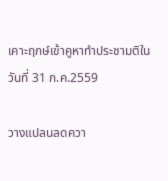เคาะฤกษ์เข้าคูหาทำประชามติในวันที่ 31 ก.ค.2559

วางแปลนลดควา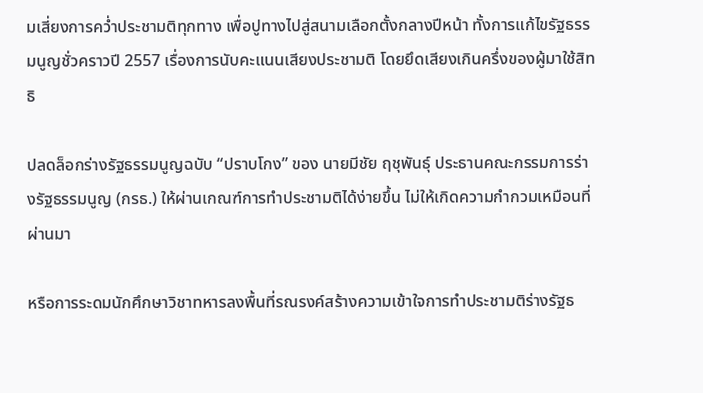มเสี่ยงการคว่ำประชามติทุกทาง เพื่อปูทางไปสู่สนามเลือกตั้งกลางปีหน้า ทั้งการแก้ไขรัฐธรรมนูญชั่วคราวปี 2557 เรื่องการนับคะแนนเสียงประชามติ โดยยึดเสียงเกินครึ่งของผู้มาใช้สิทธิ

ปลดล็อกร่างรัฐธรรมนูญฉบับ “ปราบโกง” ของ นายมีชัย ฤชุพันธุ์ ประธานคณะกรรมการร่างรัฐธรรมนูญ (กรธ.) ให้ผ่านเกณฑ์การทำประชามติได้ง่ายขึ้น ไม่ให้เกิดความกำกวมเหมือนที่ผ่านมา

หรือการระดมนักศึกษาวิชาทหารลงพื้นที่รณรงค์สร้างความเข้าใจการทำประชามติร่างรัฐธ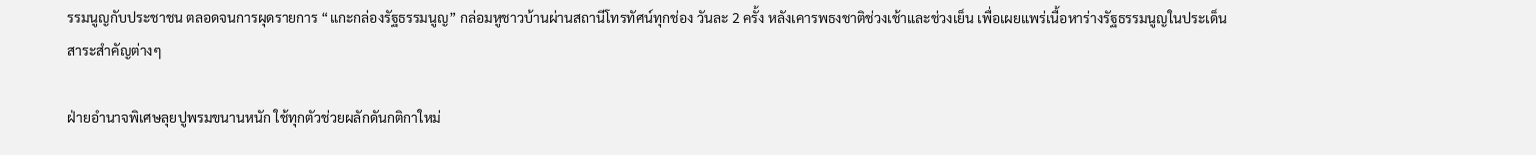รรมนูญกับประชาชน ตลอดจนการผุดรายการ “แกะกล่องรัฐธรรมนูญ” กล่อมหูชาวบ้านผ่านสถานีโทรทัศน์ทุกช่อง วันละ 2 ครั้ง หลังเคารพธงชาติช่วงเช้าและช่วงเย็น เพื่อเผยแพร่เนื้อหาร่างรัฐธรรมนูญในประเด็นสาระสำคัญต่างๆ

ฝ่ายอำนาจพิเศษลุยปูพรมขนานหนัก ใช้ทุกตัวช่วยผลักดันกติกาใหม่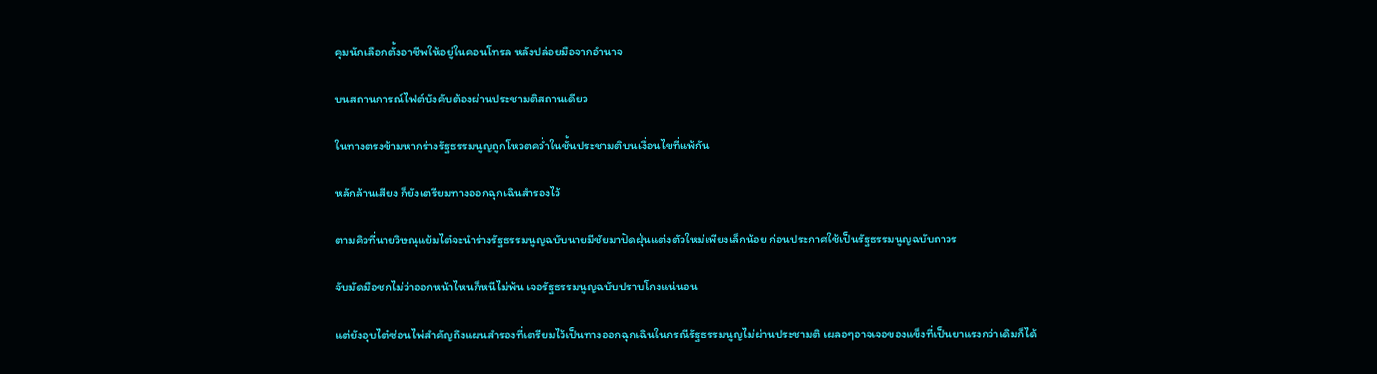คุมนักเลือกตั้งอาชีพให้อยู่ในคอนโทรล หลังปล่อยมือจากอำนาจ

บนสถานการณ์ไฟต์บังคับต้องผ่านประชามติสถานเดียว

ในทางตรงข้ามหากร่างรัฐธรรมนูญถูกโหวตคว่ำในชั้นประชามติบนเงื่อนไขที่แพ้กัน

หลักล้านเสียง ก็ยังเตรียมทางออกฉุกเฉินสำรองไว้

ตามคิวที่นายวิษณุแย้มไต๋จะนำร่างรัฐธรรมนูญฉบับนายมีชัยมาปัดฝุ่นแต่งตัวใหม่เพียงเล็กน้อย ก่อนประกาศใช้เป็นรัฐธรรมนูญฉบับถาวร

จับมัดมือชกไม่ว่าออกหน้าไหนก็หนีไม่พ้น เจอรัฐธรรมนูญฉบับปราบโกงแน่นอน

แต่ยังอุบไต๋ซ่อนไพ่สำคัญถึงแผนสำรองที่เตรียมไว้เป็นทางออกฉุกเฉินในกรณีรัฐธรรมนูญไม่ผ่านประชามติ เผลอๆอาจเจอของแข็งที่เป็นยาแรงกว่าเดิมก็ได้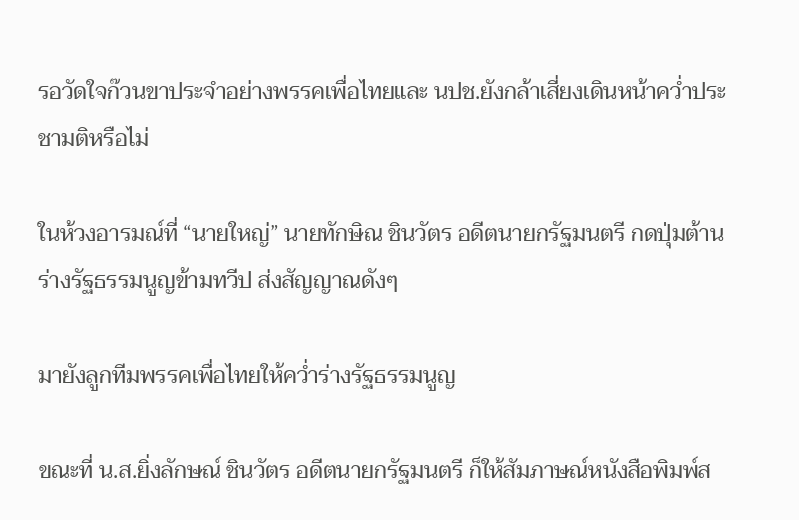รอวัดใจก๊วนขาประจำอย่างพรรคเพื่อไทยและ นปช.ยังกล้าเสี่ยงเดินหน้าคว่ำประชามติหรือไม่

ในห้วงอารมณ์ที่ “นายใหญ่” นายทักษิณ ชินวัตร อดีตนายกรัฐมนตรี กดปุ่มต้านร่างรัฐธรรมนูญข้ามทวีป ส่งสัญญาณดังๆ

มายังลูกทีมพรรคเพื่อไทยให้คว่ำร่างรัฐธรรมนูญ

ขณะที่ น.ส.ยิ่งลักษณ์ ชินวัตร อดีตนายกรัฐมนตรี ก็ให้สัมภาษณ์หนังสือพิมพ์ส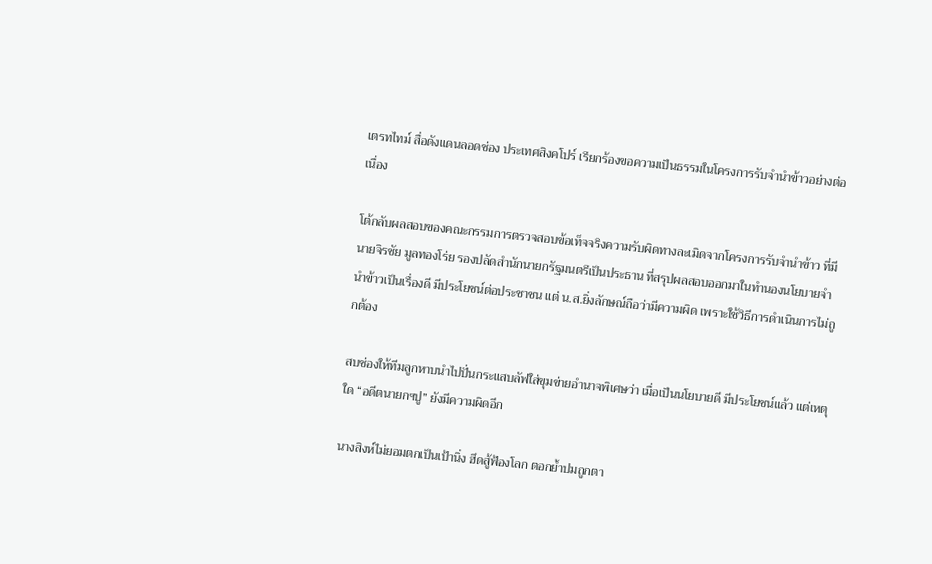เตรทไทม์ สื่อดังแดนลอดช่อง ประเทศสิงคโปร์ เรียกร้องขอความเป็นธรรมในโครงการรับจำนำข้าวอย่างต่อเนื่อง

โต้กลับผลสอบของคณะกรรมการตรวจสอบข้อเท็จจริงความรับผิดทางละเมิดจากโครงการรับจำนำข้าว ที่มี นายจิรชัย มูลทองโร่ย รองปลัดสำนักนายกรัฐมนตรีเป็นประธาน ที่สรุปผลสอบออกมาในทำนองนโยบายจำนำข้าวเป็นเรื่องดี มีประโยชน์ต่อประชาชน แต่ น.ส.ยิ่งลักษณ์ถือว่ามีความผิด เพราะใช้วิธีการดำเนินการไม่ถูกต้อง

สบช่องให้ทีมลูกหาบนำไปปั่นกระแสบลัฟใส่ขุมข่ายอำนาจพิเศษว่า เมื่อเป็นนโยบายดี มีประโยชน์แล้ว แต่เหตุใด “อดีตนายกฯปู” ยังมีความผิดอีก

นางสิงห์ไม่ยอมตกเป็นเป้านิ่ง ฮึดสู้ฟ้องโลก ตอกย้ำปมถูกตา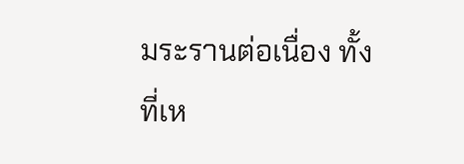มระรานต่อเนื่อง ทั้งที่เห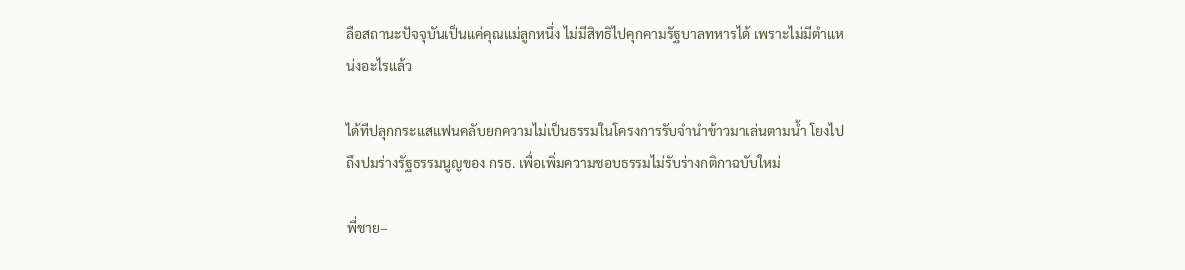ลือสถานะปัจจุบันเป็นแค่คุณแม่ลูกหนึ่ง ไม่มีสิทธิไปคุกคามรัฐบาลทหารได้ เพราะไม่มีตำแหน่งอะไรแล้ว

ได้ทีปลุกกระแสแฟนคลับยกความไม่เป็นธรรมในโครงการรับจำนำข้าวมาเล่นตามน้ำ โยงไปถึงปมร่างรัฐธรรมนูญของ กรธ. เพื่อเพิ่มความชอบธรรมไม่รับร่างกติกาฉบับใหม่

พี่ชาย–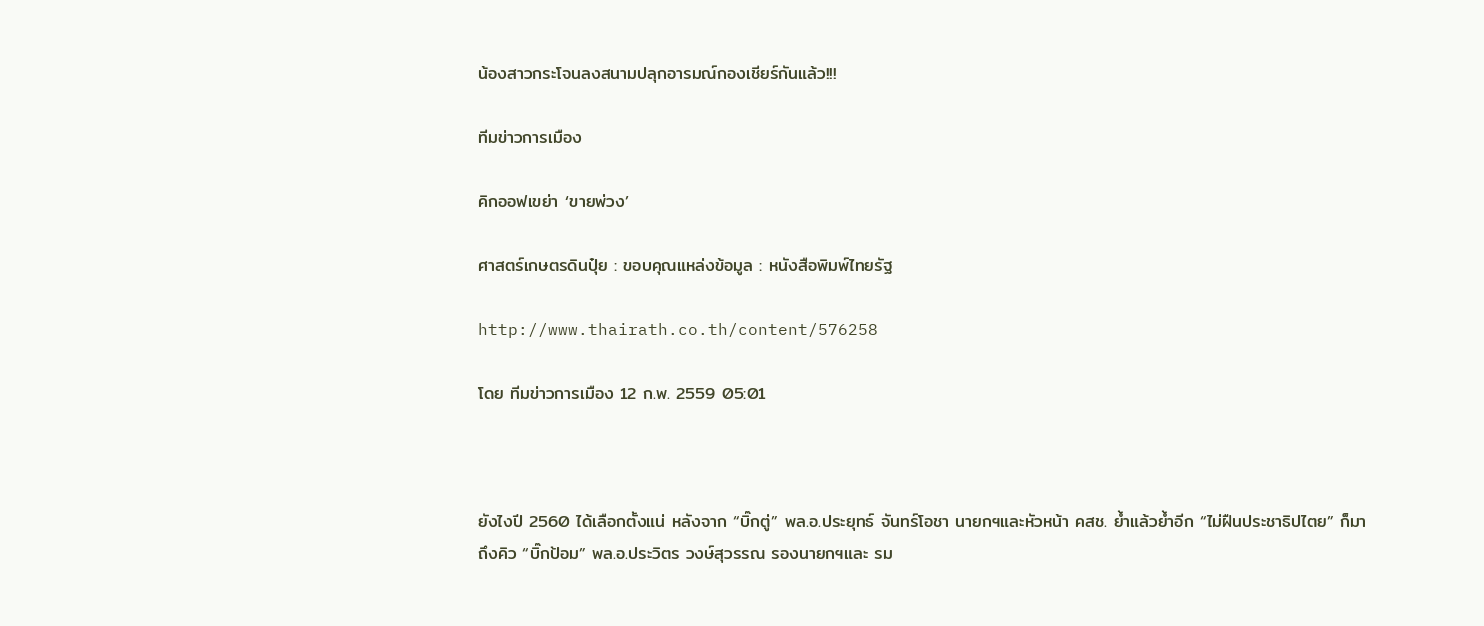น้องสาวกระโจนลงสนามปลุกอารมณ์กองเชียร์กันแล้ว!!!

ทีมข่าวการเมือง

คิกออฟเขย่า ‘ขายพ่วง’

ศาสตร์เกษตรดินปุ๋ย : ขอบคุณแหล่งข้อมูล : หนังสือพิมพ์ไทยรัฐ

http://www.thairath.co.th/content/576258

โดย ทีมข่าวการเมือง 12 ก.พ. 2559 05:01



ยังไงปี 2560 ได้เลือกตั้งแน่ หลังจาก “บิ๊กตู่” พล.อ.ประยุทธ์ จันทร์โอชา นายกฯและหัวหน้า คสช. ย้ำแล้วย้ำอีก “ไม่ฝืนประชาธิปไตย” ก็มาถึงคิว “บิ๊กป้อม” พล.อ.ประวิตร วงษ์สุวรรณ รองนายกฯและ รม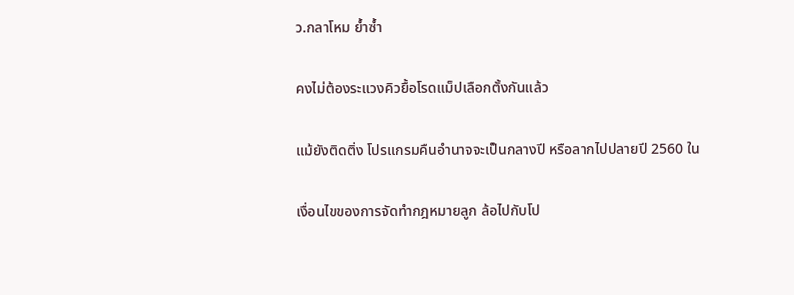ว.กลาโหม ย้ำซ้ำ

คงไม่ต้องระแวงคิวยื้อโรดแม็ปเลือกตั้งกันแล้ว

แม้ยังติดติ่ง โปรแกรมคืนอำนาจจะเป็นกลางปี หรือลากไปปลายปี 2560 ใน

เงื่อนไขของการจัดทำกฎหมายลูก ล้อไปกับโป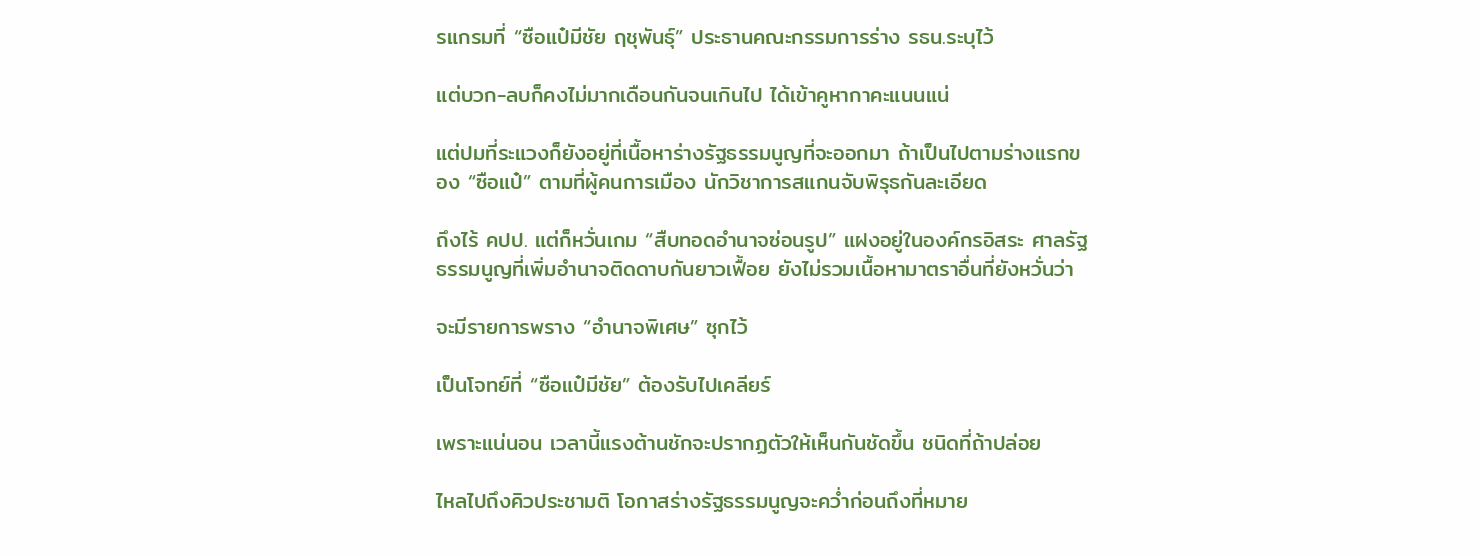รแกรมที่ “ซือแป๋มีชัย ฤชุพันธุ์” ประธานคณะกรรมการร่าง รธน.ระบุไว้

แต่บวก-ลบก็คงไม่มากเดือนกันจนเกินไป ได้เข้าคูหากาคะแนนแน่

แต่ปมที่ระแวงก็ยังอยู่ที่เนื้อหาร่างรัฐธรรมนูญที่จะออกมา ถ้าเป็นไปตามร่างแรกของ “ซือแป๋” ตามที่ผู้คนการเมือง นักวิชาการสแกนจับพิรุธกันละเอียด

ถึงไร้ คปป. แต่ก็หวั่นเกม “สืบทอดอำนาจซ่อนรูป” แฝงอยู่ในองค์กรอิสระ ศาลรัฐธรรมนูญที่เพิ่มอำนาจติดดาบกันยาวเฟื้อย ยังไม่รวมเนื้อหามาตราอื่นที่ยังหวั่นว่า

จะมีรายการพราง “อำนาจพิเศษ” ซุกไว้

เป็นโจทย์ที่ “ซือแป๋มีชัย” ต้องรับไปเคลียร์

เพราะแน่นอน เวลานี้แรงต้านชักจะปรากฏตัวให้เห็นกันชัดขึ้น ชนิดที่ถ้าปล่อย

ไหลไปถึงคิวประชามติ โอกาสร่างรัฐธรรมนูญจะคว่ำก่อนถึงที่หมาย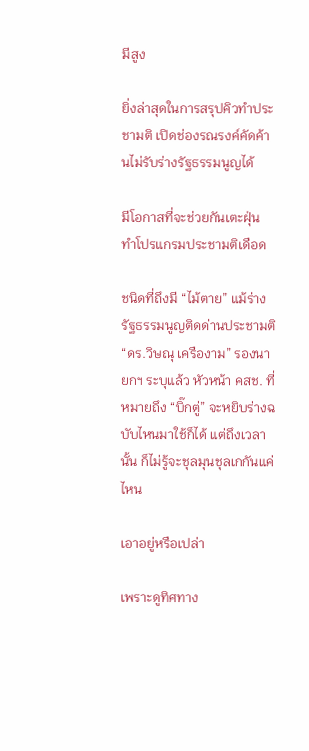มีสูง

ยิ่งล่าสุดในการสรุปคิวทำประชามติ เปิดช่องรณรงค์คัดค้านไม่รับร่างรัฐธรรมนูญได้

มีโอกาสที่จะช่วยกันเตะฝุ่น ทำโปรแกรมประชามติเดือด

ชนิดที่ถึงมี “ไม้ตาย” แม้ร่างรัฐธรรมนูญติดด่านประชามติ “ดร.วิษณุ เครืองาม” รองนายกฯ ระบุแล้ว หัวหน้า คสช. ที่หมายถึง “บิ๊กตู่” จะหยิบร่างฉบับไหนมาใช้ก็ได้ แต่ถึงเวลานั้น ก็ไม่รู้จะชุลมุนชุลเกกันแค่ไหน

เอาอยู่หรือเปล่า

เพราะดูทิศทาง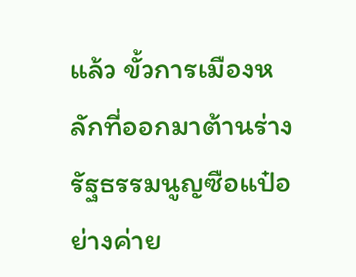แล้ว ขั้วการเมืองหลักที่ออกมาต้านร่างรัฐธรรมนูญซือแป๋อย่างค่าย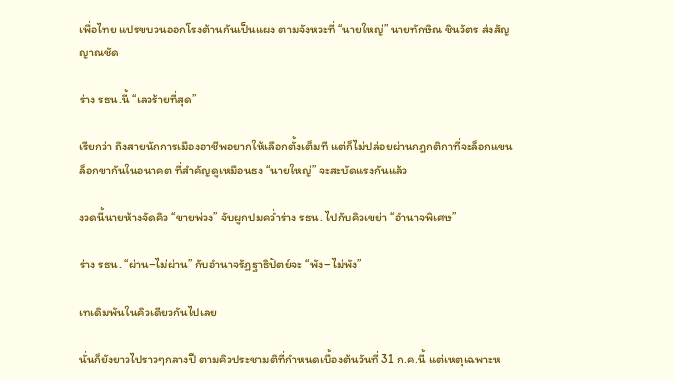เพื่อไทย แปรขบวนออกโรงต้านกันเป็นแผง ตามจังหวะที่ “นายใหญ่” นายทักษิณ ชินวัตร ส่งสัญญาณชัด

ร่าง รธน.นี้ “เลวร้ายที่สุด”

เรียกว่า ถึงสายนักการเมืองอาชีพอยากให้เลือกตั้งเต็มที แต่ก็ไม่ปล่อยผ่านกฎกติกาที่จะล็อกแขนล็อกขากันในอนาคต ที่สำคัญดูเหมือนธง “นายใหญ่” จะสะบัดแรงกันแล้ว

งวดนี้นายห้างจัดคิว “ขายพ่วง” จับผูกปมคว่ำร่าง รธน. ไปกับคิวเขย่า “อำนาจพิเศษ”

ร่าง รธน. “ผ่าน–ไม่ผ่าน” กับอำนาจรัฏฐาธิปัตย์จะ “พัง–ไม่พัง”

เทเดิมพันในคิวเดียวกันไปเลย

นั่นก็ยังยาวไปราวๆกลางปี ตามคิวประชามติที่กำหนดเบื้องต้นวันที่ 31 ก.ค.นี้ แต่เหตุเฉพาะห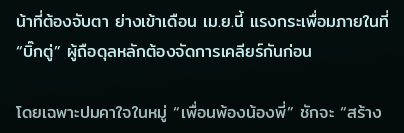น้าที่ต้องจับตา ย่างเข้าเดือน เม.ย.นี้ แรงกระเพื่อมภายในที่ “บิ๊กตู่” ผู้ถือดุลหลักต้องจัดการเคลียร์กันก่อน

โดยเฉพาะปมคาใจในหมู่ “เพื่อนพ้องน้องพี่” ชักจะ “สร้าง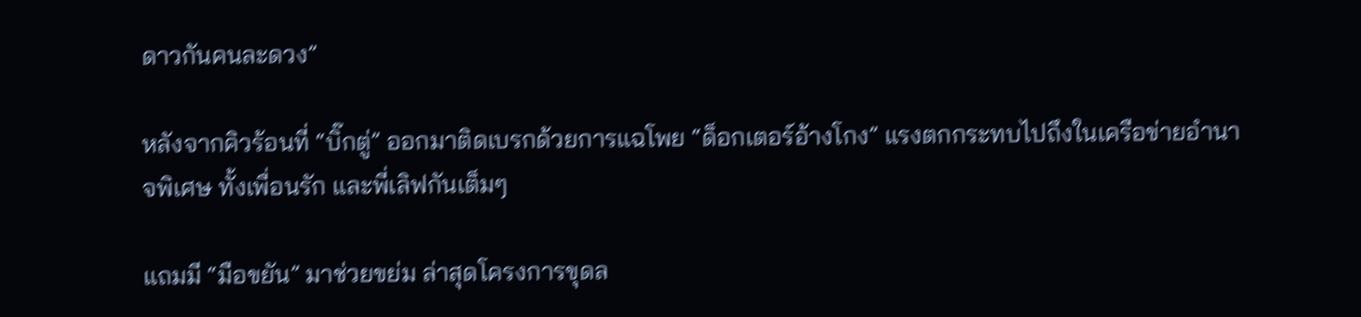ดาวกันคนละดวง”

หลังจากคิวร้อนที่ “บิ๊กตู่” ออกมาติดเบรกด้วยการแฉโพย “ด็อกเตอร์อ้างโกง” แรงตกกระทบไปถึงในเครือข่ายอำนาจพิเศษ ทั้งเพื่อนรัก และพี่เลิฟกันเต็มๆ

แถมมี “มือขยัน” มาช่วยขย่ม ล่าสุดโครงการขุดล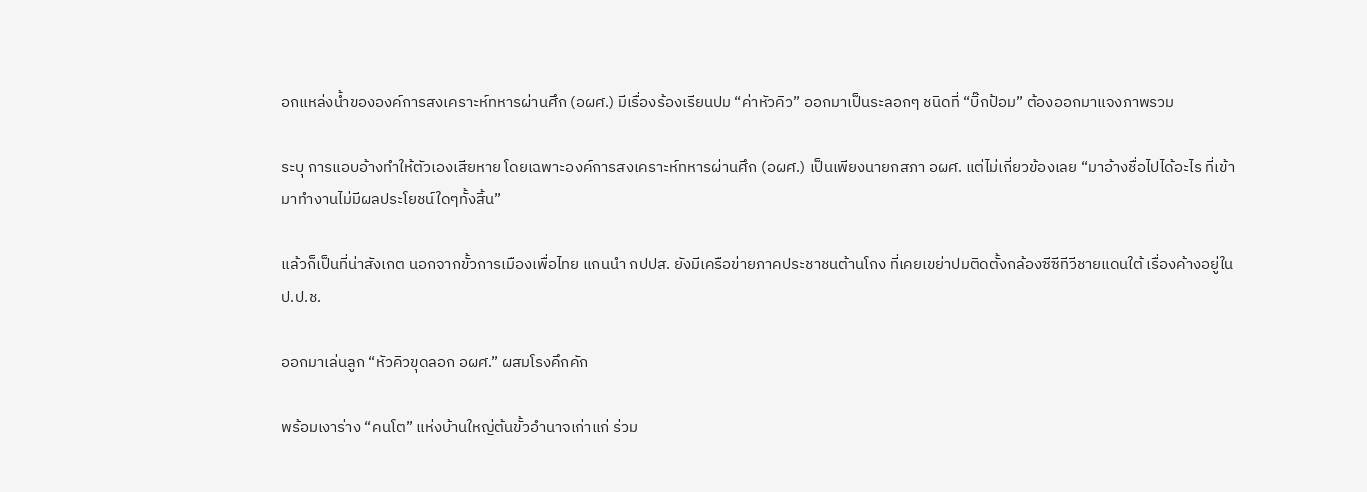อกแหล่งน้ำขององค์การสงเคราะห์ทหารผ่านศึก (อผศ.) มีเรื่องร้องเรียนปม “ค่าหัวคิว” ออกมาเป็นระลอกๆ ชนิดที่ “บิ๊กป้อม” ต้องออกมาแจงภาพรวม

ระบุ การแอบอ้างทำให้ตัวเองเสียหาย โดยเฉพาะองค์การสงเคราะห์ทหารผ่านศึก (อผศ.) เป็นเพียงนายกสภา อผศ. แต่ไม่เกี่ยวข้องเลย “มาอ้างชื่อไปได้อะไร ที่เข้ามาทำงานไม่มีผลประโยชน์ใดๆทั้งสิ้น”

แล้วก็เป็นที่น่าสังเกต นอกจากขั้วการเมืองเพื่อไทย แกนนำ กปปส. ยังมีเครือข่ายภาคประชาชนต้านโกง ที่เคยเขย่าปมติดตั้งกล้องซีซีทีวีชายแดนใต้ เรื่องค้างอยู่ใน ป.ป.ช.

ออกมาเล่นลูก “หัวคิวขุดลอก อผศ.” ผสมโรงคึกคัก

พร้อมเงาร่าง “คนโต” แห่งบ้านใหญ่ต้นขั้วอำนาจเก่าแก่ ร่วม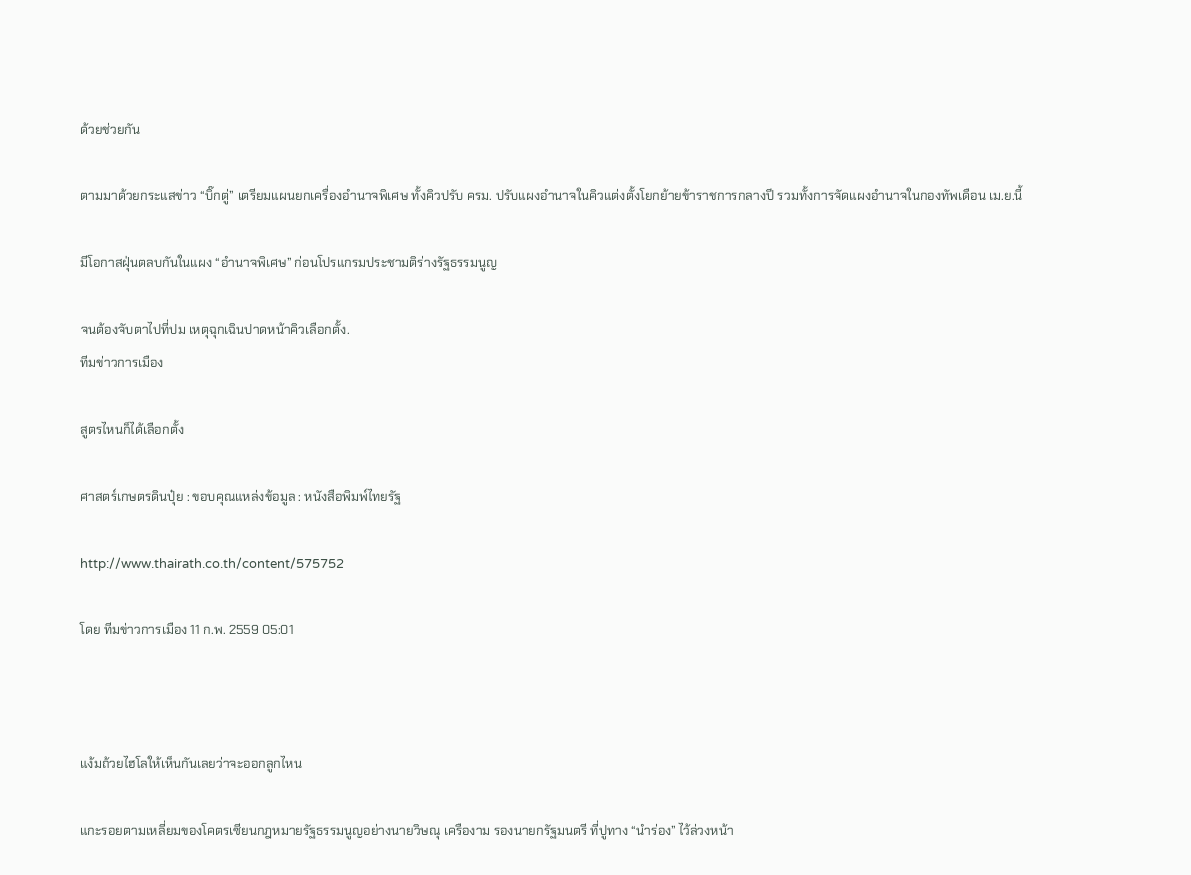ด้วยช่วยกัน

ตามมาด้วยกระแสข่าว “บิ๊กตู่” เตรียมแผนยกเครื่องอำนาจพิเศษ ทั้งคิวปรับ ครม. ปรับแผงอำนาจในคิวแต่งตั้งโยกย้ายข้าราชการกลางปี รวมทั้งการจัดแผงอำนาจในกองทัพเดือน เม.ย.นี้

มีโอกาสฝุ่นตลบกันในแผง “อำนาจพิเศษ” ก่อนโปรแกรมประชามติร่างรัฐธรรมนูญ

จนต้องจับตาไปที่ปม เหตุฉุกเฉินปาดหน้าคิวเลือกตั้ง.
ทีมข่าวการเมือง

สูตรไหนก็ได้เลือกตั้ง

ศาสตร์เกษตรดินปุ๋ย : ขอบคุณแหล่งข้อมูล : หนังสือพิมพ์ไทยรัฐ

http://www.thairath.co.th/content/575752

โดย ทีมข่าวการเมือง 11 ก.พ. 2559 05:01



แง้มถ้วยไฮโลให้เห็นกันเลยว่าจะออกลูกไหน

แกะรอยตามเหลี่ยมของโคตรเซียนกฎหมายรัฐธรรมนูญอย่างนายวิษณุ เครืองาม รองนายกรัฐมนตรี ที่ปูทาง “นำร่อง” ไว้ล่วงหน้า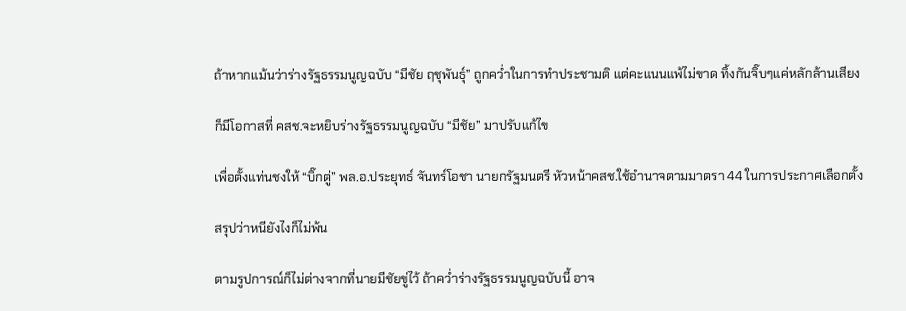ถ้าหากแม้นว่าร่างรัฐธรรมนูญฉบับ “มีชัย ฤชุพันธุ์” ถูกคว่ำในการทำประชามติ แต่คะแนนแพ้ไม่ขาด ทิ้งกันจิ๊บๆแค่หลักล้านเสียง

ก็มีโอกาสที่ คสช.จะหยิบร่างรัฐธรรมนูญฉบับ “มีชัย” มาปรับแก้ไข

เพื่อตั้งแท่นชงให้ “บิ๊กตู่” พล.อ.ประยุทธ์ จันทร์โอชา นายกรัฐมนตรี หัวหน้าคสช.ใช้อำนาจตามมาตรา 44 ในการประกาศเลือกตั้ง

สรุปว่าหนียังไงก็ไม่พ้น

ตามรูปการณ์ก็ไม่ต่างจากที่นายมีชัยขู่ไว้ ถ้าคว่ำร่างรัฐธรรมนูญฉบับนี้ อาจ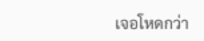เจอโหดกว่า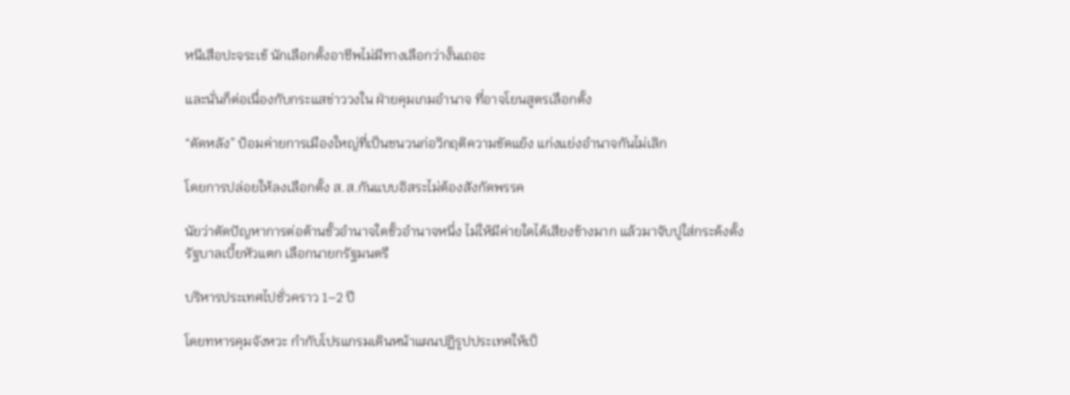หนีเสือปะจระเข้ นักเลือกตั้งอาชีพไม่มีทางเลือกว่างั้นเถอะ

และนั่นก็ต่อเนื่องกับกระแสข่าววงใน ฝ่ายคุมเกมอำนาจ ที่อาจโยนสูตรเลือกตั้ง

“ดัดหลัง” ป้อมค่ายการเมืองใหญ่ที่เป็นชนวนก่อวิกฤติความขัดแย้ง แก่งแย่งอำนาจกันไม่เลิก

โดยการปล่อยให้ลงเลือกตั้ง ส.ส.กันแบบอิสระไม่ต้องสังกัดพรรค

นัยว่าตัดปัญหาการต่อต้านขั้วอำนาจใดขั้วอำนาจหนึ่ง ไม่ให้มีค่ายใดได้เสียงข้างมาก แล้วมาจับปูใส่กระด้งตั้งรัฐบาลเบี้ยหัวแตก เลือกนายกรัฐมนตรี

บริหารประเทศไปชั่วคราว 1–2 ปี

โดยทหารคุมจังหวะ กำกับโปรแกรมเดินหน้าแผนปฏิรูปประเทศให้เป็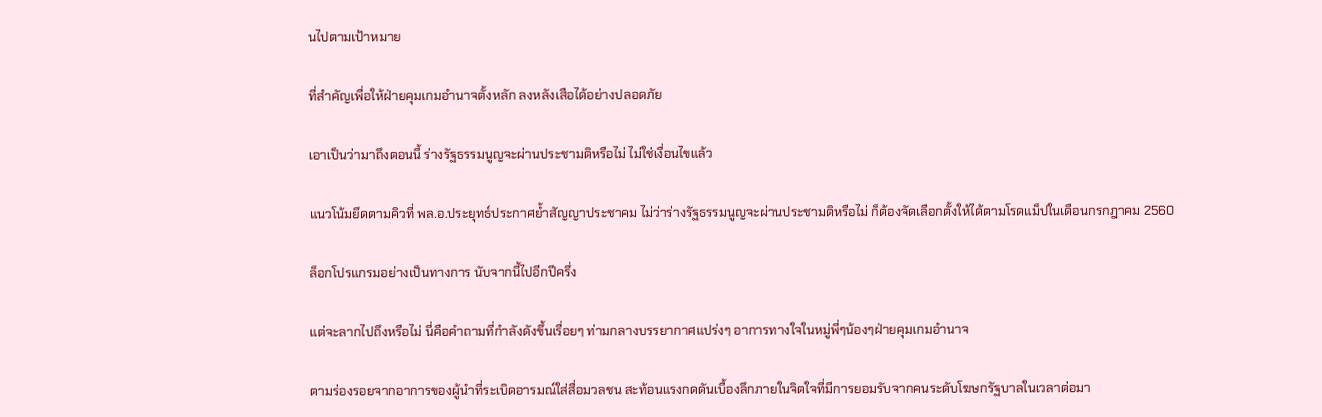นไปตามเป้าหมาย

ที่สำคัญเพื่อให้ฝ่ายคุมเกมอำนาจตั้งหลัก ลงหลังเสือได้อย่างปลอดภัย

เอาเป็นว่ามาถึงตอนนี้ ร่างรัฐธรรมนูญจะผ่านประชามติหรือไม่ ไม่ใช่เงื่อนไขแล้ว

แนวโน้มยึดตามคิวที่ พล.อ.ประยุทธ์ประกาศย้ำสัญญาประชาคม ไม่ว่าร่างรัฐธรรมนูญจะผ่านประชามติหรือไม่ ก็ต้องจัดเลือกตั้งให้ได้ตามโรดแม็ปในเดือนกรกฎาคม 2560

ล็อกโปรแกรมอย่างเป็นทางการ นับจากนี้ไปอีกปีครึ่ง

แต่จะลากไปถึงหรือไม่ นี่คือคำถามที่กำลังดังขึ้นเรื่อยๆ ท่ามกลางบรรยากาศแปร่งๆ อาการทางใจในหมู่พี่ๆน้องๆฝ่ายคุมเกมอำนาจ

ตามร่องรอยจากอาการของผู้นำที่ระเบิดอารมณ์ใส่สื่อมวลชน สะท้อนแรงกดดันเบื้องลึกภายในจิตใจที่มีการยอมรับจากคนระดับโฆษกรัฐบาลในเวลาต่อมา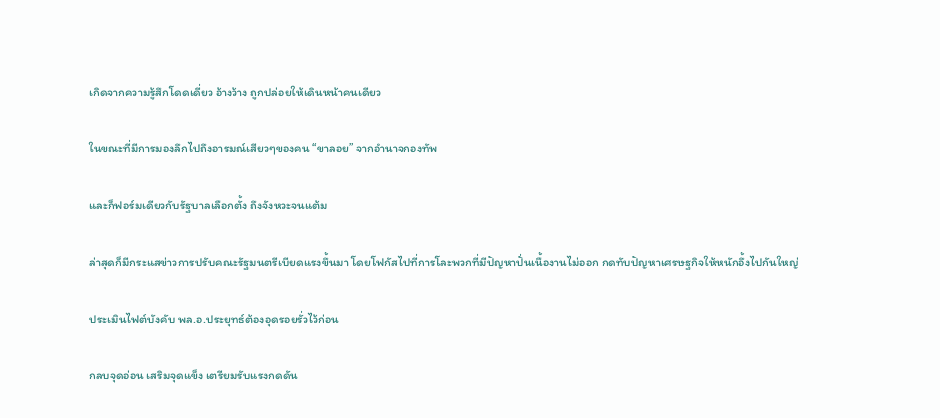เกิดจากความรู้สึกโดดเดี่ยว อ้างว้าง ถูกปล่อยให้เดินหน้าคนเดียว

ในขณะที่มีการมองลึกไปถึงอารมณ์เสียวๆของคน “ขาลอย” จากอำนาจกองทัพ

และก็ฟอร์มเดียวกับรัฐบาลเลือกตั้ง ถึงจังหวะจนแต้ม

ล่าสุดก็มีกระแสข่าวการปรับคณะรัฐมนตรีเบียดแรงขึ้นมา โดยโฟกัสไปที่การโละพวกที่มีปัญหาปั่นเนื้องานไม่ออก กดทับปัญหาเศรษฐกิจให้หนักอึ้งไปกันใหญ่

ประเมินไฟต์บังคับ พล.อ.ประยุทธ์ต้องอุดรอยรั่วไว้ก่อน

กลบจุดอ่อน เสริมจุดแข็ง เตรียมรับแรงกดดัน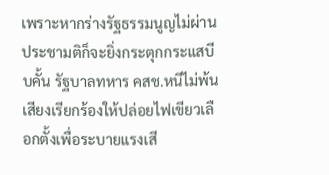เพราะหากร่างรัฐธรรมนูญไม่ผ่านประชามติก็จะยิ่งกระตุกกระแสบีบคั้น รัฐบาลทหาร คสช.หนีไม่พ้นเสียงเรียกร้องให้ปล่อยไฟเขียวเลือกตั้งเพื่อระบายแรงเสี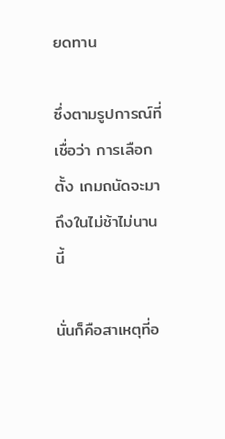ยดทาน

ซึ่งตามรูปการณ์ที่เชื่อว่า การเลือกตั้ง เกมถนัดจะมาถึงในไม่ช้าไม่นานนี้

นั่นก็คือสาเหตุที่อ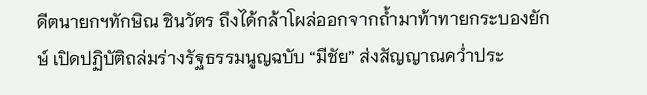ดีตนายกฯทักษิณ ชินวัตร ถึงได้กล้าโผล่ออกจากถ้ำมาท้าทายกระบองยักษ์ เปิดปฏิบัติถล่มร่างรัฐธรรมนูญฉบับ “มีชัย” ส่งสัญญาณคว่ำประ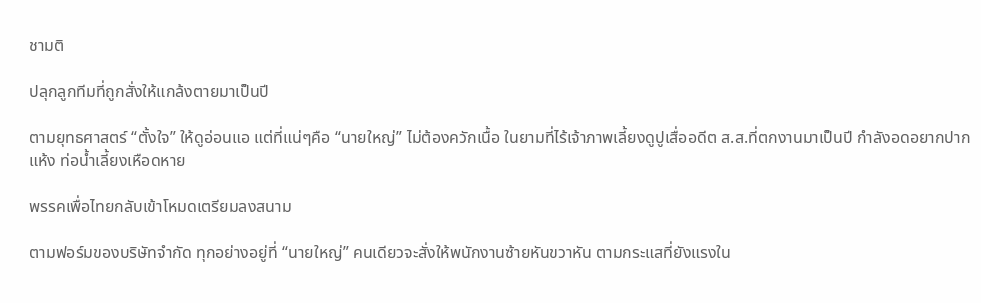ชามติ

ปลุกลูกทีมที่ถูกสั่งให้แกล้งตายมาเป็นปี

ตามยุทธศาสตร์ “ตั้งใจ” ให้ดูอ่อนแอ แต่ที่แน่ๆคือ “นายใหญ่” ไม่ต้องควักเนื้อ ในยามที่ไร้เจ้าภาพเลี้ยงดูปูเสื่ออดีต ส.ส.ที่ตกงานมาเป็นปี กำลังอดอยากปากแห้ง ท่อน้ำเลี้ยงเหือดหาย

พรรคเพื่อไทยกลับเข้าโหมดเตรียมลงสนาม

ตามฟอร์มของบริษัทจำกัด ทุกอย่างอยู่ที่ “นายใหญ่” คนเดียวจะสั่งให้พนักงานซ้ายหันขวาหัน ตามกระแสที่ยังแรงใน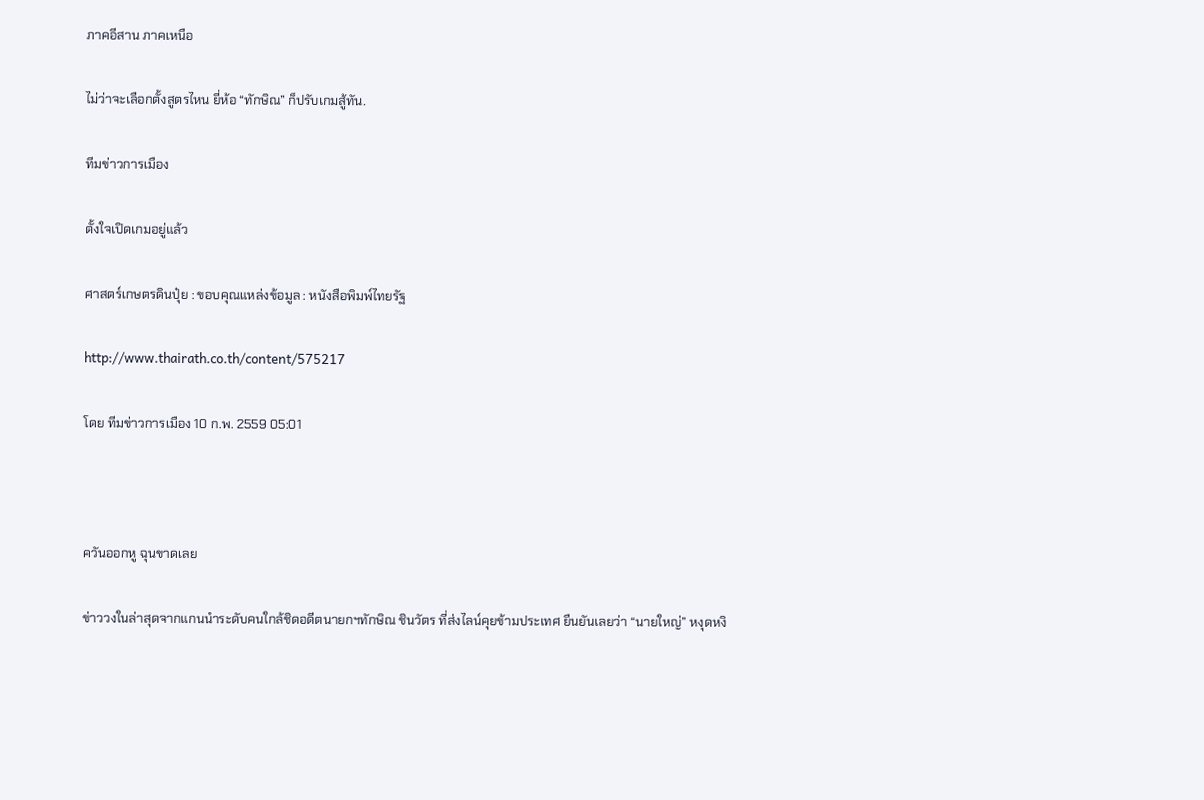ภาคอีสาน ภาคเหนือ

ไม่ว่าจะเลือกตั้งสูตรไหน ยี่ห้อ “ทักษิณ” ก็ปรับเกมสู้ทัน.

ทีมข่าวการเมือง

ตั้งใจเปิดเกมอยู่แล้ว

ศาสตร์เกษตรดินปุ๋ย : ขอบคุณแหล่งข้อมูล : หนังสือพิมพ์ไทยรัฐ

http://www.thairath.co.th/content/575217

โดย ทีมข่าวการเมือง 10 ก.พ. 2559 05:01



ควันออกหู ฉุนขาดเลย

ข่าววงในล่าสุดจากแกนนำระดับคนใกล้ชิดอดีตนายกฯทักษิณ ชินวัตร ที่ส่งไลน์คุยข้ามประเทศ ยืนยันเลยว่า “นายใหญ่” หงุดหงิ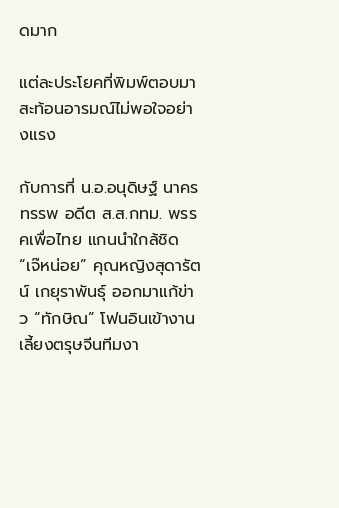ดมาก

แต่ละประโยคที่พิมพ์ตอบมาสะท้อนอารมณ์ไม่พอใจอย่างแรง

กับการที่ น.อ.อนุดิษฐ์ นาครทรรพ อดีต ส.ส.กทม. พรรคเพื่อไทย แกนนำใกล้ชิด “เจ๊หน่อย” คุณหญิงสุดารัตน์ เกยุราพันธุ์ ออกมาแก้ข่าว “ทักษิณ” โฟนอินเข้างานเลี้ยงตรุษจีนทีมงา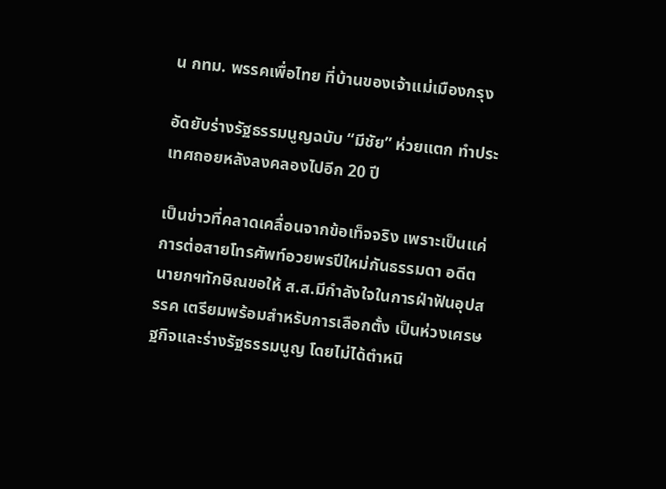น กทม. พรรคเพื่อไทย ที่บ้านของเจ้าแม่เมืองกรุง

อัดยับร่างรัฐธรรมนูญฉบับ “มีชัย” ห่วยแตก ทำประเทศถอยหลังลงคลองไปอีก 20 ปี

เป็นข่าวที่คลาดเคลื่อนจากข้อเท็จจริง เพราะเป็นแค่การต่อสายโทรศัพท์อวยพรปีใหม่กันธรรมดา อดีตนายกฯทักษิณขอให้ ส.ส.มีกำลังใจในการฝ่าฟันอุปสรรค เตรียมพร้อมสำหรับการเลือกตั้ง เป็นห่วงเศรษฐกิจและร่างรัฐธรรมนูญ โดยไม่ได้ตำหนิ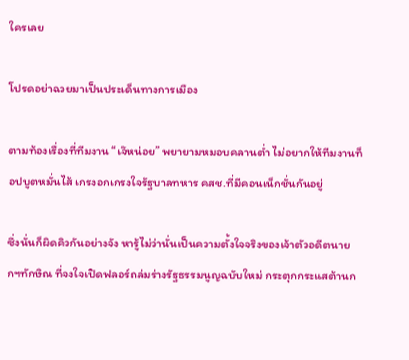ใครเลย

โปรดอย่าฉวยมาเป็นประเด็นทางการเมือง

ตามท้องเรื่องที่ทีมงาน “เจ๊หน่อย” พยายามหมอบคลานต่ำ ไม่อยากให้ทีมงานท็อปบูตหมั่นไส้ เกรงอกเกรงใจรัฐบาลทหาร คสช.ที่มีคอนเน็กชั่นกันอยู่

ซึ่งนั่นก็ผิดคิวกันอย่างจัง หารู้ไม่ว่านั่นเป็นความตั้งใจจริงของเจ้าตัวอดีตนายกฯทักษิณ ที่จงใจเปิดฟลอร์ถล่มร่างรัฐธรรมนูญฉบับใหม่ กระตุกกระแสต้านก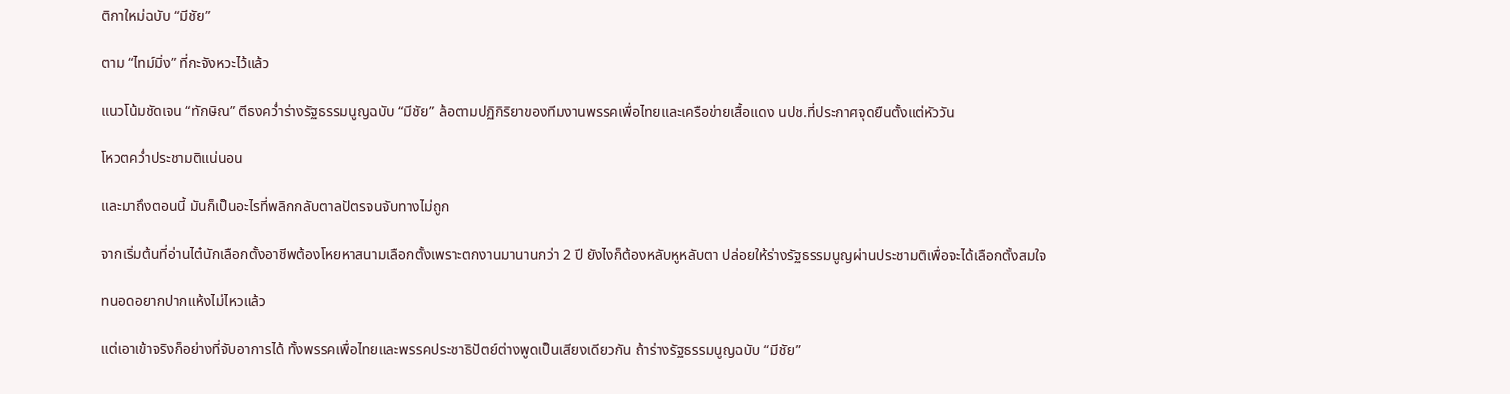ติกาใหม่ฉบับ “มีชัย”

ตาม “ไทม์มิ่ง” ที่กะจังหวะไว้แล้ว

แนวโน้มชัดเจน “ทักษิณ” ตีธงคว่ำร่างรัฐธรรมนูญฉบับ “มีชัย” ล้อตามปฏิกิริยาของทีมงานพรรคเพื่อไทยและเครือข่ายเสื้อแดง นปช.ที่ประกาศจุดยืนตั้งแต่หัววัน

โหวตคว่ำประชามติแน่นอน

และมาถึงตอนนี้ มันก็เป็นอะไรที่พลิกกลับตาลปัตรจนจับทางไม่ถูก

จากเริ่มต้นที่อ่านไต๋นักเลือกตั้งอาชีพต้องโหยหาสนามเลือกตั้งเพราะตกงานมานานกว่า 2 ปี ยังไงก็ต้องหลับหูหลับตา ปล่อยให้ร่างรัฐธรรมนูญผ่านประชามติเพื่อจะได้เลือกตั้งสมใจ

ทนอดอยากปากแห้งไม่ไหวแล้ว

แต่เอาเข้าจริงก็อย่างที่จับอาการได้ ทั้งพรรคเพื่อไทยและพรรคประชาธิปัตย์ต่างพูดเป็นเสียงเดียวกัน ถ้าร่างรัฐธรรมนูญฉบับ “มีชัย”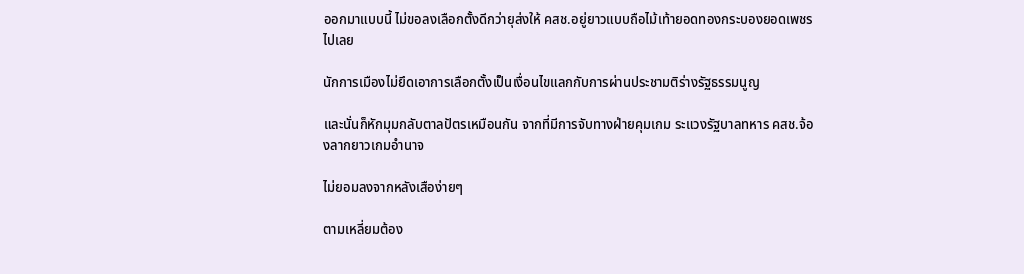ออกมาแบบนี้ ไม่ขอลงเลือกตั้งดีกว่ายุส่งให้ คสช.อยู่ยาวแบบถือไม้เท้ายอดทองกระบองยอดเพชรไปเลย

นักการเมืองไม่ยึดเอาการเลือกตั้งเป็นเงื่อนไขแลกกับการผ่านประชามติร่างรัฐธรรมนูญ

และนั่นก็หักมุมกลับตาลปัตรเหมือนกัน จากที่มีการจับทางฝ่ายคุมเกม ระแวงรัฐบาลทหาร คสช.จ้องลากยาวเกมอำนาจ

ไม่ยอมลงจากหลังเสือง่ายๆ

ตามเหลี่ยมต้อง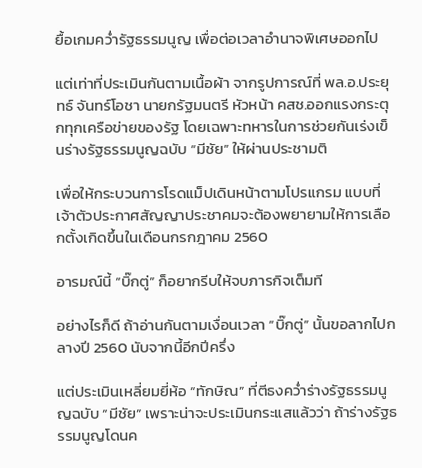ยื้อเกมคว่ำรัฐธรรมนูญ เพื่อต่อเวลาอำนาจพิเศษออกไป

แต่เท่าที่ประเมินกันตามเนื้อผ้า จากรูปการณ์ที่ พล.อ.ประยุทธ์ จันทร์โอชา นายกรัฐมนตรี หัวหน้า คสช.ออกแรงกระตุกทุกเครือข่ายของรัฐ โดยเฉพาะทหารในการช่วยกันเร่งเข็นร่างรัฐธรรมนูญฉบับ “มีชัย” ให้ผ่านประชามติ

เพื่อให้กระบวนการโรดแม็ปเดินหน้าตามโปรแกรม แบบที่เจ้าตัวประกาศสัญญาประชาคมจะต้องพยายามให้การเลือกตั้งเกิดขึ้นในเดือนกรกฎาคม 2560

อารมณ์นี้ “บิ๊กตู่” ก็อยากรีบให้จบภารกิจเต็มที

อย่างไรก็ดี ถ้าอ่านกันตามเงื่อนเวลา “บิ๊กตู่” นั้นขอลากไปกลางปี 2560 นับจากนี้อีกปีครึ่ง

แต่ประเมินเหลี่ยมยี่ห้อ “ทักษิณ” ที่ตีธงคว่ำร่างรัฐธรรมนูญฉบับ “มีชัย” เพราะน่าจะประเมินกระแสแล้วว่า ถ้าร่างรัฐธรรมนูญโดนค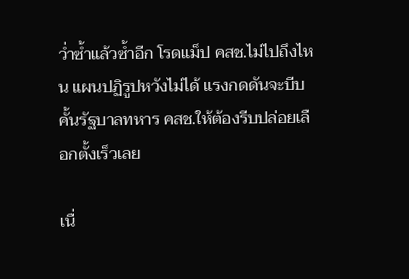ว่ำซ้ำแล้วซ้ำอีก โรดแม็ป คสช.ไม่ไปถึงไหน แผนปฏิรูปหวังไม่ได้ แรงกดดันจะบีบคั้นรัฐบาลทหาร คสช.ให้ต้องรีบปล่อยเลือกตั้งเร็วเลย

เนื่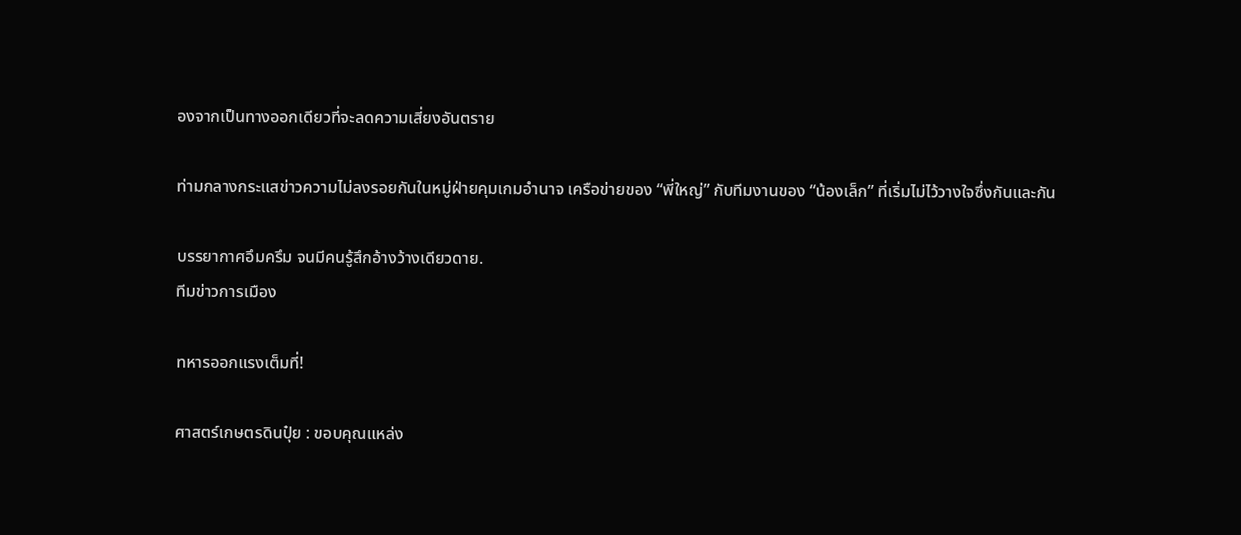องจากเป็นทางออกเดียวที่จะลดความเสี่ยงอันตราย

ท่ามกลางกระแสข่าวความไม่ลงรอยกันในหมู่ฝ่ายคุมเกมอำนาจ เครือข่ายของ “พี่ใหญ่” กับทีมงานของ “น้องเล็ก” ที่เริ่มไม่ไว้วางใจซึ่งกันและกัน

บรรยากาศอึมครึม จนมีคนรู้สึกอ้างว้างเดียวดาย.
ทีมข่าวการเมือง

ทหารออกแรงเต็มที่!

ศาสตร์เกษตรดินปุ๋ย : ขอบคุณแหล่ง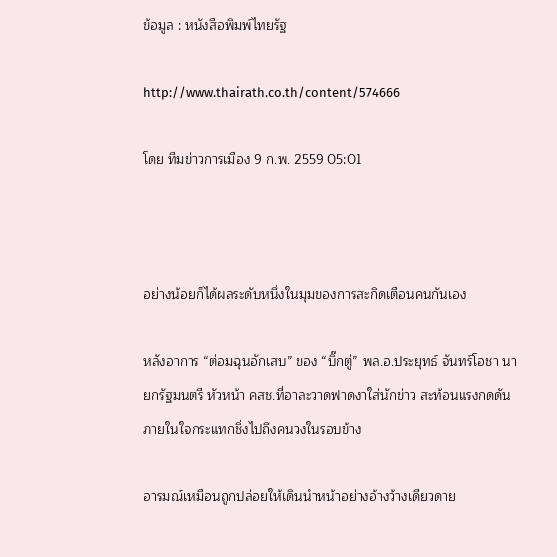ข้อมูล : หนังสือพิมพ์ไทยรัฐ

http://www.thairath.co.th/content/574666

โดย ทีมข่าวการเมือง 9 ก.พ. 2559 05:01



อย่างน้อยก็ได้ผลระดับหนึ่งในมุมของการสะกิดเตือนคนกันเอง

หลังอาการ “ต่อมฉุนอักเสบ” ของ “บิ๊กตู่” พล.อ.ประยุทธ์ จันทร์โอชา นายกรัฐมนตรี หัวหน้า คสช.ที่อาละวาดฟาดงาใส่นักข่าว สะท้อนแรงกดดันภายในใจกระแทกชิ่งไปถึงคนวงในรอบข้าง

อารมณ์เหมือนถูกปล่อยให้เดินนำหน้าอย่างอ้างว้างเดียวดาย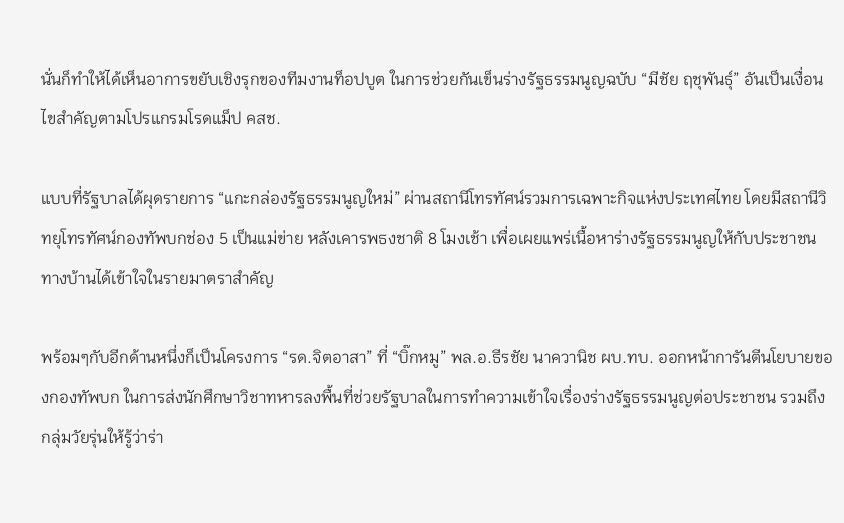นั่นก็ทำให้ได้เห็นอาการขยับเชิงรุกของทีมงานท็อปบูต ในการช่วยกันเข็นร่างรัฐธรรมนูญฉบับ “มีชัย ฤชุพันธุ์” อันเป็นเงื่อนไขสำคัญตามโปรแกรมโรดแม็ป คสช.

แบบที่รัฐบาลได้ผุดรายการ “แกะกล่องรัฐธรรมนูญใหม่” ผ่านสถานีโทรทัศน์รวมการเฉพาะกิจแห่งประเทศไทย โดยมีสถานีวิทยุโทรทัศน์กองทัพบกช่อง 5 เป็นแม่ข่าย หลังเคารพธงชาติ 8 โมงเช้า เพื่อเผยแพร่เนื้อหาร่างรัฐธรรมนูญให้กับประชาชนทางบ้านได้เข้าใจในรายมาตราสำคัญ

พร้อมๆกับอีกด้านหนึ่งก็เป็นโครงการ “รด.จิตอาสา” ที่ “บิ๊กหมู” พล.อ.ธีรชัย นาควานิช ผบ.ทบ. ออกหน้าการันตีนโยบายของกองทัพบก ในการส่งนักศึกษาวิชาทหารลงพื้นที่ช่วยรัฐบาลในการทำความเข้าใจเรื่องร่างรัฐธรรมนูญต่อประชาชน รวมถึงกลุ่มวัยรุ่นให้รู้ว่าร่า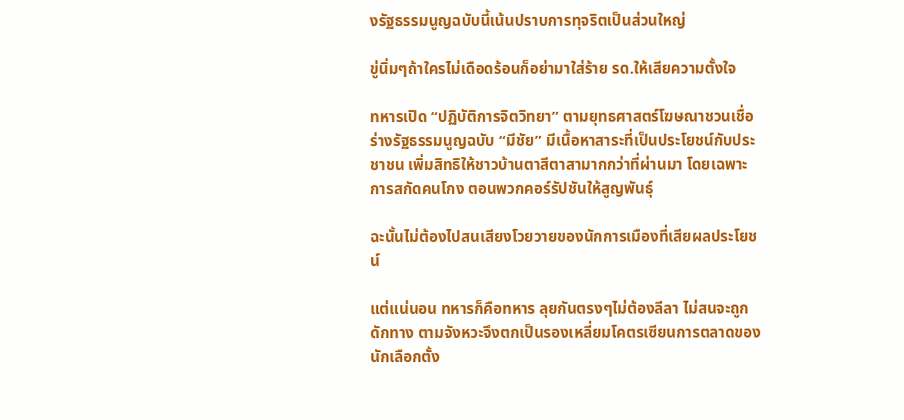งรัฐธรรมนูญฉบับนี้เน้นปราบการทุจริตเป็นส่วนใหญ่

ขู่นิ่มๆถ้าใครไม่เดือดร้อนก็อย่ามาใส่ร้าย รด.ให้เสียความตั้งใจ

ทหารเปิด “ปฏิบัติการจิตวิทยา” ตามยุทธศาสตร์โฆษณาชวนเชื่อร่างรัฐธรรมนูญฉบับ “มีชัย” มีเนื้อหาสาระที่เป็นประโยชน์กับประชาชน เพิ่มสิทธิให้ชาวบ้านตาสีตาสามากกว่าที่ผ่านมา โดยเฉพาะการสกัดคนโกง ตอนพวกคอร์รัปชันให้สูญพันธุ์

ฉะนั้นไม่ต้องไปสนเสียงโวยวายของนักการเมืองที่เสียผลประโยชน์

แต่แน่นอน ทหารก็คือทหาร ลุยกันตรงๆไม่ต้องลีลา ไม่สนจะถูกดักทาง ตามจังหวะจึงตกเป็นรองเหลี่ยมโคตรเซียนการตลาดของนักเลือกตั้ง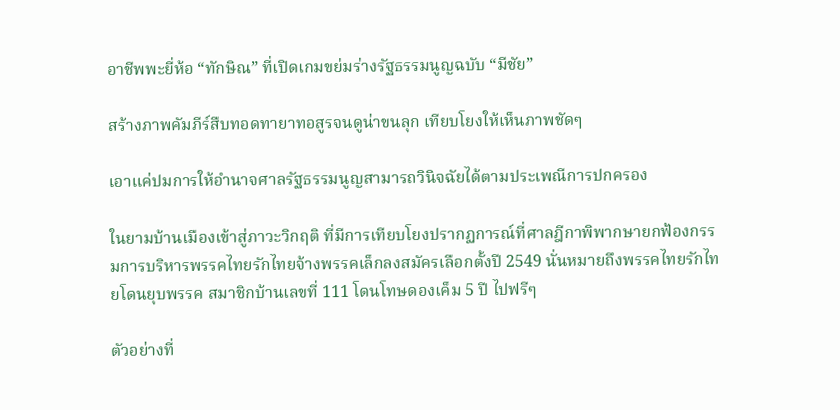อาชีพพะยี่ห้อ “ทักษิณ” ที่เปิดเกมขย่มร่างรัฐธรรมนูญฉบับ “มีชัย”

สร้างภาพคัมภีร์สืบทอดทายาทอสูรจนดูน่าขนลุก เทียบโยงให้เห็นภาพชัดๆ

เอาแค่ปมการให้อำนาจศาลรัฐธรรมนูญสามารถวินิจฉัยได้ตามประเพณีการปกครอง

ในยามบ้านเมืองเข้าสู่ภาวะวิกฤติ ที่มีการเทียบโยงปรากฏการณ์ที่ศาลฎีกาพิพากษายกฟ้องกรรมการบริหารพรรคไทยรักไทยจ้างพรรคเล็กลงสมัครเลือกตั้งปี 2549 นั่นหมายถึงพรรคไทยรักไทยโดนยุบพรรค สมาชิกบ้านเลขที่ 111 โดนโทษดองเค็ม 5 ปี ไปฟรีๆ

ตัวอย่างที่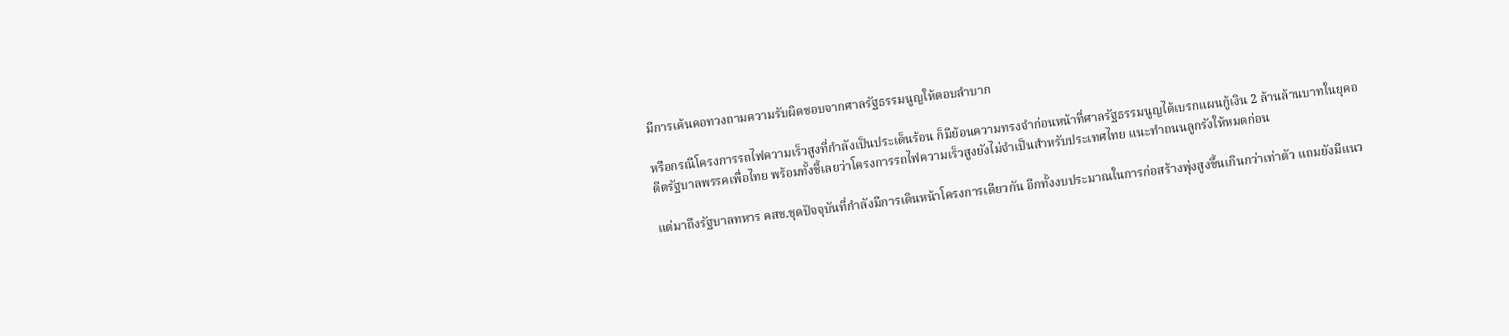มีการเค้นคอทวงถามความรับผิดชอบจากศาลรัฐธรรมนูญให้ตอบลำบาก

หรือกรณีโครงการรถไฟความเร็วสูงที่กำลังเป็นประเด็นร้อน ก็มีย้อนความทรงจำก่อนหน้าที่ศาลรัฐธรรมนูญได้เบรกแผนกู้เงิน 2 ล้านล้านบาทในยุคอดีตรัฐบาลพรรคเพื่อไทย พร้อมทั้งชี้เลยว่าโครงการรถไฟความเร็วสูงยังไม่จำเป็นสำหรับประเทศไทย แนะทำถนนลูกรังให้หมดก่อน

แต่มาถึงรัฐบาลทหาร คสช.ชุดปัจจุบันที่กำลังมีการเดินหน้าโครงการเดียวกัน อีกทั้งงบประมาณในการก่อสร้างพุ่งสูงขึ้นเกินกว่าเท่าตัว แถมยังมีแนว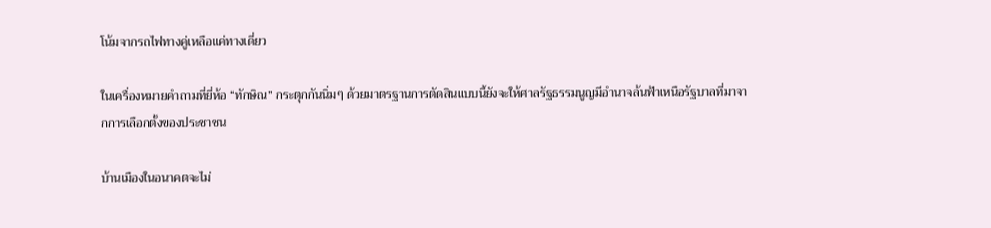โน้มจากรถไฟทางคู่เหลือแค่ทางเดี่ยว

ในเครื่องหมายคำถามที่ยี่ห้อ “ทักษิณ” กระตุกกันนิ่มๆ ด้วยมาตรฐานการตัดสินแบบนี้ยังจะให้ศาลรัฐธรรมนูญมีอำนาจล้นฟ้าเหนือรัฐบาลที่มาจากการเลือกตั้งของประชาชน

บ้านเมืองในอนาคตจะไม่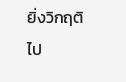ยิ่งวิกฤติไป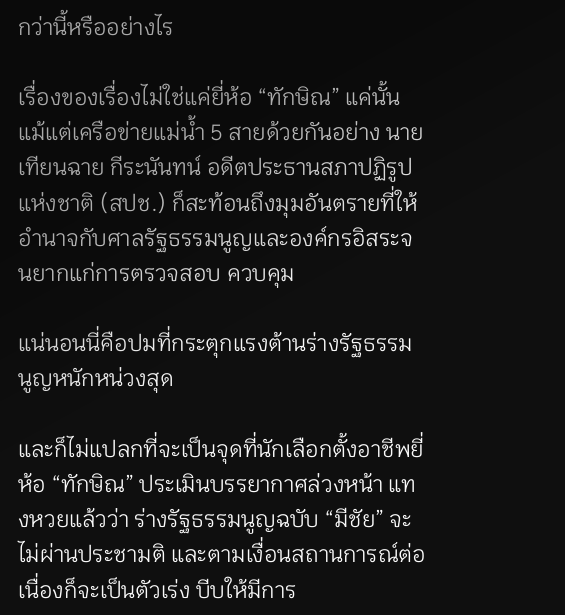กว่านี้หรืออย่างไร

เรื่องของเรื่องไม่ใช่แค่ยี่ห้อ “ทักษิณ” แค่นั้น แม้แต่เครือข่ายแม่น้ำ 5 สายด้วยกันอย่าง นายเทียนฉาย กีระนันทน์ อดีตประธานสภาปฏิรูปแห่งชาติ (สปช.) ก็สะท้อนถึงมุมอันตรายที่ให้อำนาจกับศาลรัฐธรรมนูญและองค์กรอิสระจนยากแก่การตรวจสอบ ควบคุม

แน่นอนนี่คือปมที่กระตุกแรงต้านร่างรัฐธรรมนูญหนักหน่วงสุด

และก็ไม่แปลกที่จะเป็นจุดที่นักเลือกตั้งอาชีพยี่ห้อ “ทักษิณ” ประเมินบรรยากาศล่วงหน้า แทงหวยแล้วว่า ร่างรัฐธรรมนูญฉบับ “มีชัย” จะไม่ผ่านประชามติ และตามเงื่อนสถานการณ์ต่อเนื่องก็จะเป็นตัวเร่ง บีบให้มีการ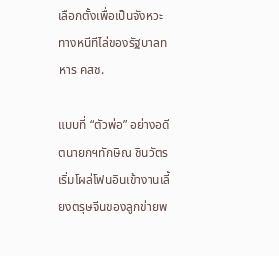เลือกตั้งเพื่อเป็นจังหวะทางหนีทีไล่ของรัฐบาลทหาร คสช.

แบบที่ “ตัวพ่อ” อย่างอดีตนายกฯทักษิณ ชินวัตร เริ่มโผล่โฟนอินเข้างานเลี้ยงตรุษจีนของลูกข่ายพ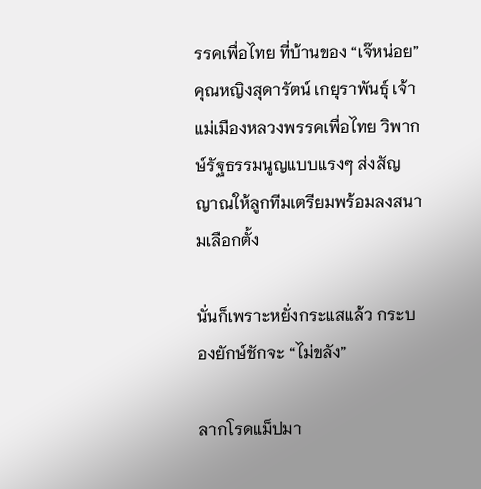รรคเพื่อไทย ที่บ้านของ “เจ๊หน่อย” คุณหญิงสุดารัตน์ เกยุราพันธุ์ เจ้าแม่เมืองหลวงพรรคเพื่อไทย วิพากษ์รัฐธรรมนูญแบบแรงๆ ส่งสัญญาณให้ลูกทีมเตรียมพร้อมลงสนามเลือกตั้ง

นั่นก็เพราะหยั่งกระแสแล้ว กระบองยักษ์ชักจะ “ไม่ขลัง”

ลากโรดแม็ปมา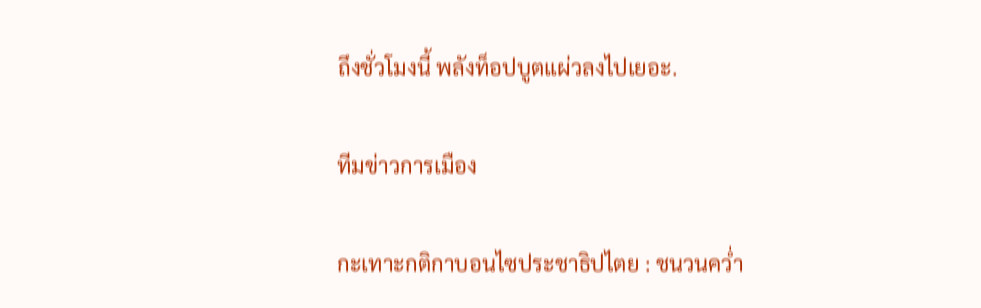ถึงชั่วโมงนี้ พลังท็อปบูตแผ่วลงไปเยอะ.

ทีมข่าวการเมือง

กะเทาะกติกาบอนไซประชาธิปไตย : ชนวนคว่ำ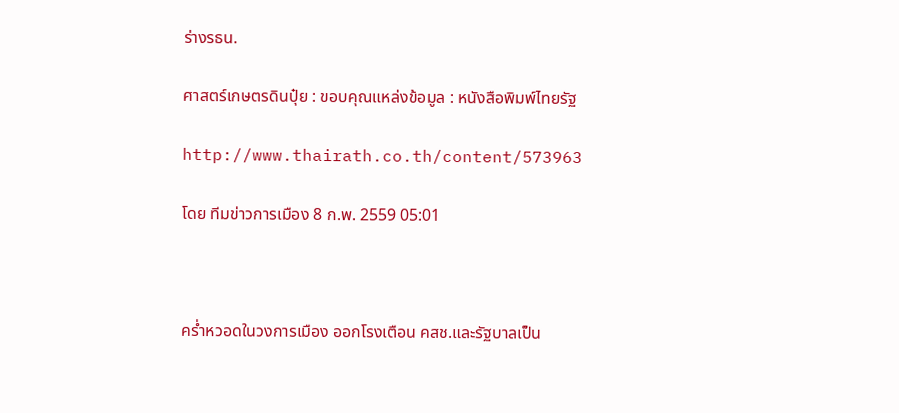ร่างรธน.

ศาสตร์เกษตรดินปุ๋ย : ขอบคุณแหล่งข้อมูล : หนังสือพิมพ์ไทยรัฐ

http://www.thairath.co.th/content/573963

โดย ทีมข่าวการเมือง 8 ก.พ. 2559 05:01



คร่ำหวอดในวงการเมือง ออกโรงเตือน คสช.และรัฐบาลเป็น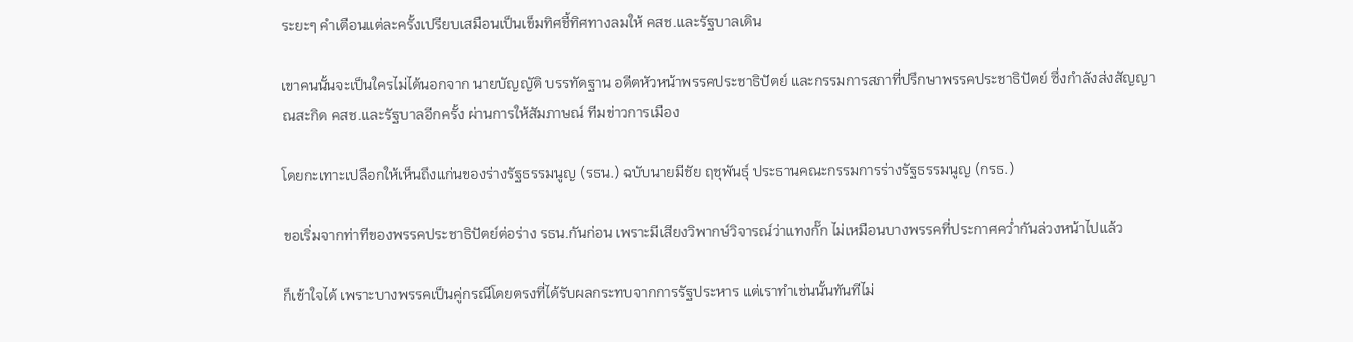ระยะๆ คำเตือนแต่ละครั้งเปรียบเสมือนเป็นเข็มทิศชี้ทิศทางลมให้ คสช.และรัฐบาลเดิน

เขาคนนั้นจะเป็นใครไม่ได้นอกจาก นายบัญญัติ บรรทัดฐาน อดีตหัวหน้าพรรคประชาธิปัตย์ และกรรมการสภาที่ปรึกษาพรรคประชาธิปัตย์ ซึ่งกำลังส่งสัญญาณสะกิด คสช.และรัฐบาลอีกครั้ง ผ่านการให้สัมภาษณ์ ทีมข่าวการเมือง

โดยกะเทาะเปลือกให้เห็นถึงแก่นของร่างรัฐธรรมนูญ (รธน.) ฉบับนายมีชัย ฤชุพันธุ์ ประธานคณะกรรมการร่างรัฐธรรมนูญ (กรธ.)

ขอเริ่มจากท่าทีของพรรคประชาธิปัตย์ต่อร่าง รธน.กันก่อน เพราะมีเสียงวิพากษ์วิจารณ์ว่าแทงกั๊ก ไม่เหมือนบางพรรคที่ประกาศคว่ำกันล่วงหน้าไปแล้ว

ก็เข้าใจได้ เพราะบางพรรคเป็นคู่กรณีโดยตรงที่ได้รับผลกระทบจากการรัฐประหาร แต่เราทำเช่นนั้นทันทีไม่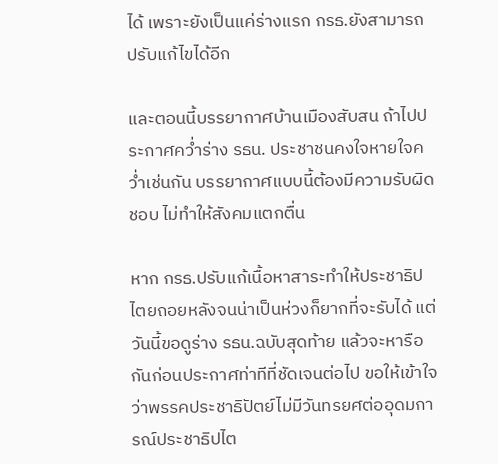ได้ เพราะยังเป็นแค่ร่างแรก กรธ.ยังสามารถปรับแก้ไขได้อีก

และตอนนี้บรรยากาศบ้านเมืองสับสน ถ้าไปประกาศคว่ำร่าง รธน. ประชาชนคงใจหายใจคว่ำเช่นกัน บรรยากาศแบบนี้ต้องมีความรับผิดชอบ ไม่ทำให้สังคมแตกตื่น

หาก กรธ.ปรับแก้เนื้อหาสาระทำให้ประชาธิปไตยถอยหลังจนน่าเป็นห่วงก็ยากที่จะรับได้ แต่วันนี้ขอดูร่าง รธน.ฉบับสุดท้าย แล้วจะหารือกันก่อนประกาศท่าทีที่ชัดเจนต่อไป ขอให้เข้าใจว่าพรรคประชาธิปัตย์ไม่มีวันทรยศต่ออุดมการณ์ประชาธิปไต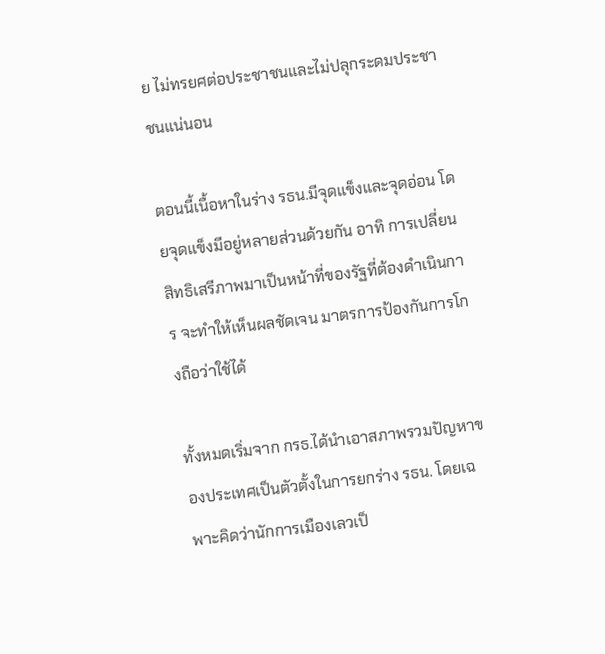ย ไม่ทรยศต่อประชาชนและไม่ปลุกระดมประชาชนแน่นอน

ตอนนี้เนื้อหาในร่าง รธน.มีจุดแข็งและจุดอ่อน โดยจุดแข็งมีอยู่หลายส่วนด้วยกัน อาทิ การเปลี่ยนสิทธิเสรีภาพมาเป็นหน้าที่ของรัฐที่ต้องดำเนินการ จะทำให้เห็นผลชัดเจน มาตรการป้องกันการโกงถือว่าใช้ได้

ทั้งหมดเริ่มจาก กรธ.ได้นำเอาสภาพรวมปัญหาของประเทศเป็นตัวตั้งในการยกร่าง รธน. โดยเฉพาะคิดว่านักการเมืองเลวเป็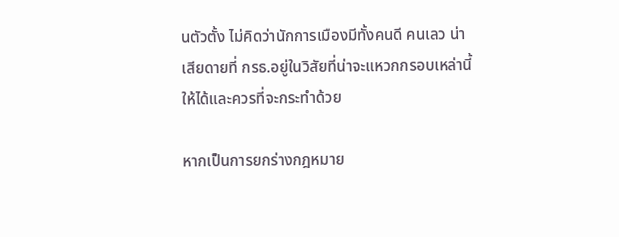นตัวตั้ง ไม่คิดว่านักการเมืองมีทั้งคนดี คนเลว น่าเสียดายที่ กรธ.อยู่ในวิสัยที่น่าจะแหวกกรอบเหล่านี้ให้ได้และควรที่จะกระทำด้วย

หากเป็นการยกร่างกฎหมาย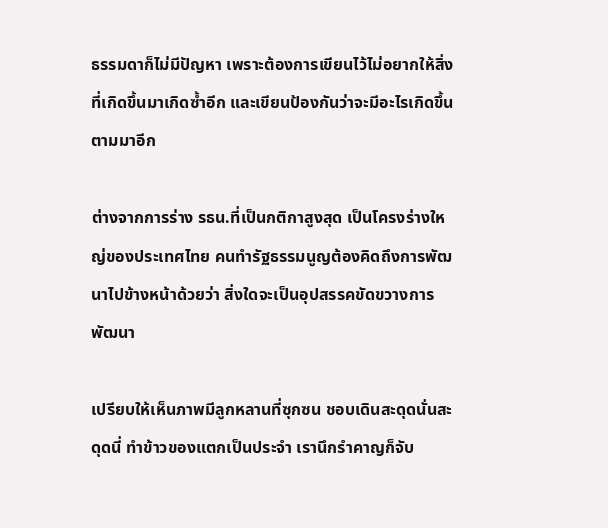ธรรมดาก็ไม่มีปัญหา เพราะต้องการเขียนไว้ไม่อยากให้สิ่งที่เกิดขึ้นมาเกิดซ้ำอีก และเขียนป้องกันว่าจะมีอะไรเกิดขึ้นตามมาอีก

ต่างจากการร่าง รธน.ที่เป็นกติกาสูงสุด เป็นโครงร่างใหญ่ของประเทศไทย คนทำรัฐธรรมนูญต้องคิดถึงการพัฒนาไปข้างหน้าด้วยว่า สิ่งใดจะเป็นอุปสรรคขัดขวางการพัฒนา

เปรียบให้เห็นภาพมีลูกหลานที่ซุกซน ชอบเดินสะดุดนั่นสะดุดนี่ ทำข้าวของแตกเป็นประจำ เรานึกรำคาญก็จับ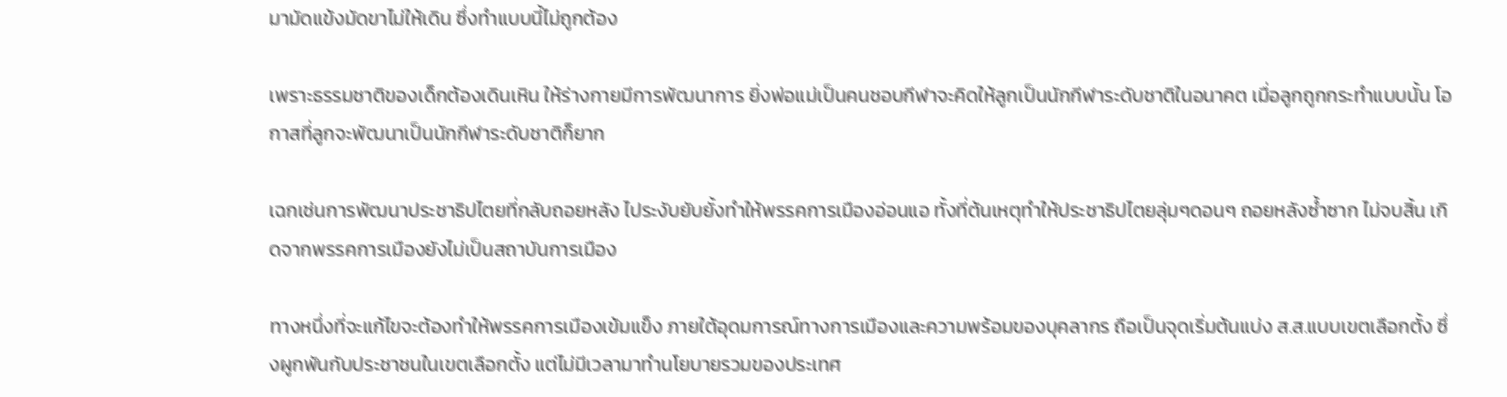มามัดแข้งมัดขาไม่ให้เดิน ซึ่งทำแบบนี้ไม่ถูกต้อง

เพราะธรรมชาติของเด็กต้องเดินเหิน ให้ร่างกายมีการพัฒนาการ ยิ่งพ่อแม่เป็นคนชอบกีฬาจะคิดให้ลูกเป็นนักกีฬาระดับชาติในอนาคต เมื่อลูกถูกกระทำแบบนั้น โอกาสที่ลูกจะพัฒนาเป็นนักกีฬาระดับชาติก็ยาก

เฉกเช่นการพัฒนาประชาธิปไตยที่กลับถอยหลัง ไประงับยับยั้งทำให้พรรคการเมืองอ่อนแอ ทั้งที่ต้นเหตุทำให้ประชาธิปไตยลุ่มๆดอนๆ ถอยหลังซ้ำซาก ไม่จบสิ้น เกิดจากพรรคการเมืองยังไม่เป็นสถาบันการเมือง

ทางหนึ่งที่จะแก้ไขจะต้องทำให้พรรคการเมืองเข้มแข็ง ภายใต้อุดมการณ์ทางการเมืองและความพร้อมของบุคลากร ถือเป็นจุดเริ่มต้นแบ่ง ส.ส.แบบเขตเลือกตั้ง ซึ่งผูกพันกับประชาชนในเขตเลือกตั้ง แต่ไม่มีเวลามาทำนโยบายรวมของประเทศ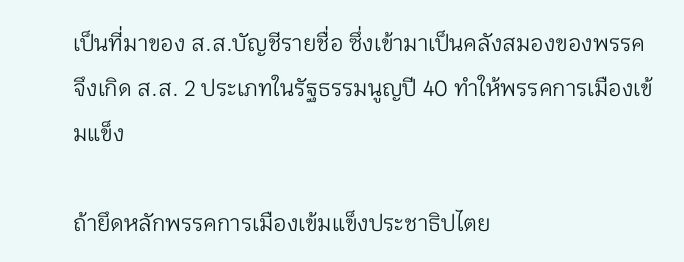เป็นที่มาของ ส.ส.บัญชีรายชื่อ ซึ่งเข้ามาเป็นคลังสมองของพรรค จึงเกิด ส.ส. 2 ประเภทในรัฐธรรมนูญปี 40 ทำให้พรรคการเมืองเข้มแข็ง

ถ้ายึดหลักพรรคการเมืองเข้มแข็งประชาธิปไตย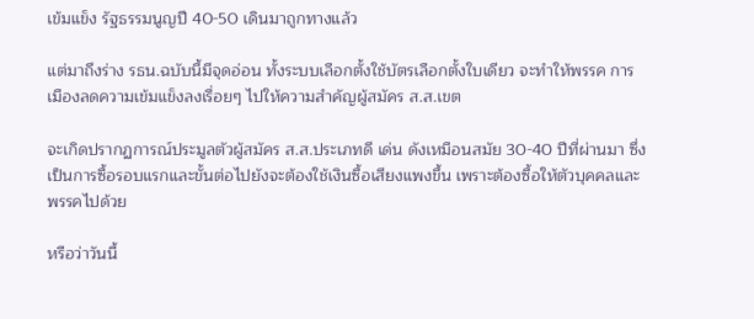เข้มแข็ง รัฐธรรมนูญปี 40-50 เดินมาถูกทางแล้ว

แต่มาถึงร่าง รธน.ฉบับนี้มีจุดอ่อน ทั้งระบบเลือกตั้งใช้บัตรเลือกตั้งใบเดียว จะทำให้พรรค การเมืองลดความเข้มแข็งลงเรื่อยๆ ไปให้ความสำคัญผู้สมัคร ส.ส.เขต

จะเกิดปรากฏการณ์ประมูลตัวผู้สมัคร ส.ส.ประเภทดี เด่น ดังเหมือนสมัย 30-40 ปีที่ผ่านมา ซึ่งเป็นการซื้อรอบแรกและขั้นต่อไปยังจะต้องใช้เงินซื้อเสียงแพงขึ้น เพราะต้องซื้อให้ตัวบุคคลและพรรคไปด้วย

หรือว่าวันนี้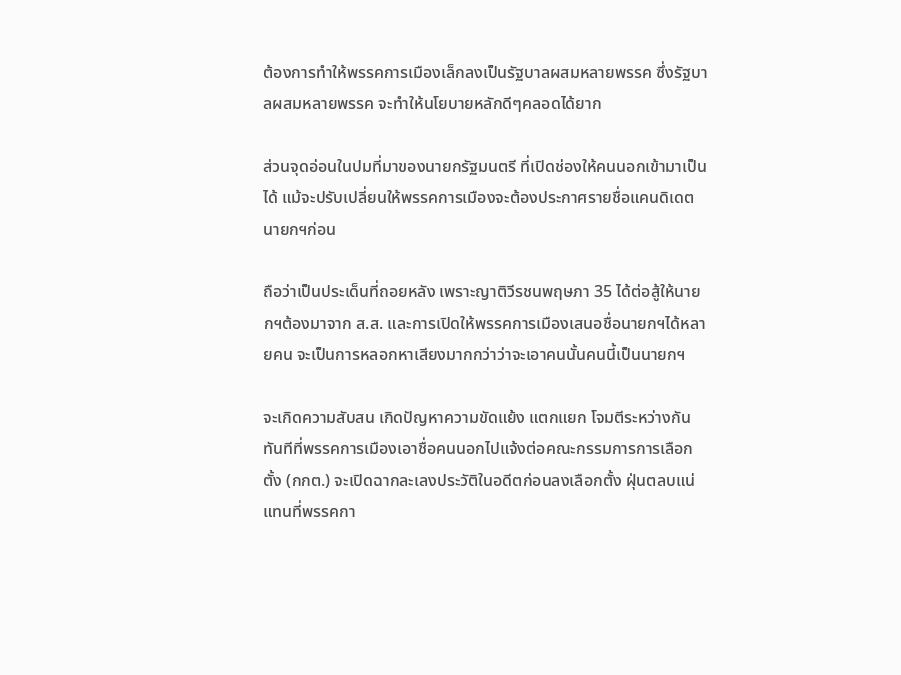ต้องการทำให้พรรคการเมืองเล็กลงเป็นรัฐบาลผสมหลายพรรค ซึ่งรัฐบาลผสมหลายพรรค จะทำให้นโยบายหลักดีๆคลอดได้ยาก

ส่วนจุดอ่อนในปมที่มาของนายกรัฐมนตรี ที่เปิดช่องให้คนนอกเข้ามาเป็นได้ แม้จะปรับเปลี่ยนให้พรรคการเมืองจะต้องประกาศรายชื่อแคนดิเดตนายกฯก่อน

ถือว่าเป็นประเด็นที่ถอยหลัง เพราะญาติวีรชนพฤษภา 35 ได้ต่อสู้ให้นายกฯต้องมาจาก ส.ส. และการเปิดให้พรรคการเมืองเสนอชื่อนายกฯได้หลายคน จะเป็นการหลอกหาเสียงมากกว่าว่าจะเอาคนนั้นคนนี้เป็นนายกฯ

จะเกิดความสับสน เกิดปัญหาความขัดแย้ง แตกแยก โจมตีระหว่างกันทันทีที่พรรคการเมืองเอาชื่อคนนอกไปแจ้งต่อคณะกรรมการการเลือกตั้ง (กกต.) จะเปิดฉากละเลงประวัติในอดีตก่อนลงเลือกตั้ง ฝุ่นตลบแน่ แทนที่พรรคกา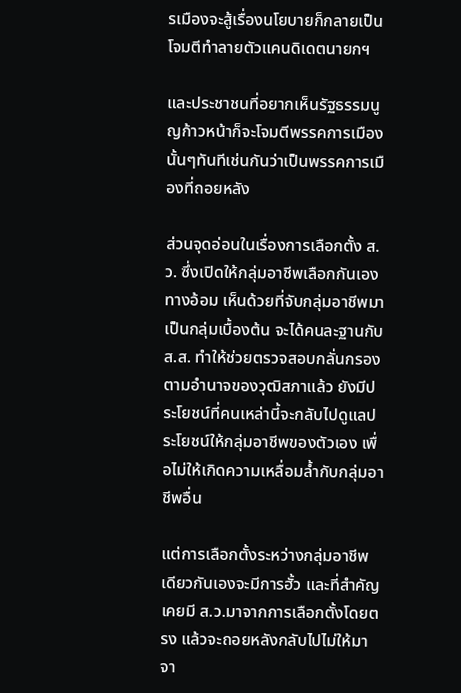รเมืองจะสู้เรื่องนโยบายก็กลายเป็นโจมตีทำลายตัวแคนดิเดตนายกฯ

และประชาชนที่อยากเห็นรัฐธรรมนูญก้าวหน้าก็จะโจมตีพรรคการเมืองนั้นๆทันทีเช่นกันว่าเป็นพรรคการเมืองที่ถอยหลัง

ส่วนจุดอ่อนในเรื่องการเลือกตั้ง ส.ว. ซึ่งเปิดให้กลุ่มอาชีพเลือกกันเองทางอ้อม เห็นด้วยที่จับกลุ่มอาชีพมาเป็นกลุ่มเบื้องต้น จะได้คนละฐานกับ ส.ส. ทำให้ช่วยตรวจสอบกลั่นกรองตามอำนาจของวุฒิสภาแล้ว ยังมีประโยชน์ที่คนเหล่านี้จะกลับไปดูแลประโยชน์ให้กลุ่มอาชีพของตัวเอง เพื่อไม่ให้เกิดความเหลื่อมล้ำกับกลุ่มอาชีพอื่น

แต่การเลือกตั้งระหว่างกลุ่มอาชีพเดียวกันเองจะมีการฮั้ว และที่สำคัญเคยมี ส.ว.มาจากการเลือกตั้งโดยตรง แล้วจะถอยหลังกลับไปไม่ให้มาจา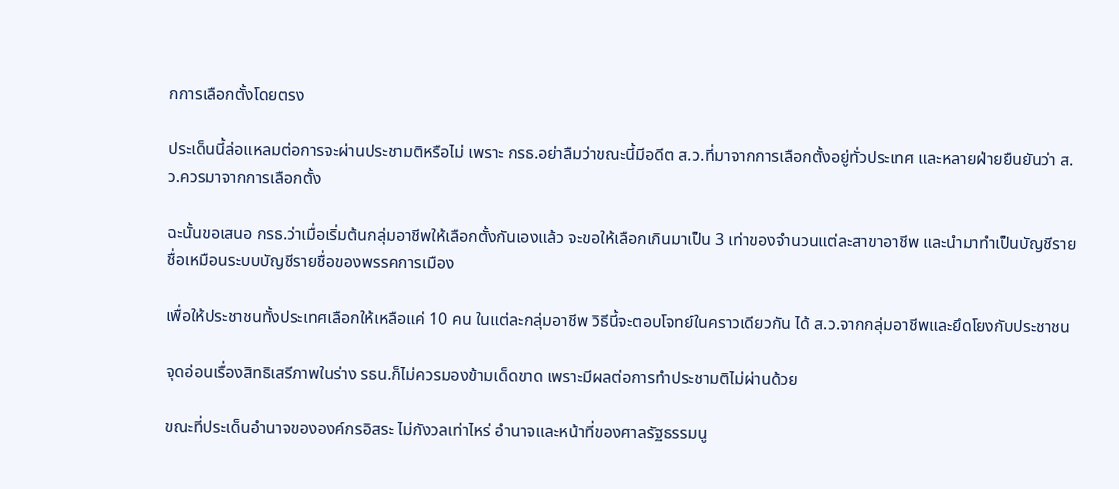กการเลือกตั้งโดยตรง

ประเด็นนี้ล่อแหลมต่อการจะผ่านประชามติหรือไม่ เพราะ กรธ.อย่าลืมว่าขณะนี้มีอดีต ส.ว.ที่มาจากการเลือกตั้งอยู่ทั่วประเทศ และหลายฝ่ายยืนยันว่า ส.ว.ควรมาจากการเลือกตั้ง

ฉะนั้นขอเสนอ กรธ.ว่าเมื่อเริ่มต้นกลุ่มอาชีพให้เลือกตั้งกันเองแล้ว จะขอให้เลือกเกินมาเป็น 3 เท่าของจำนวนแต่ละสาขาอาชีพ และนำมาทำเป็นบัญชีรายชื่อเหมือนระบบบัญชีรายชื่อของพรรคการเมือง

เพื่อให้ประชาชนทั้งประเทศเลือกให้เหลือแค่ 10 คน ในแต่ละกลุ่มอาชีพ วิธีนี้จะตอบโจทย์ในคราวเดียวกัน ได้ ส.ว.จากกลุ่มอาชีพและยึดโยงกับประชาชน

จุดอ่อนเรื่องสิทธิเสรีภาพในร่าง รธน.ก็ไม่ควรมองข้ามเด็ดขาด เพราะมีผลต่อการทำประชามติไม่ผ่านด้วย

ขณะที่ประเด็นอำนาจขององค์กรอิสระ ไม่กังวลเท่าไหร่ อำนาจและหน้าที่ของศาลรัฐธรรมนู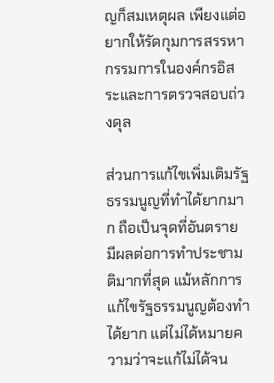ญก็สมเหตุผล เพียงแต่อยากให้รัดกุมการสรรหากรรมการในองค์กรอิสระและการตรวจสอบถ่วงดุล

ส่วนการแก้ไขเพิ่มเติมรัฐธรรมนูญที่ทำได้ยากมาก ถือเป็นจุดที่อันตราย มีผลต่อการทำประชามติมากที่สุด แม้หลักการแก้ไขรัฐธรรมนูญต้องทำได้ยาก แต่ไม่ได้หมายความว่าจะแก้ไม่ได้จน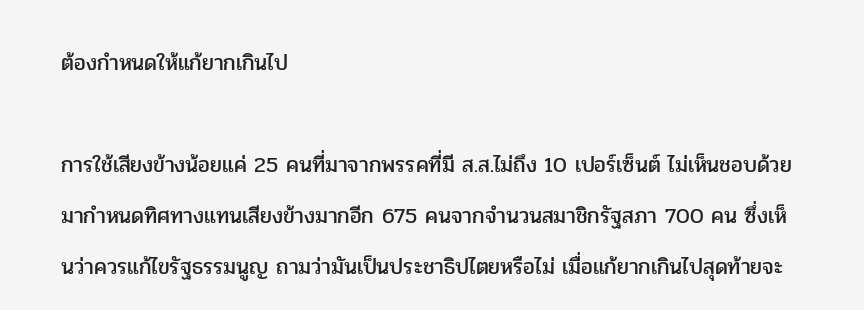ต้องกำหนดให้แก้ยากเกินไป

การใช้เสียงข้างน้อยแค่ 25 คนที่มาจากพรรคที่มี ส.ส.ไม่ถึง 10 เปอร์เซ็นต์ ไม่เห็นชอบด้วย มากำหนดทิศทางแทนเสียงข้างมากอีก 675 คนจากจำนวนสมาชิกรัฐสภา 700 คน ซึ่งเห็นว่าควรแก้ไขรัฐธรรมนูญ ถามว่ามันเป็นประชาธิปไตยหรือไม่ เมื่อแก้ยากเกินไปสุดท้ายจะ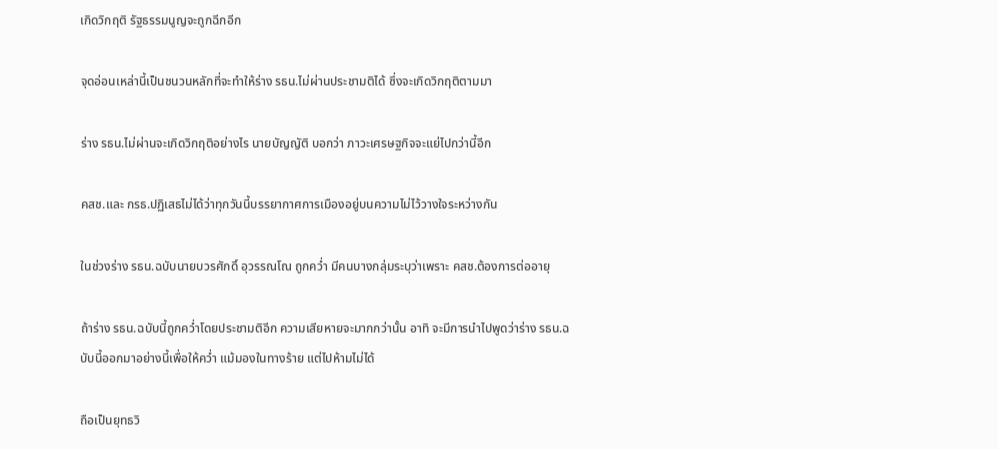เกิดวิกฤติ รัฐธรรมนูญจะถูกฉีกอีก

จุดอ่อนเหล่านี้เป็นชนวนหลักที่จะทำให้ร่าง รธน.ไม่ผ่านประชามติได้ ซึ่งจะเกิดวิกฤติตามมา

ร่าง รธน.ไม่ผ่านจะเกิดวิกฤติอย่างไร นายบัญญัติ บอกว่า ภาวะเศรษฐกิจจะแย่ไปกว่านี้อีก

คสช.และ กรธ.ปฏิเสธไม่ได้ว่าทุกวันนี้บรรยากาศการเมืองอยู่บนความไม่ไว้วางใจระหว่างกัน

ในช่วงร่าง รธน.ฉบับนายบวรศักดิ์ อุวรรณโณ ถูกคว่ำ มีคนบางกลุ่มระบุว่าเพราะ คสช.ต้องการต่ออายุ

ถ้าร่าง รธน.ฉบับนี้ถูกคว่ำโดยประชามติอีก ความเสียหายจะมากกว่านั้น อาทิ จะมีการนำไปพูดว่าร่าง รธน.ฉบับนี้ออกมาอย่างนี้เพื่อให้คว่ำ แม้มองในทางร้าย แต่ไปห้ามไม่ได้

ถือเป็นยุทธวิ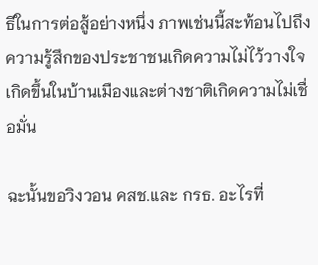ธีในการต่อสู้อย่างหนึ่ง ภาพเช่นนี้สะท้อนไปถึงความรู้สึกของประชาชนเกิดความไม่ไว้วางใจเกิดขึ้นในบ้านเมืองและต่างชาติเกิดความไม่เชื่อมั่น

ฉะนั้นขอวิงวอน คสช.และ กรธ. อะไรที่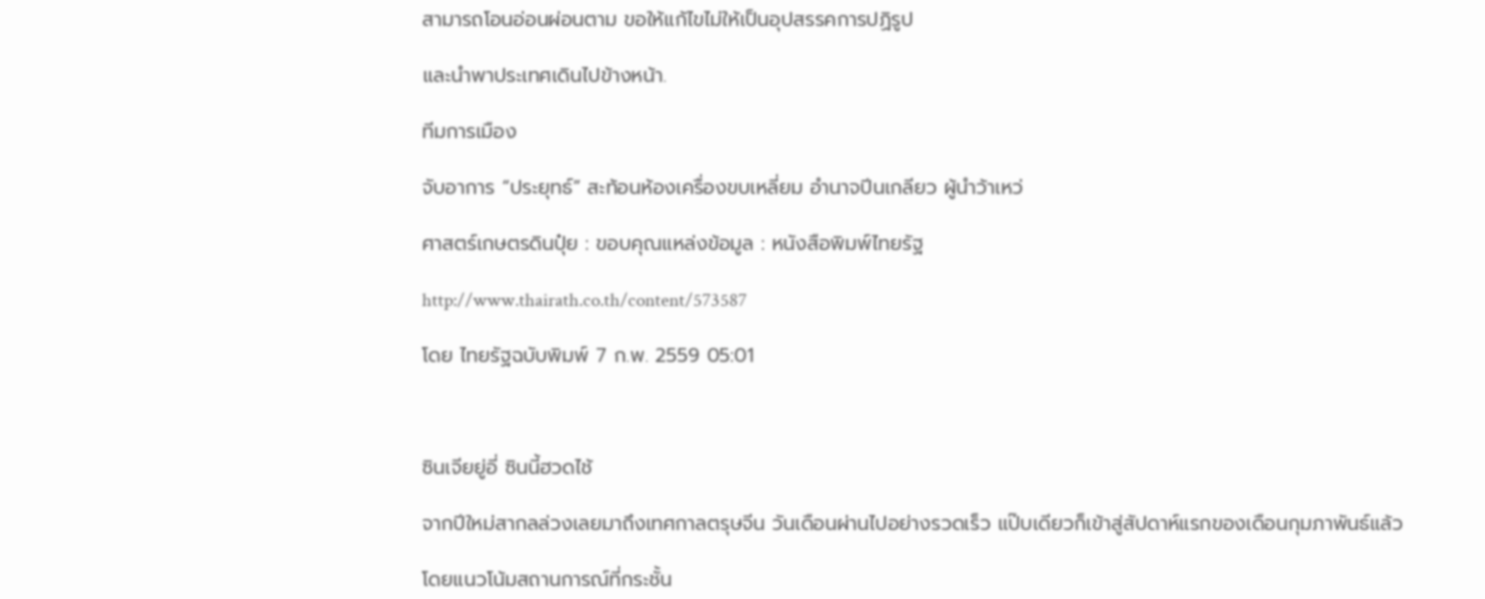สามารถโอนอ่อนผ่อนตาม ขอให้แก้ไขไม่ให้เป็นอุปสรรคการปฏิรูป

และนำพาประเทศเดินไปข้างหน้า.

ทีมการเมือง

จับอาการ “ประยุทธ์” สะท้อนห้องเครื่องขบเหลี่ยม อำนาจปีนเกลียว ผู้นำว้าเหว่

ศาสตร์เกษตรดินปุ๋ย : ขอบคุณแหล่งข้อมูล : หนังสือพิมพ์ไทยรัฐ

http://www.thairath.co.th/content/573587

โดย ไทยรัฐฉบับพิมพ์ 7 ก.พ. 2559 05:01



ซินเจียยู่อี่ ซินนี้ฮวดไช้

จากปีใหม่สากลล่วงเลยมาถึงเทศกาลตรุษจีน วันเดือนผ่านไปอย่างรวดเร็ว แป๊บเดียวก็เข้าสู่สัปดาห์แรกของเดือนกุมภาพันธ์แล้ว

โดยแนวโน้มสถานการณ์ที่กระชั้น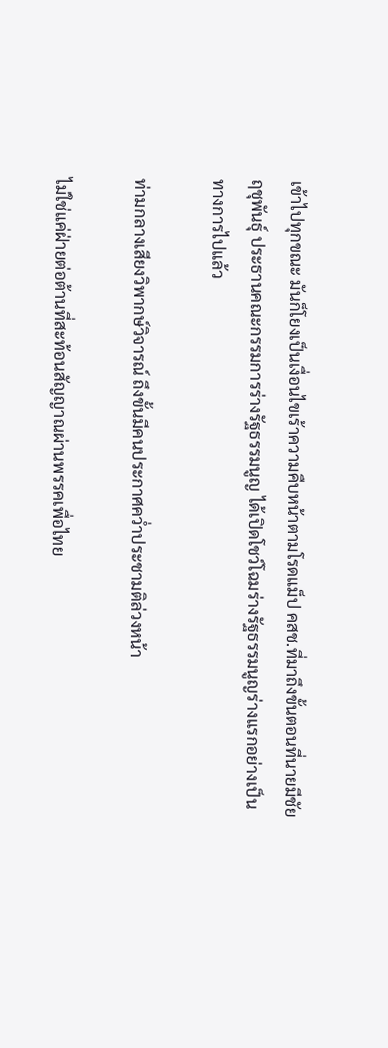เข้าไปทุกขณะ มันก็โยงเป็นเงื่อนไขเร้าความคืบหน้าตามโรดแม็ป คสช.ที่มาถึงขั้นตอนที่นายมีชัย ฤชุพันธุ์ ประธานคณะกรรมการร่างรัฐธรรมนูญ ได้เปิดโชว์โฉมร่างรัฐธรรมนูญร่างแรกอย่างเป็นทางการไปแล้ว

ท่ามกลางเสียงวิพากษ์วิจารณ์ ถึงขั้นมีคนประกาศคว่ำประชามติล่วงหน้า

ไม่ใช่แค่ฝ่ายต่อต้านที่สะท้อนสัญญาณผ่านพรรคเพื่อไทย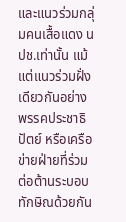และแนวร่วมกลุ่มคนเสื้อแดง นปช.เท่านั้น แม้แต่แนวร่วมฝั่งเดียวกันอย่างพรรคประชาธิปัตย์ หรือเครือข่ายฝ่ายที่ร่วมต่อต้านระบอบทักษิณด้วยกัน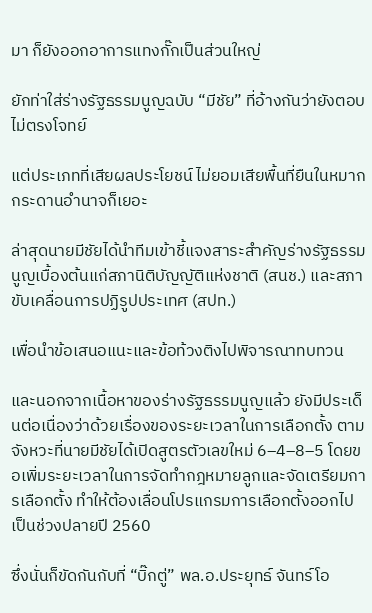มา ก็ยังออกอาการแทงกั๊กเป็นส่วนใหญ่

ยักท่าใส่ร่างรัฐธรรมนูญฉบับ “มีชัย” ที่อ้างกันว่ายังตอบไม่ตรงโจทย์

แต่ประเภทที่เสียผลประโยชน์ ไม่ยอมเสียพื้นที่ยืนในหมากกระดานอำนาจก็เยอะ

ล่าสุดนายมีชัยได้นำทีมเข้าชี้แจงสาระสำคัญร่างรัฐธรรมนูญเบื้องต้นแก่สภานิติบัญญัติแห่งชาติ (สนช.) และสภาขับเคลื่อนการปฏิรูปประเทศ (สปท.)

เพื่อนำข้อเสนอแนะและข้อท้วงติงไปพิจารณาทบทวน

และนอกจากเนื้อหาของร่างรัฐธรรมนูญแล้ว ยังมีประเด็นต่อเนื่องว่าด้วยเรื่องของระยะเวลาในการเลือกตั้ง ตามจังหวะที่นายมีชัยได้เปิดสูตรตัวเลขใหม่ 6–4–8–5 โดยขอเพิ่มระยะเวลาในการจัดทำกฎหมายลูกและจัดเตรียมการเลือกตั้ง ทำให้ต้องเลื่อนโปรแกรมการเลือกตั้งออกไปเป็นช่วงปลายปี 2560

ซึ่งนั่นก็ขัดกันกับที่ “บิ๊กตู่” พล.อ.ประยุทธ์ จันทร์โอ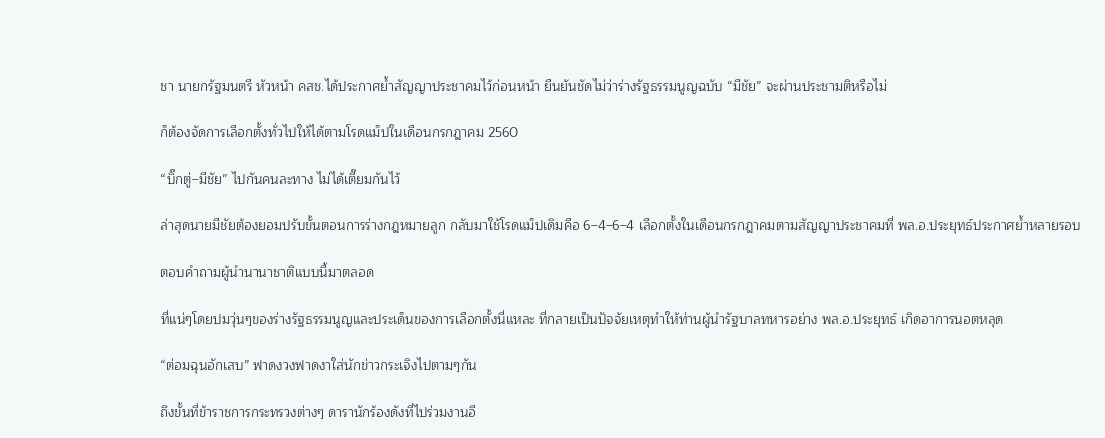ชา นายกรัฐมนตรี หัวหน้า คสช.ได้ประกาศย้ำสัญญาประชาคมไว้ก่อนหน้า ยืนยันชัดไม่ว่าร่างรัฐธรรมนูญฉบับ “มีชัย” จะผ่านประชามติหรือไม่

ก็ต้องจัดการเลือกตั้งทั่วไปให้ได้ตามโรดแม็ปในเดือนกรกฎาคม 2560

“บิ๊กตู่–มีชัย” ไปกันคนละทาง ไม่ได้เตี๊ยมกันไว้

ล่าสุดนายมีชัยต้องยอมปรับขั้นตอนการร่างกฎหมายลูก กลับมาใช้โรดแม็ปเดิมคือ 6–4–6–4 เลือกตั้งในเดือนกรกฎาคมตามสัญญาประชาคมที่ พล.อ.ประยุทธ์ประกาศย้ำหลายรอบ

ตอบคำถามผู้นำนานาชาติแบบนี้มาตลอด

ที่แน่ๆโดยปมวุ่นๆของร่างรัฐธรรมนูญและประเด็นของการเลือกตั้งนี่แหละ ที่กลายเป็นปัจจัยเหตุทำให้ท่านผู้นำรัฐบาลทหารอย่าง พล.อ.ประยุทธ์ เกิดอาการนอตหลุด

“ต่อมฉุนอักเสบ” ฟาดงวงฟาดงาใส่นักข่าวกระเจิงไปตามๆกัน

ถึงขั้นที่ข้าราชการกระทรวงต่างๆ ดารานักร้องดังที่ไปร่วมงานอี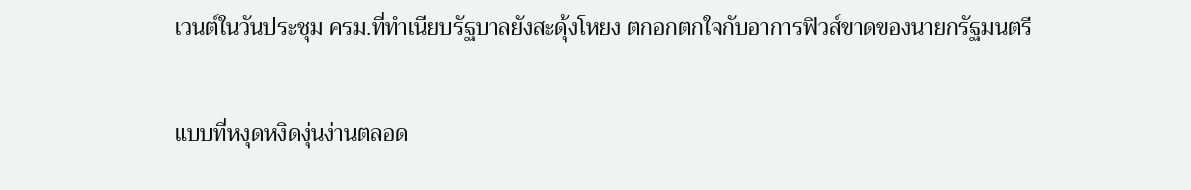เวนต์ในวันประชุม ครม.ที่ทำเนียบรัฐบาลยังสะดุ้งโหยง ตกอกตกใจกับอาการฟิวส์ขาดของนายกรัฐมนตรี

แบบที่หงุดหงิดงุ่นง่านตลอด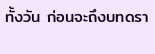ทั้งวัน ก่อนจะถึงบทดรา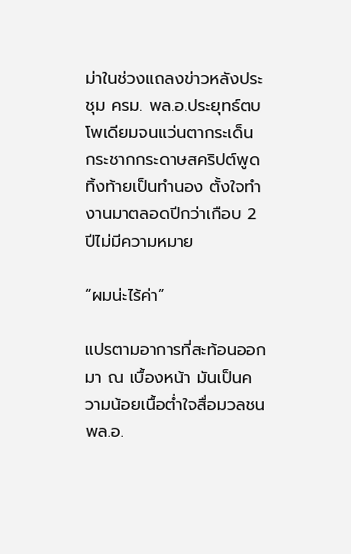ม่าในช่วงแถลงข่าวหลังประชุม ครม. พล.อ.ประยุทธ์ตบโพเดียมจนแว่นตากระเด็น กระชากกระดาษสคริปต์พูดทิ้งท้ายเป็นทำนอง ตั้งใจทำงานมาตลอดปีกว่าเกือบ 2 ปีไม่มีความหมาย

“ผมน่ะไร้ค่า”

แปรตามอาการที่สะท้อนออกมา ณ เบื้องหน้า มันเป็นความน้อยเนื้อต่ำใจสื่อมวลชน พล.อ.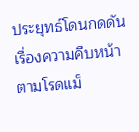ประยุทธ์โดนกดดันเรื่องความคืบหน้าตามโรดแม็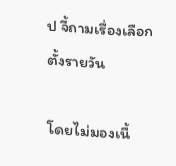ป จี้ถามเรื่องเลือกตั้งรายวัน

โดยไม่มองเนื้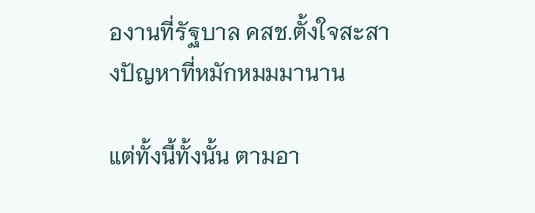องานที่รัฐบาล คสช.ตั้งใจสะสางปัญหาที่หมักหมมมานาน

แต่ทั้งนี้ทั้งนั้น ตามอา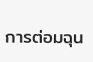การต่อมฉุน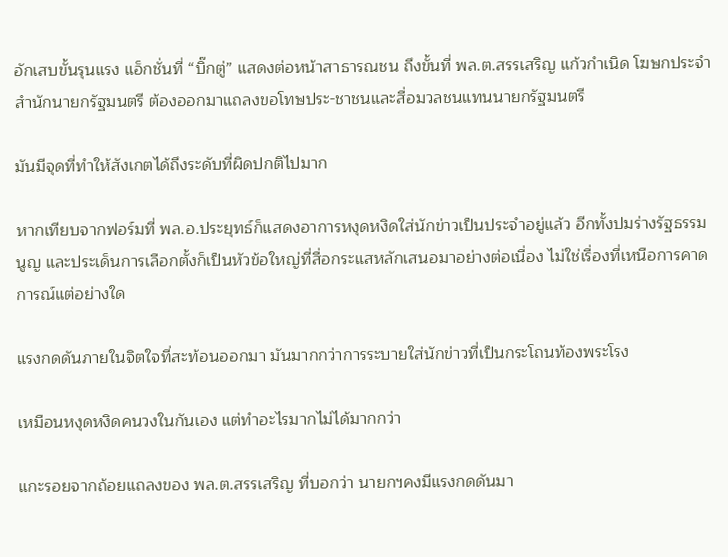อักเสบขั้นรุนแรง แอ็กชั่นที่ “บิ๊กตู่” แสดงต่อหน้าสาธารณชน ถึงขั้นที่ พล.ต.สรรเสริญ แก้วกำเนิด โฆษกประจำสำนักนายกรัฐมนตรี ต้องออกมาแถลงขอโทษประ-ชาชนและสื่อมวลชนแทนนายกรัฐมนตรี

มันมีจุดที่ทำให้สังเกตได้ถึงระดับที่ผิดปกติไปมาก

หากเทียบจากฟอร์มที่ พล.อ.ประยุทธ์ก็แสดงอาการหงุดหงิดใส่นักข่าวเป็นประจำอยู่แล้ว อีกทั้งปมร่างรัฐธรรมนูญ และประเด็นการเลือกตั้งก็เป็นหัวข้อใหญ่ที่สื่อกระแสหลักเสนอมาอย่างต่อเนื่อง ไม่ใช่เรื่องที่เหนือการคาดการณ์แต่อย่างใด

แรงกดดันภายในจิตใจที่สะท้อนออกมา มันมากกว่าการระบายใส่นักข่าวที่เป็นกระโถนท้องพระโรง

เหมือนหงุดหงิดคนวงในกันเอง แต่ทำอะไรมากไม่ได้มากกว่า

แกะรอยจากถ้อยแถลงของ พล.ต.สรรเสริญ ที่บอกว่า นายกฯคงมีแรงกดดันมา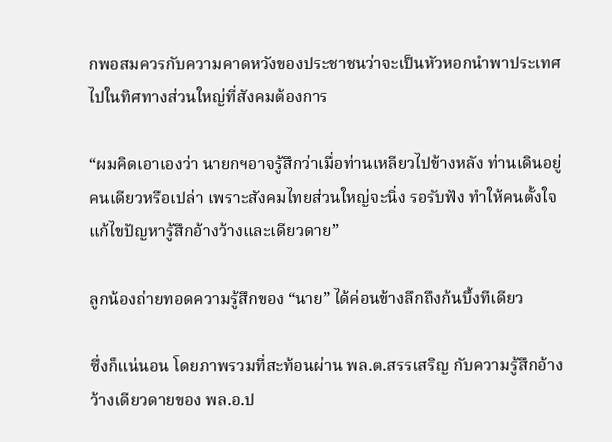กพอสมควรกับความคาดหวังของประชาชนว่าจะเป็นหัวหอกนำพาประเทศไปในทิศทางส่วนใหญ่ที่สังคมต้องการ

“ผมคิดเอาเองว่า นายกฯอาจรู้สึกว่าเมื่อท่านเหลียวไปข้างหลัง ท่านเดินอยู่คนเดียวหรือเปล่า เพราะสังคมไทยส่วนใหญ่จะนิ่ง รอรับฟัง ทำให้คนตั้งใจแก้ไขปัญหารู้สึกอ้างว้างและเดียวดาย”

ลูกน้องถ่ายทอดความรู้สึกของ “นาย” ได้ค่อนข้างลึกถึงก้นบึ้งทีเดียว

ซึ่งก็แน่นอน โดยภาพรวมที่สะท้อนผ่าน พล.ต.สรรเสริญ กับความรู้สึกอ้างว้างเดียวดายของ พล.อ.ป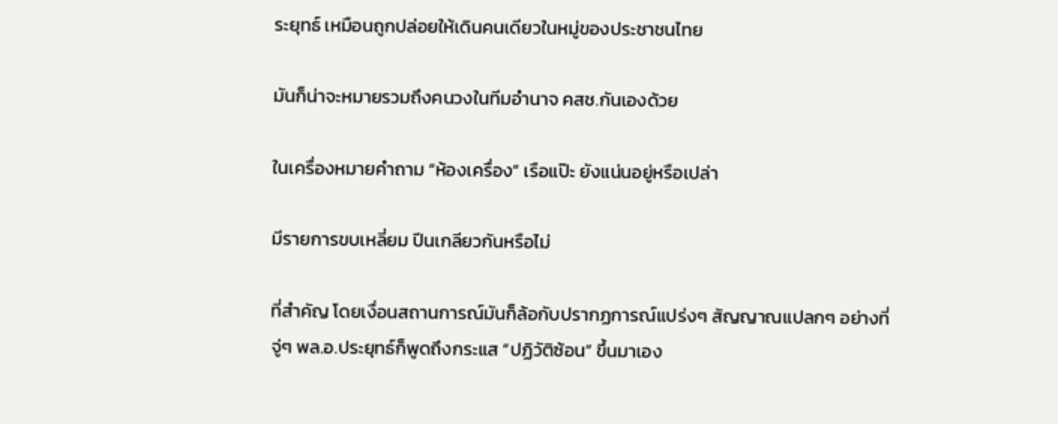ระยุทธ์ เหมือนถูกปล่อยให้เดินคนเดียวในหมู่ของประชาชนไทย

มันก็น่าจะหมายรวมถึงคนวงในทีมอำนาจ คสช.กันเองด้วย

ในเครื่องหมายคำถาม “ห้องเครื่อง” เรือแป๊ะ ยังแน่นอยู่หรือเปล่า

มีรายการขบเหลี่ยม ปีนเกลียวกันหรือไม่

ที่สำคัญ โดยเงื่อนสถานการณ์มันก็ล้อกับปรากฏการณ์แปร่งๆ สัญญาณแปลกๆ อย่างที่จู่ๆ พล.อ.ประยุทธ์ก็พูดถึงกระแส “ปฏิวัติซ้อน” ขึ้นมาเอง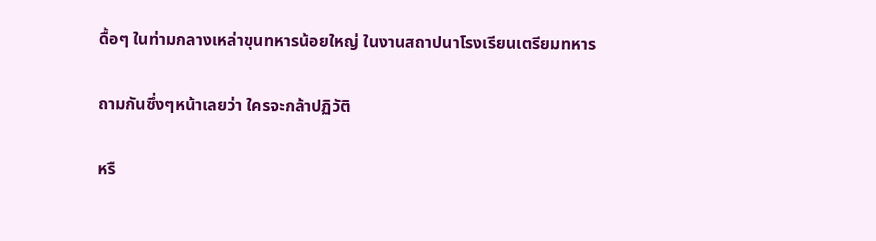ดื้อๆ ในท่ามกลางเหล่าขุนทหารน้อยใหญ่ ในงานสถาปนาโรงเรียนเตรียมทหาร

ถามกันซึ่งๆหน้าเลยว่า ใครจะกล้าปฏิวัติ

หรื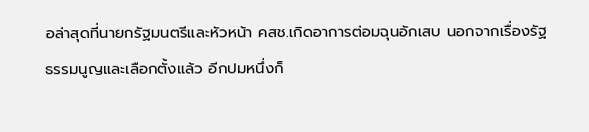อล่าสุดที่นายกรัฐมนตรีและหัวหน้า คสช.เกิดอาการต่อมฉุนอักเสบ นอกจากเรื่องรัฐธรรมนูญและเลือกตั้งแล้ว อีกปมหนึ่งก็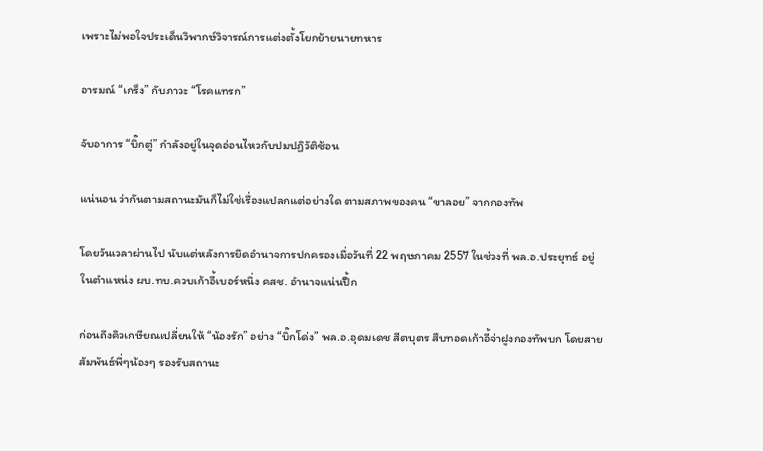เพราะไม่พอใจประเด็นวิพากษ์วิจารณ์การแต่งตั้งโยกย้ายนายทหาร

อารมณ์ “เกร็ง” กับภาวะ “โรคแทรก”

จับอาการ “บิ๊กตู่” กำลังอยู่ในจุดอ่อนไหวกับปมปฏิวัติซ้อน

แน่นอน ว่ากันตามสถานะมันก็ไม่ใช่เรื่องแปลกแต่อย่างใด ตามสภาพของคน “ขาลอย” จากกองทัพ

โดยวันเวลาผ่านไป นับแต่หลังการยึดอำนาจการปกครองเมื่อวันที่ 22 พฤษภาคม 2557 ในช่วงที่ พล.อ.ประยุทธ์ อยู่ในตำแหน่ง ผบ.ทบ.ควบเก้าอี้เบอร์หนึ่ง คสช. อำนาจแน่นปึ้ก

ก่อนถึงคิวเกษียณเปลี่ยนให้ “น้องรัก” อย่าง “บิ๊กโด่ง” พล.อ.อุดมเดช สีตบุตร สืบทอดเก้าอี้จ่าฝูงกองทัพบก โดยสายสัมพันธ์พี่ๆน้องๆ รองรับสถานะ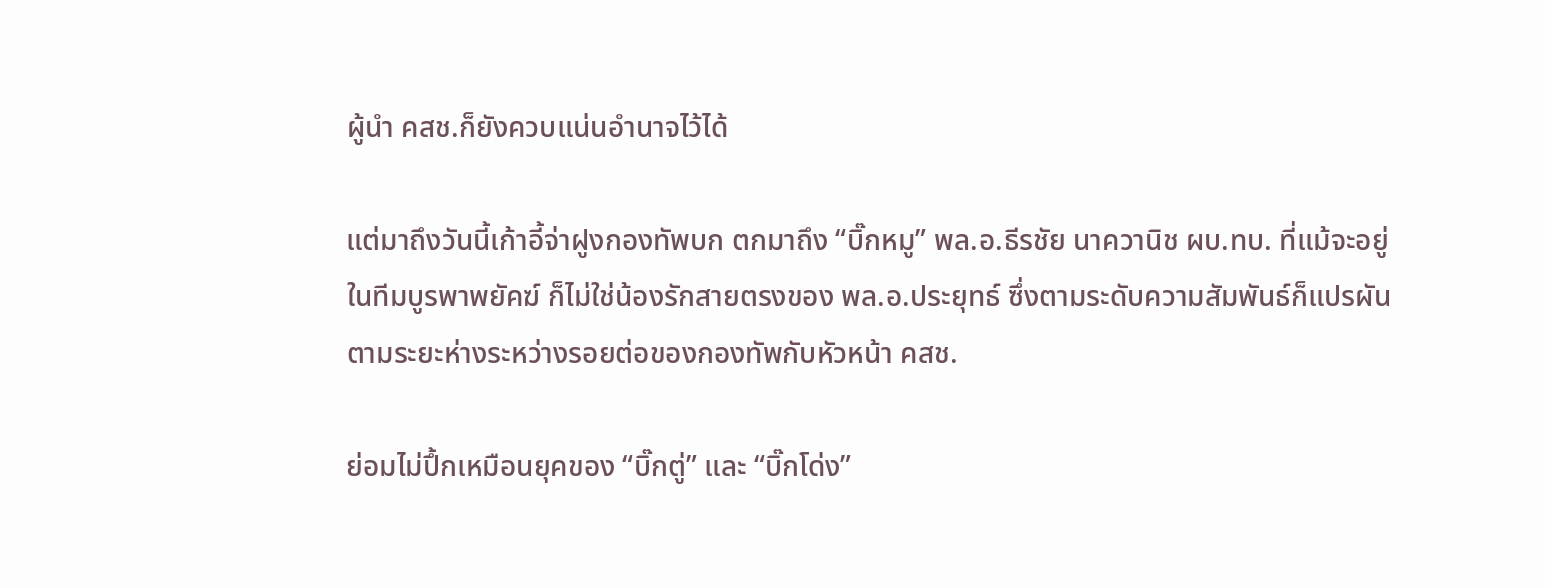ผู้นำ คสช.ก็ยังควบแน่นอำนาจไว้ได้

แต่มาถึงวันนี้เก้าอี้จ่าฝูงกองทัพบก ตกมาถึง “บิ๊กหมู” พล.อ.ธีรชัย นาควานิช ผบ.ทบ. ที่แม้จะอยู่ในทีมบูรพาพยัคฆ์ ก็ไม่ใช่น้องรักสายตรงของ พล.อ.ประยุทธ์ ซึ่งตามระดับความสัมพันธ์ก็แปรผันตามระยะห่างระหว่างรอยต่อของกองทัพกับหัวหน้า คสช.

ย่อมไม่ปึ้กเหมือนยุคของ “บิ๊กตู่” และ “บิ๊กโด่ง”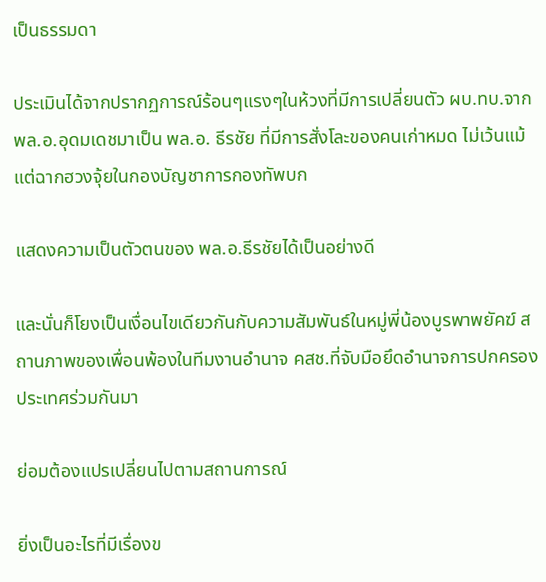เป็นธรรมดา

ประเมินได้จากปรากฏการณ์ร้อนๆแรงๆในห้วงที่มีการเปลี่ยนตัว ผบ.ทบ.จาก พล.อ.อุดมเดชมาเป็น พล.อ. ธีรชัย ที่มีการสั่งโละของคนเก่าหมด ไม่เว้นแม้แต่ฉากฮวงจุ้ยในกองบัญชาการกองทัพบก

แสดงความเป็นตัวตนของ พล.อ.ธีรชัยได้เป็นอย่างดี

และนั่นก็โยงเป็นเงื่อนไขเดียวกันกับความสัมพันธ์ในหมู่พี่น้องบูรพาพยัคฆ์ สถานภาพของเพื่อนพ้องในทีมงานอำนาจ คสช.ที่จับมือยึดอำนาจการปกครองประเทศร่วมกันมา

ย่อมต้องแปรเปลี่ยนไปตามสถานการณ์

ยิ่งเป็นอะไรที่มีเรื่องข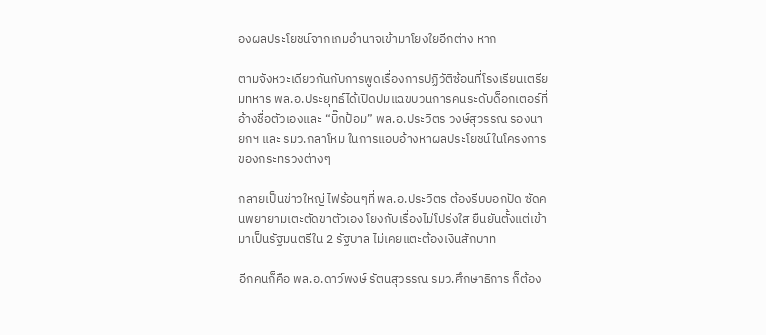องผลประโยชน์จากเกมอำนาจเข้ามาโยงใยอีกต่าง หาก

ตามจังหวะเดียวกันกับการพูดเรื่องการปฏิวัติซ้อนที่โรงเรียนเตรียมทหาร พล.อ.ประยุทธ์ได้เปิดปมแฉขบวนการคนระดับด็อกเตอร์ที่อ้างชื่อตัวเองและ “บิ๊กป้อม” พล.อ.ประวิตร วงษ์สุวรรณ รองนายกฯ และ รมว.กลาโหม ในการแอบอ้างหาผลประโยชน์ในโครงการของกระทรวงต่างๆ

กลายเป็นข่าวใหญ่ ไฟร้อนๆที่ พล.อ.ประวิตร ต้องรีบบอกปัด ซัดคนพยายามเตะตัดขาตัวเอง โยงกับเรื่องไม่โปร่งใส ยืนยันตั้งแต่เข้ามาเป็นรัฐมนตรีใน 2 รัฐบาล ไม่เคยแตะต้องเงินสักบาท

อีกคนก็คือ พล.อ.ดาว์พงษ์ รัตนสุวรรณ รมว.ศึกษาธิการ ก็ต้อง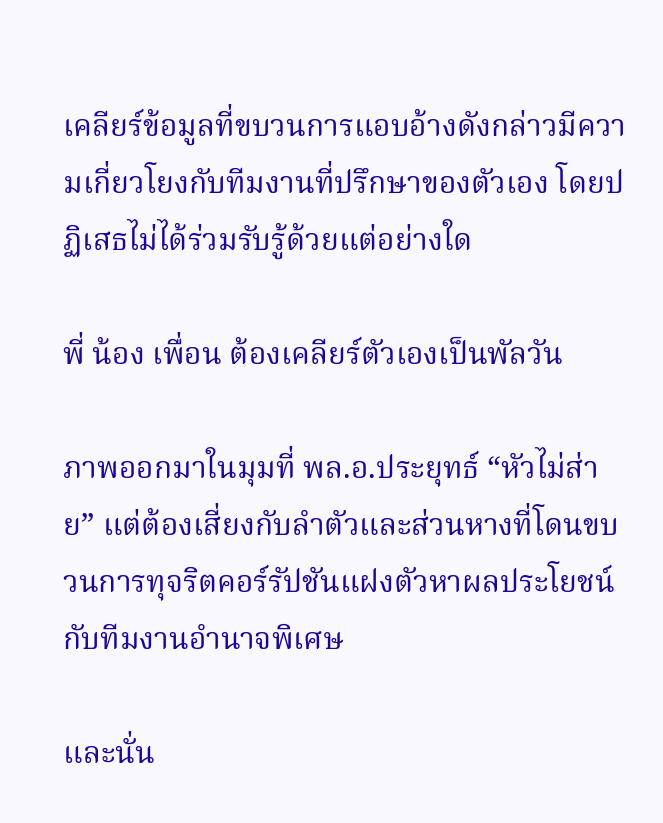เคลียร์ข้อมูลที่ขบวนการแอบอ้างดังกล่าวมีความเกี่ยวโยงกับทีมงานที่ปรึกษาของตัวเอง โดยปฏิเสธไม่ได้ร่วมรับรู้ด้วยแต่อย่างใด

พี่ น้อง เพื่อน ต้องเคลียร์ตัวเองเป็นพัลวัน

ภาพออกมาในมุมที่ พล.อ.ประยุทธ์ “หัวไม่ส่าย” แต่ต้องเสี่ยงกับลำตัวและส่วนหางที่โดนขบวนการทุจริตคอร์รัปชันแฝงตัวหาผลประโยชน์กับทีมงานอำนาจพิเศษ

และนั่น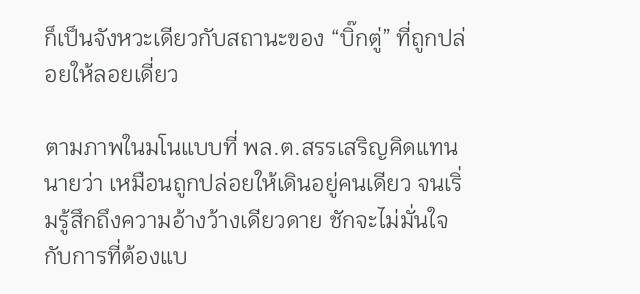ก็เป็นจังหวะเดียวกับสถานะของ “บิ๊กตู่” ที่ถูกปล่อยให้ลอยเดี่ยว

ตามภาพในมโนแบบที่ พล.ต.สรรเสริญคิดแทนนายว่า เหมือนถูกปล่อยให้เดินอยู่คนเดียว จนเริ่มรู้สึกถึงความอ้างว้างเดียวดาย ชักจะไม่มั่นใจกับการที่ต้องแบ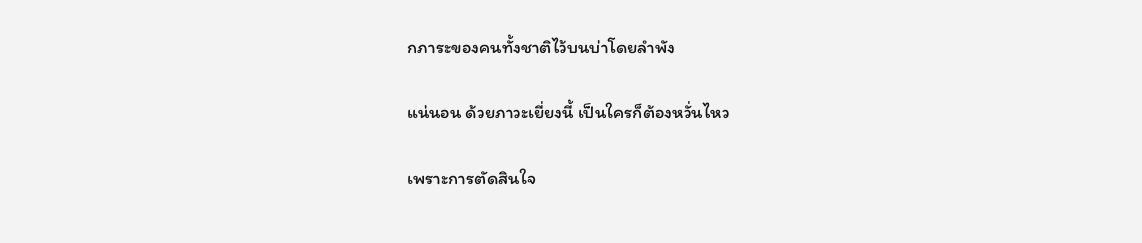กภาระของคนทั้งชาติไว้บนบ่าโดยลำพัง

แน่นอน ด้วยภาวะเยี่ยงนี้ เป็นใครก็ต้องหวั่นไหว

เพราะการตัดสินใจ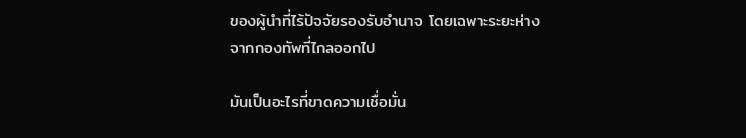ของผู้นำที่ไร้ปัจจัยรองรับอำนาจ โดยเฉพาะระยะห่างจากกองทัพที่ไกลออกไป

มันเป็นอะไรที่ขาดความเชื่อมั่น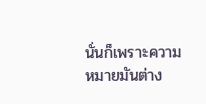นั่นก็เพราะความหมายมันต่าง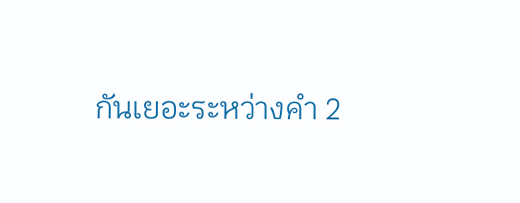กันเยอะระหว่างคำ 2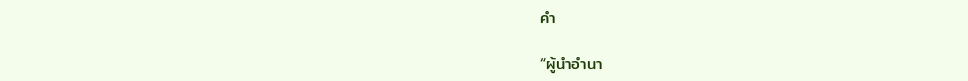คำ

“ผู้นำอำนา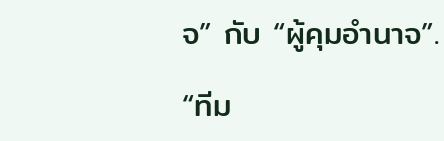จ” กับ “ผู้คุมอำนาจ”.

“ทีม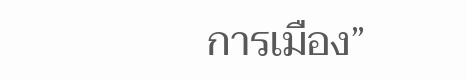การเมือง”